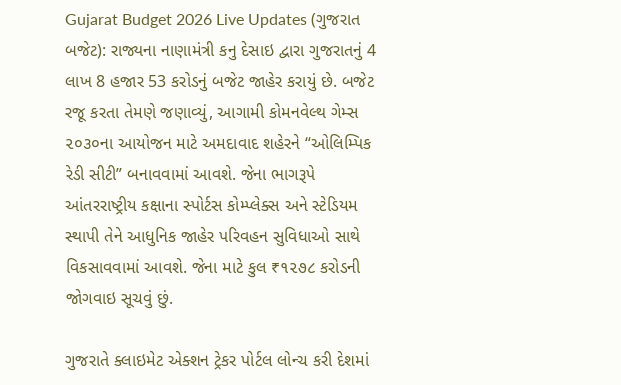Gujarat Budget 2026 Live Updates (ગુજરાત બજેટ): રાજ્યના નાણામંત્રી કનુ દેસાઇ દ્વારા ગુજરાતનું 4 લાખ 8 હજાર 53 કરોડનું બજેટ જાહેર કરાયું છે. બજેટ રજૂ કરતા તેમણે જણાવ્યું, આગામી કોમનવેલ્થ ગેમ્સ ૨૦૩૦ના આયોજન માટે અમદાવાદ શહેરને “ઓલિમ્પિક રેડી સીટી” બનાવવામાં આવશે. જેના ભાગરૂપે આંતરરાષ્ટ્રીય કક્ષાના સ્પોર્ટસ કોમ્પ્લેક્સ અને સ્ટેડિયમ સ્થાપી તેને આધુનિક જાહેર પરિવહન સુવિધાઓ સાથે વિકસાવવામાં આવશે. જેના માટે કુલ ₹૧૨૭૮ કરોડની જોગવાઇ સૂચવું છું.

ગુજરાતે ક્લાઇમેટ એક્શન ટ્રેકર પોર્ટલ લોન્ચ કરી દેશમાં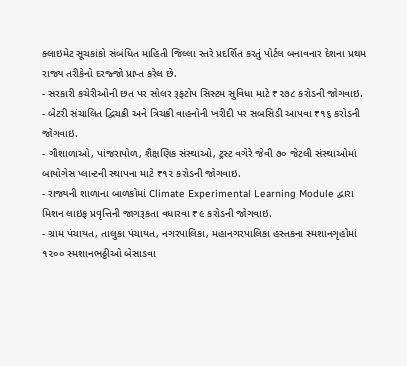ક્લાઇમેટ સૂચકાંકો સંબંધિત માહિતી જિલ્લા સ્તરે પ્રદર્શિત કરતું પોર્ટલ બનાવનાર દેશના પ્રથમ રાજ્ય તરીકેનો દરજ્જો પ્રાપ્ત કરેલ છે.
- સરકારી કચેરીઓની છત પર સોલર રૂફટોપ સિસ્ટમ સુવિધા માટે ₹૨૭૮ કરોડની જોગવાઇ.
- બેટરી સંચાલિત દ્વિચક્રી અને ત્રિચક્રી વાહનોની ખરીદી પર સબસિડી આપવા ₹૧૬ કરોડની જોગવાઇ.
- ગૌશાળાઓ, પાંજરાપોળ, શૈક્ષણિક સંસ્થાઓ, ટ્રસ્ટ વગેરે જેવી ૭૦ જેટલી સંસ્થાઓમાં બાયોગેસ પ્લાન્ટની સ્થાપના માટે ₹૧૨ કરોડની જોગવાઇ.
- રાજ્યની શાળાના બાળકોમાં Climate Experimental Learning Module દ્વારા મિશન લાઇફ પ્રવૃત્તિની જાગરૂકતા વધારવા ₹૯ કરોડની જોગવાઇ.
- ગ્રામ પંચાયત, તાલુકા પંચાયત, નગરપાલિકા, મહાનગરપાલિકા હસ્તકના સ્મશાનગૃહોમાં ૧૨૦૦ સ્મશાનભઠ્ઠીઓ બેસાડવા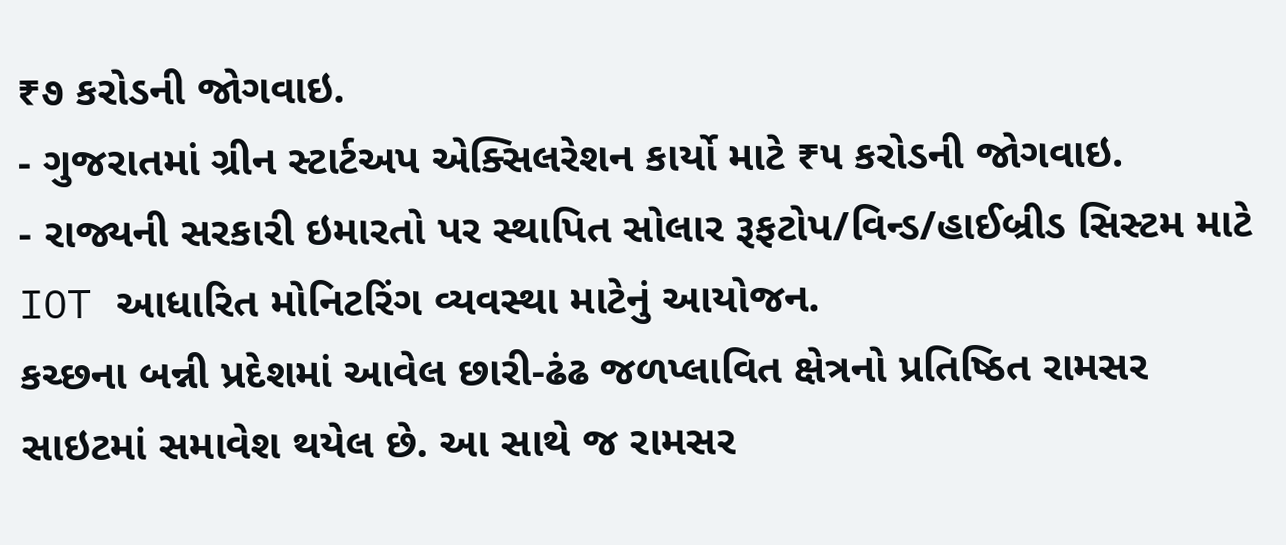₹૭ કરોડની જોગવાઇ.
- ગુજરાતમાં ગ્રીન સ્ટાર્ટઅપ એક્સિલરેશન કાર્યો માટે ₹૫ કરોડની જોગવાઇ.
- રાજ્યની સરકારી ઇમારતો પર સ્થાપિત સોલાર રૂફટોપ/વિન્ડ/હાઈબ્રીડ સિસ્ટમ માટે IOT આધારિત મોનિટરિંગ વ્યવસ્થા માટેનું આયોજન.
કચ્છના બન્ની પ્રદેશમાં આવેલ છારી-ઢંઢ જળપ્લાવિત ક્ષેત્રનો પ્રતિષ્ઠિત રામસર સાઇટમાં સમાવેશ થયેલ છે. આ સાથે જ રામસર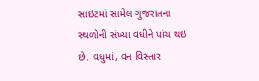સાઇટમાં સામેલ ગુજરાતના સ્થળોની સંખ્યા વધીને પાંચ થઇ છે. વધુમાં, વન વિસ્તાર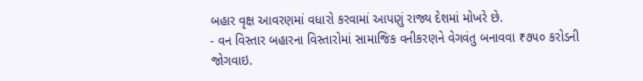બહાર વૃક્ષ આવરણમાં વધારો કરવામાં આપણું રાજ્ય દેશમાં મોખરે છે.
- વન વિસ્તાર બહારના વિસ્તારોમાં સામાજિક વનીકરણને વેગવંતુ બનાવવા ₹૭૫૦ કરોડની જોગવાઇ.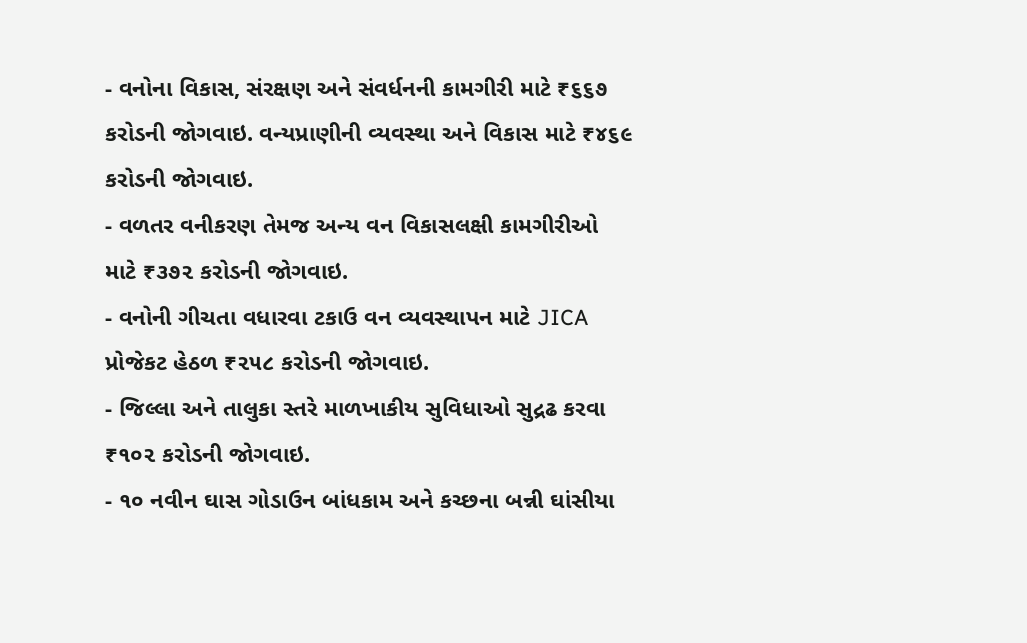- વનોના વિકાસ, સંરક્ષણ અને સંવર્ધનની કામગીરી માટે ₹૬૬૭ કરોડની જોગવાઇ. વન્યપ્રાણીની વ્યવસ્થા અને વિકાસ માટે ₹૪૬૯ કરોડની જોગવાઇ.
- વળતર વનીકરણ તેમજ અન્ય વન વિકાસલક્ષી કામગીરીઓ માટે ₹૩૭૨ કરોડની જોગવાઇ.
- વનોની ગીચતા વધારવા ટકાઉ વન વ્યવસ્થાપન માટે JICA પ્રોજેકટ હેઠળ ₹૨૫૮ કરોડની જોગવાઇ.
- જિલ્લા અને તાલુકા સ્તરે માળખાકીય સુવિધાઓ સુદ્રઢ કરવા ₹૧૦૨ કરોડની જોગવાઇ.
- ૧૦ નવીન ઘાસ ગોડાઉન બાંધકામ અને કચ્છના બન્ની ઘાંસીયા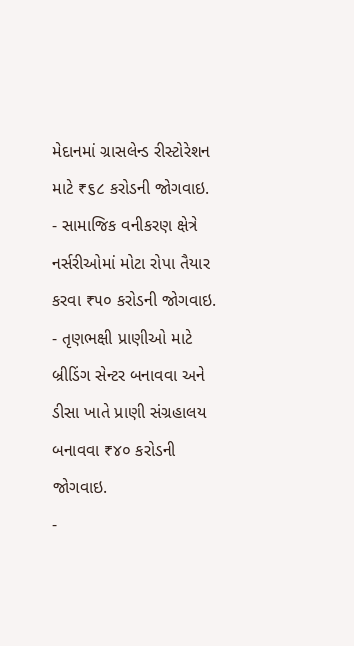મેદાનમાં ગ્રાસલેન્ડ રીસ્ટોરેશન માટે ₹૬૮ કરોડની જોગવાઇ.
- સામાજિક વનીકરણ ક્ષેત્રે નર્સરીઓમાં મોટા રોપા તૈયાર કરવા ₹૫૦ કરોડની જોગવાઇ.
- તૃણભક્ષી પ્રાણીઓ માટે બ્રીડિંગ સેન્ટર બનાવવા અને ડીસા ખાતે પ્રાણી સંગ્રહાલય બનાવવા ₹૪૦ કરોડની જોગવાઇ.
-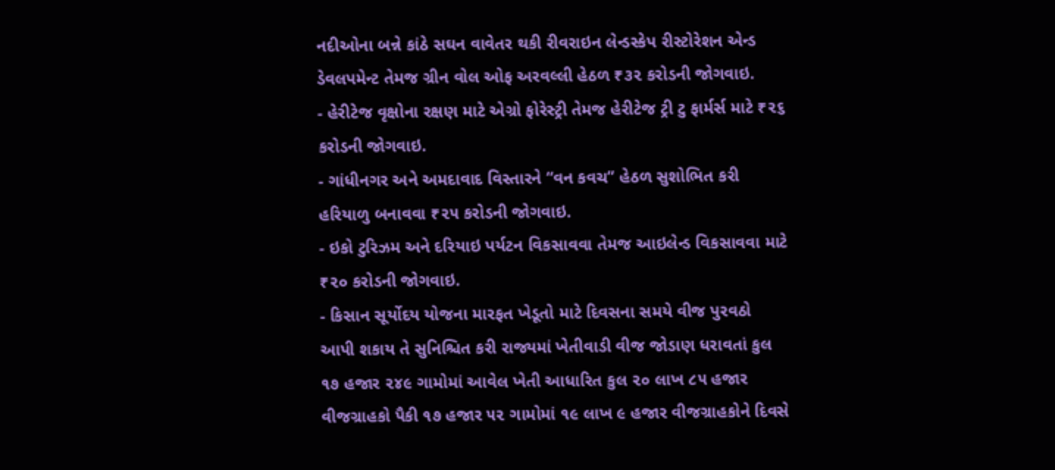નદીઓના બન્ને કાંઠે સઘન વાવેતર થકી રીવરાઇન લેન્ડસ્કેપ રીસ્ટોરેશન એન્ડ ડેવલપમેન્ટ તેમજ ગ્રીન વોલ ઓફ અરવલ્લી હેઠળ ₹૩૨ કરોડની જોગવાઇ.
- હેરીટેજ વૃક્ષોના રક્ષણ માટે એગ્રો ફોરેસ્ટ્રી તેમજ હેરીટેજ ટ્રી ટુ ફાર્મર્સ માટે ₹૨૬ કરોડની જોગવાઇ.
- ગાંધીનગર અને અમદાવાદ વિસ્તારને “વન કવચ” હેઠળ સુશોભિત કરી હરિયાળુ બનાવવા ₹૨૫ કરોડની જોગવાઇ.
- ઇકો ટુરિઝમ અને દરિયાઇ પર્યટન વિકસાવવા તેમજ આઇલેન્ડ વિકસાવવા માટે ₹૨૦ કરોડની જોગવાઇ.
- કિસાન સૂર્યોદય યોજના મારફત ખેડૂતો માટે દિવસના સમયે વીજ પુરવઠો આપી શકાય તે સુનિશ્ચિત કરી રાજ્યમાં ખેતીવાડી વીજ જોડાણ ધરાવતાં કુલ ૧૭ હજાર ૨૪૯ ગામોમાં આવેલ ખેતી આધારિત કુલ ૨૦ લાખ ૮૫ હજાર વીજગ્રાહકો પૈકી ૧૭ હજાર ૫૨ ગામોમાં ૧૯ લાખ ૯ હજાર વીજગ્રાહકોને દિવસે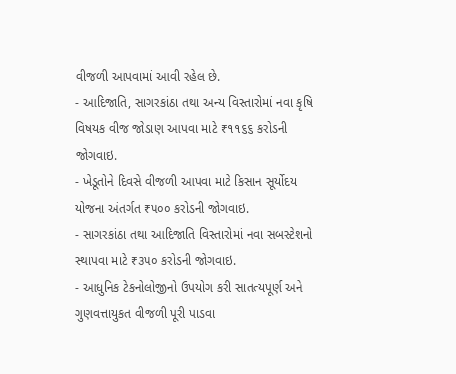વીજળી આપવામાં આવી રહેલ છે.
- આદિજાતિ, સાગરકાંઠા તથા અન્ય વિસ્તારોમાં નવા કૃષિ વિષયક વીજ જોડાણ આપવા માટે ₹૧૧૬૬ કરોડની જોગવાઇ.
- ખેડૂતોને દિવસે વીજળી આપવા માટે કિસાન સૂર્યોદય યોજના અંતર્ગત ₹૫૦૦ કરોડની જોગવાઇ.
- સાગરકાંઠા તથા આદિજાતિ વિસ્તારોમાં નવા સબસ્ટેશનો સ્થાપવા માટે ₹૩૫૦ કરોડની જોગવાઇ.
- આધુનિક ટેકનોલોજીનો ઉપયોગ કરી સાતત્યપૂર્ણ અને ગુણવત્તાયુકત વીજળી પૂરી પાડવા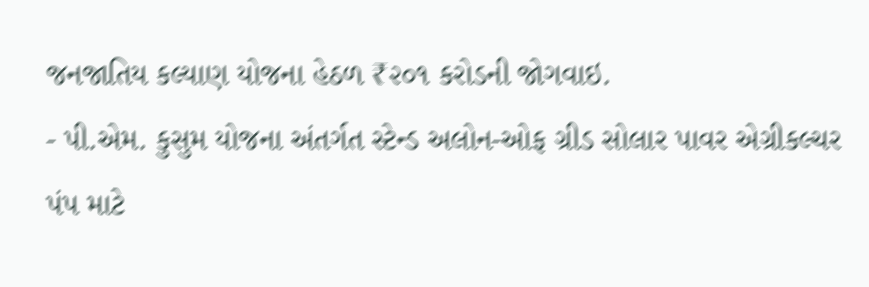જનજાતિય કલ્યાણ યોજના હેઠળ ₹૨૦૧ કરોડની જોગવાઇ.
- પી.એમ. કુસુમ યોજના અંતર્ગત સ્ટેન્ડ અલોન-ઓફ ગ્રીડ સોલાર પાવર એગ્રીકલ્ચર પંપ માટે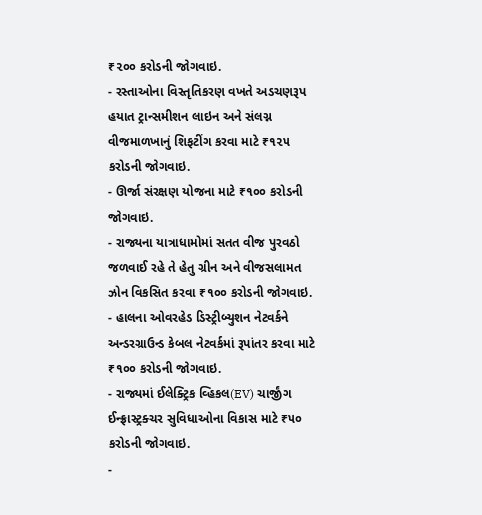₹૨૦૦ કરોડની જોગવાઇ.
- રસ્તાઓના વિસ્તૃતિકરણ વખતે અડચણરૂપ હયાત ટ્રાન્સમીશન લાઇન અને સંલગ્ન વીજમાળખાનું શિફટીંગ કરવા માટે ₹૧૨૫ કરોડની જોગવાઇ.
- ઊર્જા સંરક્ષણ યોજના માટે ₹૧૦૦ કરોડની જોગવાઇ.
- રાજ્યના યાત્રાધામોમાં સતત વીજ પુરવઠો જળવાઈ રહે તે હેતુ ગ્રીન અને વીજસલામત ઝોન વિકસિત કરવા ₹૧૦૦ કરોડની જોગવાઇ.
- હાલના ઓવરહેડ ડિસ્ટ્રીબ્યુશન નેટવર્કને અન્ડરગ્રાઉન્ડ કેબલ નેટવર્કમાં રૂપાંતર કરવા માટે ₹૧૦૦ કરોડની જોગવાઇ.
- રાજ્યમાં ઈલેક્ટ્રિક વ્હિકલ(EV) ચાર્જીંગ ઈન્ફ્રાસ્ટ્રક્ચર સુવિધાઓના વિકાસ માટે ₹૫૦ કરોડની જોગવાઇ.
-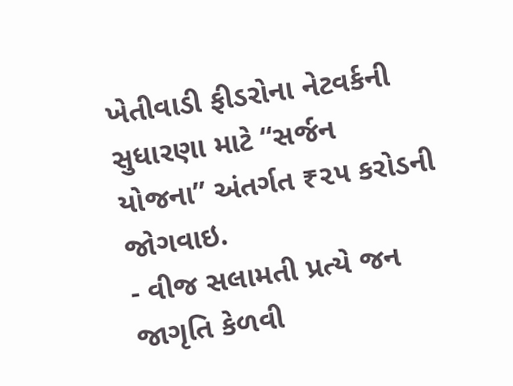ખેતીવાડી ફીડરોના નેટવર્કની સુધારણા માટે “સર્જન યોજના” અંતર્ગત ₹૨૫ કરોડની જોગવાઇ.
- વીજ સલામતી પ્રત્યે જન જાગૃતિ કેળવી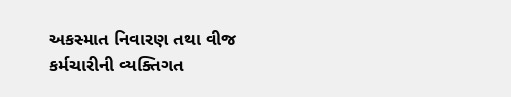અકસ્માત નિવારણ તથા વીજ કર્મચારીની વ્યક્તિગત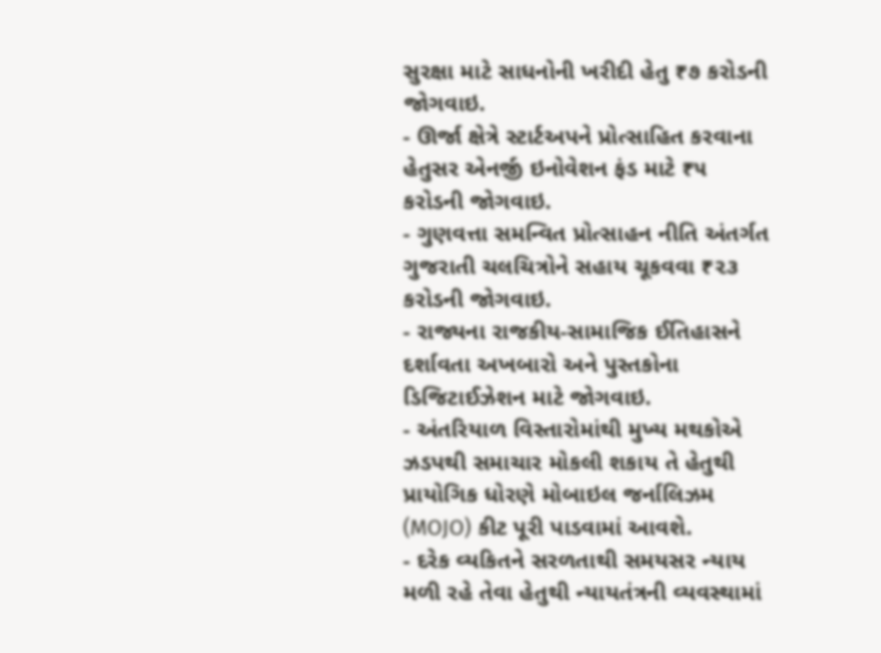સુરક્ષા માટે સાધનોની ખરીદી હેતુ ₹૭ કરોડની જોગવાઇ.
- ઊર્જા ક્ષેત્રે સ્ટાર્ટઅપને પ્રોત્સાહિત કરવાના હેતુસર એનર્જી ઇનોવેશન ફંડ માટે ₹૫ કરોડની જોગવાઇ.
- ગુણવત્તા સમન્વિત પ્રોત્સાહન નીતિ અંતર્ગત ગુજરાતી ચલચિત્રોને સહાય ચૂકવવા ₹૨૩ કરોડની જોગવાઇ.
- રાજ્યના રાજકીય-સામાજિક ઈતિહાસને દર્શાવતા અખબારો અને પુસ્તકોના ડિજિટાઈઝેશન માટે જોગવાઇ.
- અંતરિયાળ વિસ્તારોમાંથી મુખ્ય મથકોએ ઝડપથી સમાચાર મોકલી શકાય તે હેતુથી પ્રાયોગિક ધોરણે મોબાઇલ જર્નાલિઝમ (MOJO) કીટ પૂરી પાડવામાં આવશે.
- દરેક વ્યકિતને સરળતાથી સમયસર ન્યાય મળી રહે તેવા હેતુથી ન્યાયતંત્રની વ્યવસ્થામાં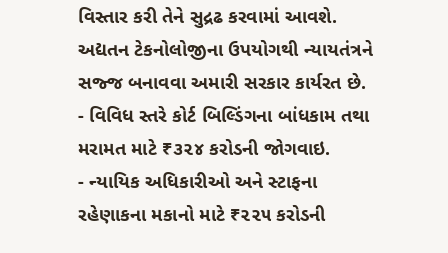વિસ્તાર કરી તેને સુદ્રઢ કરવામાં આવશે. અદ્યતન ટેકનોલોજીના ઉપયોગથી ન્યાયતંત્રને સજ્જ બનાવવા અમારી સરકાર કાર્યરત છે.
- વિવિધ સ્તરે કોર્ટ બિલ્ડિંગના બાંધકામ તથા મરામત માટે ₹૩૨૪ કરોડની જોગવાઇ.
- ન્યાયિક અધિકારીઓ અને સ્ટાફના રહેણાકના મકાનો માટે ₹૨૨૫ કરોડની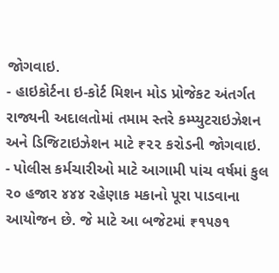જોગવાઇ.
- હાઇકોર્ટના ઇ-કોર્ટ મિશન મોડ પ્રોજેકટ અંતર્ગત રાજ્યની અદાલતોમાં તમામ સ્તરે કમ્પ્યુટરાઇઝેશન અને ડિજિટાઇઝેશન માટે ₹૨૨ કરોડની જોગવાઇ.
- પોલીસ કર્મચારીઓ માટે આગામી પાંચ વર્ષમાં કુલ ૨૦ હજાર ૪૪૪ રહેણાક મકાનો પૂરા પાડવાના આયોજન છે. જે માટે આ બજેટમાં ₹૧૫૭૧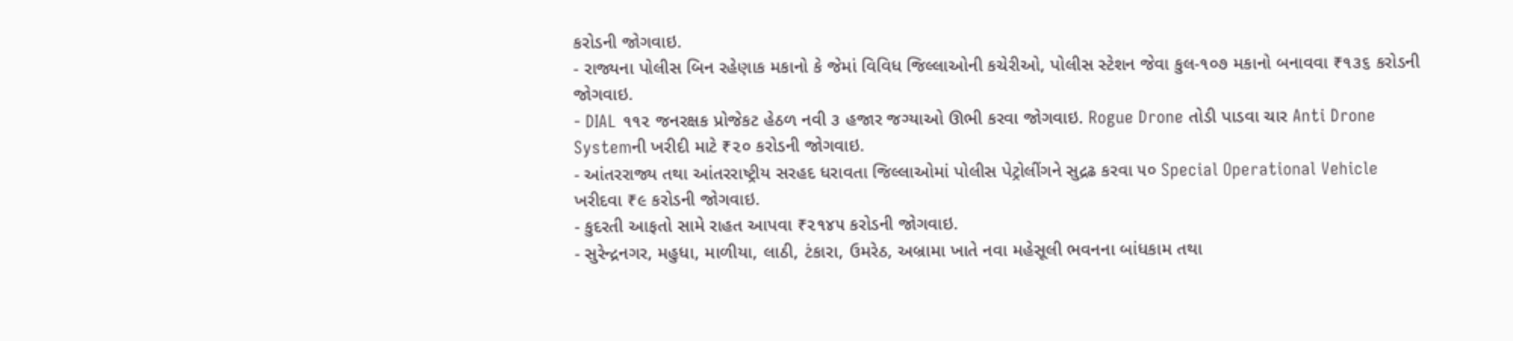કરોડની જોગવાઇ.
- રાજ્યના પોલીસ બિન રહેણાક મકાનો કે જેમાં વિવિધ જિલ્લાઓની કચેરીઓ, પોલીસ સ્ટેશન જેવા કુલ-૧૦૭ મકાનો બનાવવા ₹૧૩૬ કરોડની જોગવાઇ.
- DIAL ૧૧૨ જનરક્ષક પ્રોજેકટ હેઠળ નવી ૩ હજાર જગ્યાઓ ઊભી કરવા જોગવાઇ. Rogue Drone તોડી પાડવા ચાર Anti Drone Systemની ખરીદી માટે ₹૨૦ કરોડની જોગવાઇ.
- આંતરરાજ્ય તથા આંતરરાષ્ટ્રીય સરહદ ધરાવતા જિલ્લાઓમાં પોલીસ પેટ્રોલીંગને સુદ્રઢ કરવા ૫૦ Special Operational Vehicle ખરીદવા ₹૯ કરોડની જોગવાઇ.
- કુદરતી આફતો સામે રાહત આપવા ₹૨૧૪૫ કરોડની જોગવાઇ.
- સુરેન્દ્રનગર, મહુધા, માળીયા, લાઠી, ટંકારા, ઉમરેઠ, અબ્રામા ખાતે નવા મહેસૂલી ભવનના બાંધકામ તથા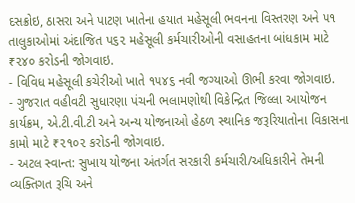દસક્રોઇ, ઠાસરા અને પાટણ ખાતેના હયાત મહેસૂલી ભવનના વિસ્તરણ અને ૫૧ તાલુકાઓમાં અંદાજિત પ૬૨ મહેસૂલી કર્મચારીઓની વસાહતના બાંધકામ માટે ₹૨૪૦ કરોડની જોગવાઇ.
- વિવિધ મહેસૂલી કચેરીઓ ખાતે ૧૫૪૬ નવી જગ્યાઓ ઊભી કરવા જોગવાઇ.
- ગુજરાત વહીવટી સુધારણા પંચની ભલામણોથી વિકેન્દ્રિત જિલ્લા આયોજન કાર્યક્રમ, એ.ટી.વી.ટી અને અન્ય યોજનાઓ હેઠળ સ્થાનિક જરૂરિયાતોના વિકાસના કામો માટે ₹૨૧૦૨ કરોડની જોગવાઇ.
- અટલ સ્વાન્ત: સુખાય યોજના અંતર્ગત સરકારી કર્મચારી/અધિકારીને તેમની વ્યક્તિગત રૂચિ અને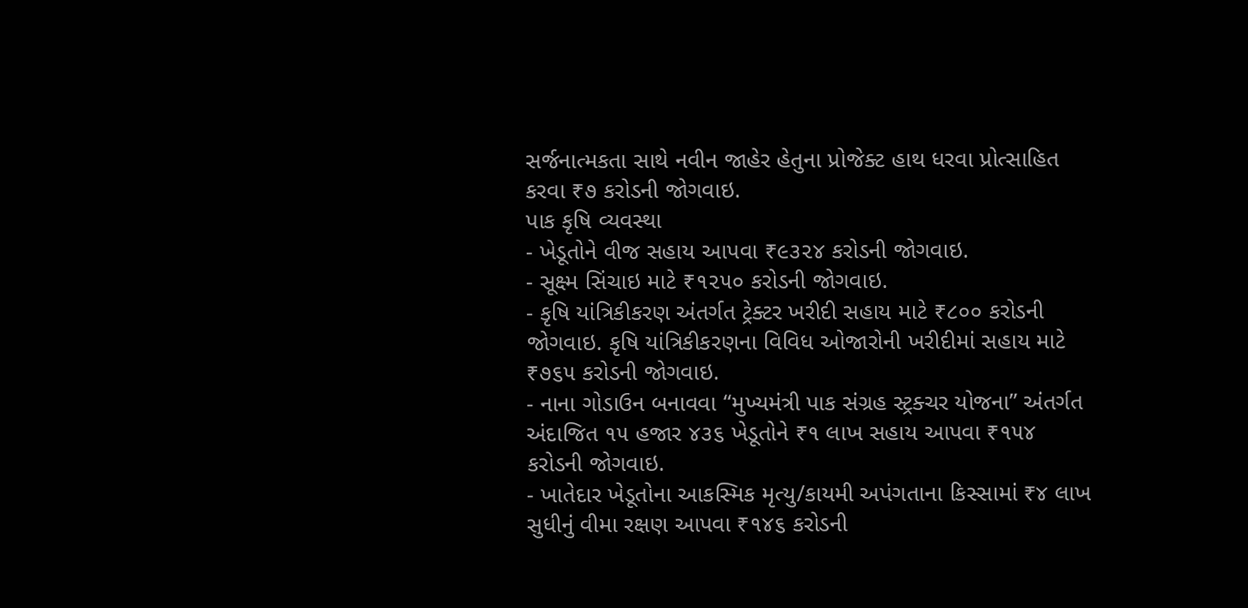સર્જનાત્મકતા સાથે નવીન જાહેર હેતુના પ્રોજેક્ટ હાથ ધરવા પ્રોત્સાહિત કરવા ₹૭ કરોડની જોગવાઇ.
પાક કૃષિ વ્યવસ્થા
- ખેડૂતોને વીજ સહાય આપવા ₹૯૩૨૪ કરોડની જોગવાઇ.
- સૂક્ષ્મ સિંચાઇ માટે ₹૧૨૫૦ કરોડની જોગવાઇ.
- કૃષિ યાંત્રિકીકરણ અંતર્ગત ટ્રેક્ટર ખરીદી સહાય માટે ₹૮૦૦ કરોડની જોગવાઇ. કૃષિ યાંત્રિકીકરણના વિવિધ ઓજારોની ખરીદીમાં સહાય માટે ₹૭૬૫ કરોડની જોગવાઇ.
- નાના ગોડાઉન બનાવવા “મુખ્યમંત્રી પાક સંગ્રહ સ્ટ્રક્ચર યોજના” અંતર્ગત અંદાજિત ૧૫ હજાર ૪૩૬ ખેડૂતોને ₹૧ લાખ સહાય આપવા ₹૧૫૪ કરોડની જોગવાઇ.
- ખાતેદાર ખેડૂતોના આકસ્મિક મૃત્યુ/કાયમી અપંગતાના કિસ્સામાં ₹૪ લાખ સુધીનું વીમા રક્ષણ આપવા ₹૧૪૬ કરોડની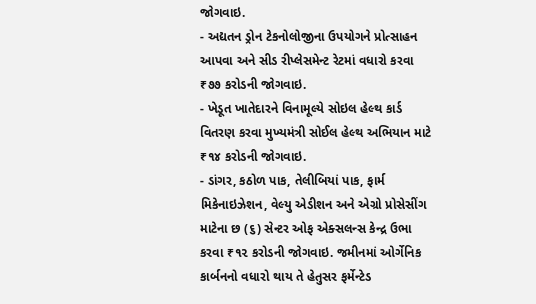જોગવાઇ.
- અદ્યતન ડ્રોન ટેકનોલોજીના ઉપયોગને પ્રોત્સાહન આપવા અને સીડ રીપ્લેસમેન્ટ રેટમાં વધારો કરવા ₹૭૭ કરોડની જોગવાઇ.
- ખેડૂત ખાતેદારને વિનામૂલ્યે સોઇલ હેલ્થ કાર્ડ વિતરણ કરવા મુખ્યમંત્રી સોઈલ હેલ્થ અભિયાન માટે ₹૧૪ કરોડની જોગવાઇ.
- ડાંગર, કઠોળ પાક, તેલીબિયાં પાક, ફાર્મ મિકેનાઇઝેશન, વેલ્યુ એડીશન અને એગ્રો પ્રોસેસીંગ માટેના છ (૬) સેન્ટર ઓફ એક્સલન્સ કેન્દ્ર ઉભા કરવા ₹૧૨ કરોડની જોગવાઇ. જમીનમાં ઓર્ગેનિક કાર્બનનો વધારો થાય તે હેતુસર ફર્મેન્ટેડ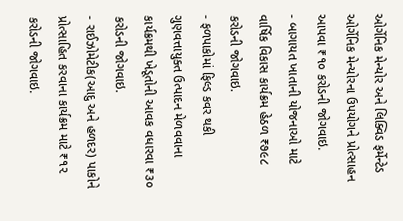ઓર્ગેનિક મેન્યોર અને લિક્વિડ ફર્મેન્ટેડ ઓર્ગેનિક મેન્યોરના ઉપયોગને પ્રોત્સાહન આપવા ₹૧૦ કરોડની જોગવાઇ.
- બાગાયત ખાતાની યોજનાઓ માટે વાર્ષિક વિકાસ કાર્યક્રમ હેઠળ ₹૭૯૮ કરોડની જોગવાઇ.
- ફળપાકોમાં ફિલ્ડ કવર થકી ગુણવત્તાયુક્ત ઉત્પાદન મેળવવાના કાર્યક્રમથી ખેડૂતોની આવક વધારવા ₹૩૦ કરોડની જોગવાઇ.
- રાઈઝોમેટીક(આદુ અને હળદર) પાકોને પ્રોત્સાહિત કરવાના કાર્યક્રમ માટે ₹૧૨ કરોડની જોગવાઇ.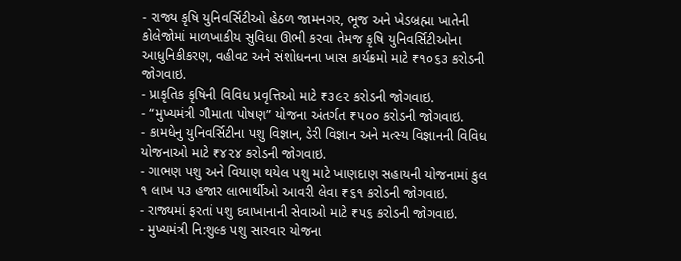- રાજ્ય કૃષિ યુનિવર્સિટીઓ હેઠળ જામનગર, ભૂજ અને ખેડબ્રહ્મા ખાતેની કોલેજોમાં માળખાકીય સુવિધા ઊભી કરવા તેમજ કૃષિ યુનિવર્સિટીઓના આધુનિકીકરણ, વહીવટ અને સંશોધનના ખાસ કાર્યક્રમો માટે ₹૧૦૬૩ કરોડની જોગવાઇ.
- પ્રાકૃતિક કૃષિની વિવિધ પ્રવૃત્તિઓ માટે ₹૩૯૨ કરોડની જોગવાઇ.
- “મુખ્યમંત્રી ગૌમાતા પોષણ” યોજના અંતર્ગત ₹૫૦૦ કરોડની જોગવાઇ.
- કામધેનુ યુનિવર્સિટીના પશુ વિજ્ઞાન, ડેરી વિજ્ઞાન અને મત્સ્ય વિજ્ઞાનની વિવિધ યોજનાઓ માટે ₹૪૨૪ કરોડની જોગવાઇ.
- ગાભણ પશુ અને વિયાણ થયેલ પશુ માટે ખાણદાણ સહાયની યોજનામાં કુલ ૧ લાખ ૫૩ હજાર લાભાર્થીઓ આવરી લેવા ₹૬૧ કરોડની જોગવાઇ.
- રાજ્યમાં ફરતાં પશુ દવાખાનાની સેવાઓ માટે ₹૫૬ કરોડની જોગવાઇ.
- મુખ્યમંત્રી નિ:શુલ્ક પશુ સારવાર યોજના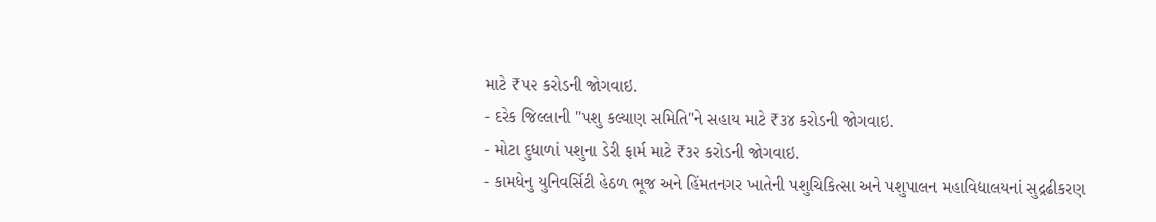માટે ₹૫૨ કરોડની જોગવાઇ.
- દરેક જિલ્લાની "પશુ કલ્યાણ સમિતિ"ને સહાય માટે ₹૩૪ કરોડની જોગવાઇ.
- મોટા દુધાળાં પશુના ડેરી ફાર્મ માટે ₹૩૨ કરોડની જોગવાઇ.
- કામધેનુ યુનિવર્સિટી હેઠળ ભૂજ અને હિંમતનગર ખાતેની પશુચિકિત્સા અને પશુપાલન મહાવિદ્યાલયનાં સુદ્રઢીકરણ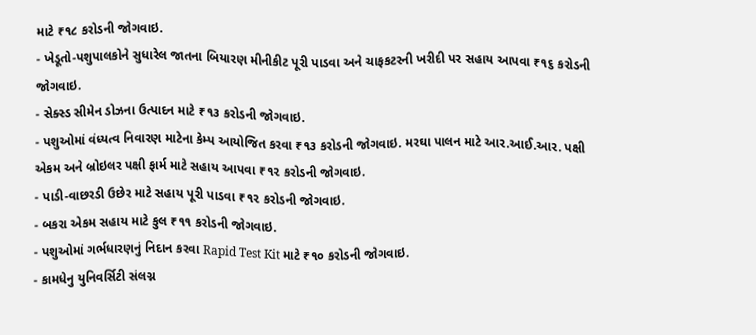માટે ₹૧૮ કરોડની જોગવાઇ.
- ખેડૂતો-પશુપાલકોને સુધારેલ જાતના બિયારણ મીનીકીટ પૂરી પાડવા અને ચાફકટરની ખરીદી પર સહાય આપવા ₹૧૬ કરોડની જોગવાઇ.
- સેક્સ્ડ સીમેન ડોઝના ઉત્પાદન માટે ₹૧૩ કરોડની જોગવાઇ.
- પશુઓમાં વંધ્યત્વ નિવારણ માટેના કેમ્પ આયોજિત કરવા ₹૧૩ કરોડની જોગવાઇ. મરઘા પાલન માટે આર.આઈ.આર. પક્ષી એકમ અને બ્રોઇલર પક્ષી ફાર્મ માટે સહાય આપવા ₹૧૨ કરોડની જોગવાઇ.
- પાડી-વાછરડી ઉછેર માટે સહાય પૂરી પાડવા ₹૧૨ કરોડની જોગવાઇ.
- બકરા એકમ સહાય માટે કુલ ₹૧૧ કરોડની જોગવાઇ.
- પશુઓમાં ગર્ભધારણનું નિદાન કરવા Rapid Test Kit માટે ₹૧૦ કરોડની જોગવાઇ.
- કામધેનુ યુનિવર્સિટી સંલગ્ન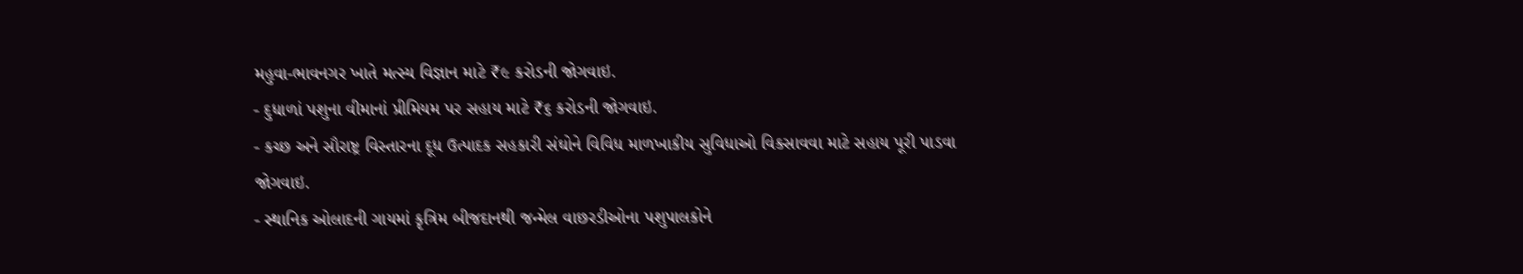મહુવા-ભાવનગર ખાતે મત્સ્ય વિજ્ઞાન માટે ₹૯ કરોડની જોગવાઇ.
- દુધાળાં પશુના વીમાનાં પ્રીમિયમ પર સહાય માટે ₹૬ કરોડની જોગવાઇ.
- કચ્છ અને સૌરાષ્ટ્ર વિસ્તારના દૂધ ઉત્પાદક સહકારી સંઘોને વિવિધ માળખાકીય સુવિધાઓ વિકસાવવા માટે સહાય પૂરી પાડવા જોગવાઇ.
- સ્થાનિક ઓલાદની ગાયમાં કૃત્રિમ બીજદાનથી જન્મેલ વાછરડીઓના પશુપાલકોને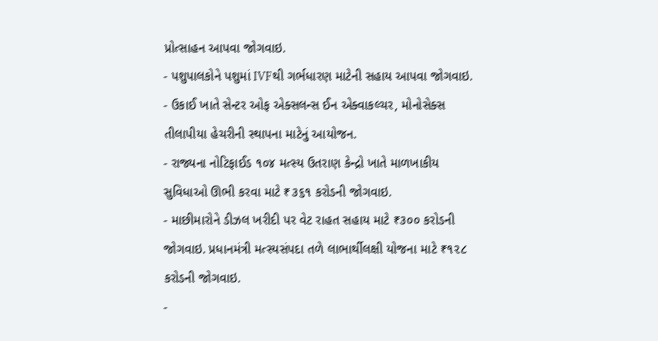પ્રોત્સાહન આપવા જોગવાઇ.
- પશુપાલકોને પશુમાં IVFથી ગર્ભધારણ માટેની સહાય આપવા જોગવાઇ.
- ઉકાઈ ખાતે સેન્ટર ઓફ એક્સલન્સ ઈન એક્વાકલ્ચર, મોનોસેક્સ તીલાપીયા હેચરીની સ્થાપના માટેનું આયોજન.
- રાજ્યના નોટિફાઈડ ૧૦૪ મત્સ્ય ઉતરાણ કેન્દ્રો ખાતે માળખાકીય સુવિધાઓ ઊભી કરવા માટે ₹૩૬૧ કરોડની જોગવાઇ.
- માછીમારોને ડીઝલ ખરીદી પર વેટ રાહત સહાય માટે ₹૩૦૦ કરોડની જોગવાઇ. પ્રધાનમંત્રી મત્સ્યસંપદા તળે લાભાર્થીલક્ષી યોજના માટે ₹૧૨૮ કરોડની જોગવાઇ.
-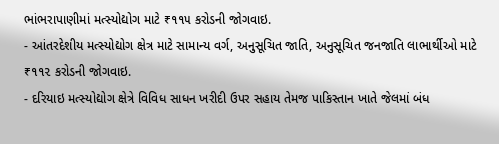ભાંભરાપાણીમાં મત્સ્યોદ્યોગ માટે ₹૧૧૫ કરોડની જોગવાઇ.
- આંતરદેશીય મત્સ્યોદ્યોગ ક્ષેત્ર માટે સામાન્ય વર્ગ, અનુસૂચિત જાતિ, અનુસૂચિત જનજાતિ લાભાર્થીઓ માટે ₹૧૧૨ કરોડની જોગવાઇ.
- દરિયાઇ મત્સ્યોદ્યોગ ક્ષેત્રે વિવિધ સાધન ખરીદી ઉપર સહાય તેમજ પાકિસ્તાન ખાતે જેલમાં બંધ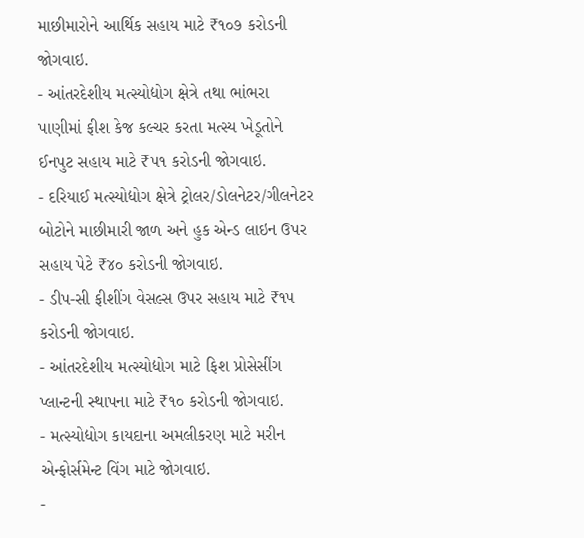માછીમારોને આર્થિક સહાય માટે ₹૧૦૭ કરોડની જોગવાઇ.
- આંતરદેશીય મત્સ્યોદ્યોગ ક્ષેત્રે તથા ભાંભરા પાણીમાં ફીશ કેજ કલ્ચર કરતા મત્સ્ય ખેડૂતોને ઈનપુટ સહાય માટે ₹૫૧ કરોડની જોગવાઇ.
- દરિયાઈ મત્સ્યોદ્યોગ ક્ષેત્રે ટ્રોલર/ડોલનેટર/ગીલનેટર બોટોને માછીમારી જાળ અને હુક એન્ડ લાઇન ઉપર સહાય પેટે ₹૪૦ કરોડની જોગવાઇ.
- ડીપ-સી ફીશીંગ વેસલ્સ ઉપર સહાય માટે ₹૧૫ કરોડની જોગવાઇ.
- આંતરદેશીય મત્સ્યોદ્યોગ માટે ફિશ પ્રોસેસીંગ પ્લાન્ટની સ્થાપના માટે ₹૧૦ કરોડની જોગવાઇ.
- મત્સ્યોદ્યોગ કાયદાના અમલીકરણ માટે મરીન એન્ફોર્સમેન્ટ વિંગ માટે જોગવાઇ.
-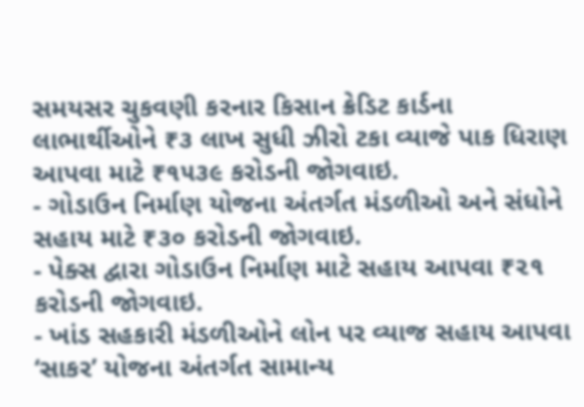સમયસર ચુકવણી કરનાર કિસાન ક્રેડિટ કાર્ડના લાભાર્થીઓને ₹૩ લાખ સુધી ઝીરો ટકા વ્યાજે પાક ધિરાણ આપવા માટે ₹૧૫૩૯ કરોડની જોગવાઇ.
- ગોડાઉન નિર્માણ યોજના અંતર્ગત મંડળીઓ અને સંધોને સહાય માટે ₹૩૦ કરોડની જોગવાઇ.
- પેક્સ દ્વારા ગોડાઉન નિર્માણ માટે સહાય આપવા ₹૨૧ કરોડની જોગવાઇ.
- ખાંડ સહકારી મંડળીઓને લોન પર વ્યાજ સહાય આપવા ‘સાકર’ યોજના અંતર્ગત સામાન્ય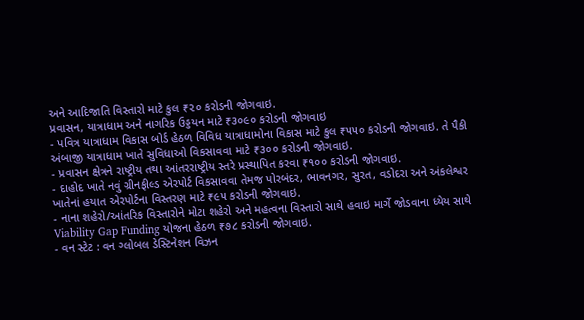અને આદિજાતિ વિસ્તારો માટે કુલ ₹૨૦ કરોડની જોગવાઇ.
પ્રવાસન, યાત્રાધામ અને નાગરિક ઉડ્ડયન માટે ₹૩૦૯૦ કરોડની જોગવાઇ
- પવિત્ર યાત્રાધામ વિકાસ બોર્ડ હેઠળ વિવિધ યાત્રાધામોના વિકાસ માટે કુલ ₹૫૫૦ કરોડની જોગવાઇ. તે પૈકી અંબાજી યાત્રાધામ ખાતે સુવિધાઓ વિકસાવવા માટે ₹૩૦૦ કરોડની જોગવાઇ.
- પ્રવાસન ક્ષેત્રને રાષ્ટ્રીય તથા આંતરરાષ્ટ્રીય સ્તરે પ્રસ્થાપિત કરવા ₹૧૦૦ કરોડની જોગવાઇ.
- દાહોદ ખાતે નવું ગ્રીનફીલ્ડ એરપોર્ટ વિકસાવવા તેમજ પોરબંદર, ભાવનગર, સુરત, વડોદરા અને અંકલેશ્વર ખાતેનાં હયાત એરપોર્ટના વિસ્તરણ માટે ₹૯૫ કરોડની જોગવાઇ.
- નાના શહેરો/આંતરિક વિસ્તારોને મોટા શહેરો અને મહત્વના વિસ્તારો સાથે હવાઇ માર્ગે જોડવાના ધ્યેય સાથે Viability Gap Funding યોજના હેઠળ ₹૭૮ કરોડની જોગવાઇ.
- વન સ્ટેટ : વન ગ્લોબલ ડેસ્ટિનેશન વિઝન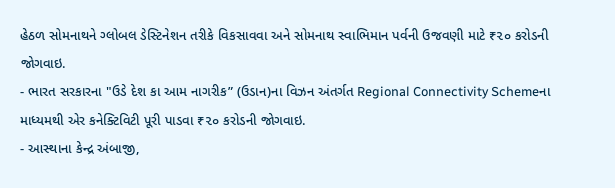હેઠળ સોમનાથને ગ્લોબલ ડેસ્ટિનેશન તરીકે વિકસાવવા અને સોમનાથ સ્વાભિમાન પર્વની ઉજવણી માટે ₹૨૦ કરોડની જોગવાઇ.
- ભારત સરકારના "ઉડે દેશ કા આમ નાગરીક” (ઉડાન)ના વિઝન અંતર્ગત Regional Connectivity Schemeના માધ્યમથી એર કનેક્ટિવિટી પૂરી પાડવા ₹૨૦ કરોડની જોગવાઇ.
- આસ્થાના કેન્દ્ર અંબાજી,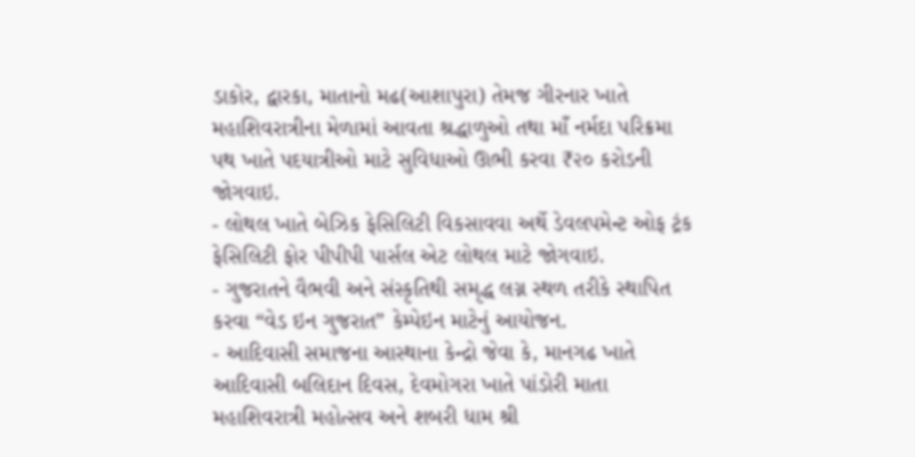ડાકોર, દ્વારકા, માતાનો મઢ(આશાપુરા) તેમજ ગીરનાર ખાતે મહાશિવરાત્રીના મેળામાં આવતા શ્રદ્ધાળુઓ તથા માઁ નર્મદા પરિક્રમા પથ ખાતે પદયાત્રીઓ માટે સુવિધાઓ ઊભી કરવા ₹૨૦ કરોડની જોગવાઇ.
- લોથલ ખાતે બેઝિક ફેસિલિટી વિકસાવવા અર્થે ડેવલપમેન્ટ ઓફ ટ્રંક ફેસિલિટી ફોર પીપીપી પાર્સલ એટ લોથલ માટે જોગવાઇ.
- ગુજરાતને વૈભવી અને સંસ્કૃતિથી સમૃદ્ધ લગ્ન સ્થળ તરીકે સ્થાપિત કરવા “વેડ ઇન ગુજરાત” કેમ્પેઇન માટેનું આયોજન.
- આદિવાસી સમાજના આસ્થાના કેન્દ્રો જેવા કે, માનગઢ ખાતે આદિવાસી બલિદાન દિવસ, દેવમોગરા ખાતે પાંડોરી માતા મહાશિવરાત્રી મહોત્સવ અને શબરી ધામ શ્રી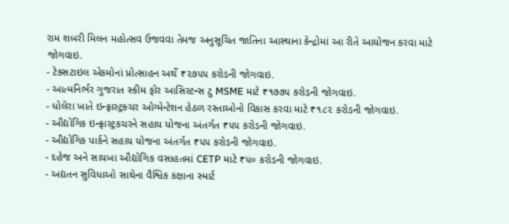રામ શબરી મિલન મહોત્સવ ઉજવવા તેમજ અનુસૂચિત જાતિના આસ્થાના કેન્દ્રોમાં આ રીતે આયોજન કરવા માટે જોગવાઇ.
- ટેક્સટાઇલ એકમોનાં પ્રોત્સાહન અર્થે ₹૨૭૫૫ કરોડની જોગવાઇ.
- આત્મનિર્ભર ગુજરાત સ્કીમ ફોર આસિસ્ટન્સ ટુ MSME માટે ₹૧૭૭૫ કરોડની જોગવાઇ.
- ધોલેરા ખાતે ઇન્ફ્રાસ્ટ્રક્ચર ઓગ્મેન્ટેશન હેઠળ રસ્તાઓનો વિકાસ કરવા માટે ₹૧૮૨ કરોડની જોગવાઇ.
- ઔદ્યોગિક ઇન્ફ્રાસ્ટ્રકચરને સહાય યોજના અંતર્ગત ₹૫૫ કરોડની જોગવાઇ.
- ઔદ્યોગિક પાર્કને સહાય યોજના અંતર્ગત ₹૫૫ કરોડની જોગવાઇ.
- દહેજ અને સાયખા ઔદ્યોગિક વસાહતમાં CETP માટે ₹૫૦ કરોડની જોગવાઇ.
- અદ્યતન સુવિધાઓ સાથેના વૈશ્વિક કક્ષાના સ્માર્ટ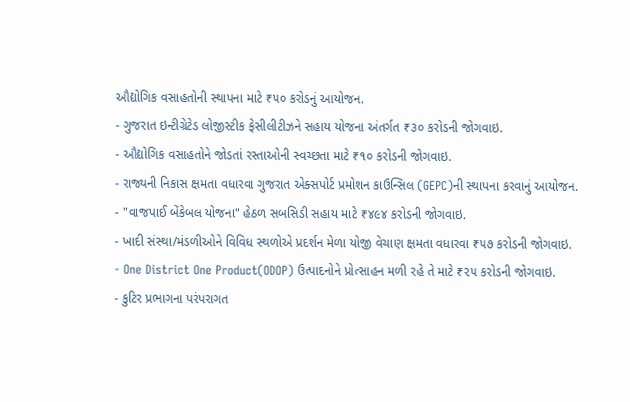ઔદ્યોગિક વસાહતોની સ્થાપના માટે ₹૫૦ કરોડનું આયોજન.
- ગુજરાત ઇન્ટીગ્રેટેડ લોજીસ્ટીક ફેસીલીટીઝને સહાય યોજના અંતર્ગત ₹૩૦ કરોડની જોગવાઇ.
- ઔદ્યોગિક વસાહતોને જોડતાં રસ્તાઓની સ્વચ્છતા માટે ₹૧૦ કરોડની જોગવાઇ.
- રાજ્યની નિકાસ ક્ષમતા વધારવા ગુજરાત એક્સપોર્ટ પ્રમોશન કાઉન્સિલ (GEPC)ની સ્થાપના કરવાનું આયોજન.
- "વાજપાઈ બેંકેબલ યોજના" હેઠળ સબસિડી સહાય માટે ₹૪૯૪ કરોડની જોગવાઇ.
- ખાદી સંસ્થા/મંડળીઓને વિવિધ સ્થળોએ પ્રદર્શન મેળા યોજી વેચાણ ક્ષમતા વધારવા ₹૫૭ કરોડની જોગવાઇ.
- One District One Product(ODOP) ઉત્પાદનોને પ્રોત્સાહન મળી રહે તે માટે ₹૨૫ કરોડની જોગવાઇ.
- કુટિર પ્રભાગના પરંપરાગત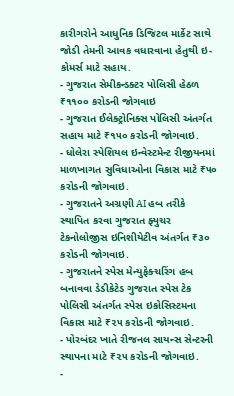કારીગરોને આધુનિક ડિજિટલ માર્કેટ સાથે જોડી તેમની આવક વધારવાના હેતુથી ઇ- કોમર્સ માટે સહાય.
- ગુજરાત સેમીકન્ડક્ટર પોલિસી હેઠળ ₹૧૧૦૦ કરોડની જોગવાઇ
- ગુજરાત ઈલેક્ટ્રોનિક્સ પોલિસી અંતર્ગત સહાય માટે ₹૧૫૦ કરોડની જોગવાઇ.
- ધોલેરા સ્પેશિયલ ઇન્વેસ્ટમેન્ટ રીજીયનમાં માળખાગત સુવિધાઓના વિકાસ માટે ₹૫૦ કરોડની જોગવાઇ.
- ગુજરાતને અગ્રણી AI હબ તરીકે સ્થાપિત કરવા ગુજરાત ફ્યુચર ટેકનોલોજીસ ઇનિશીયેટીવ અંતર્ગત ₹૩૦ કરોડની જોગવાઇ.
- ગુજરાતને સ્પેસ મેન્યુફેક્ચરિંગ હબ બનાવવા ડેડીકેટેડ ગુજરાત સ્પેસ ટેક પોલિસી અંતર્ગત સ્પેસ ઇકોસિસ્ટમના વિકાસ માટે ₹૨૫ કરોડની જોગવાઇ.
- પોરબંદર ખાતે રીજનલ સાયન્સ સેન્ટરની સ્થાપના માટે ₹૨૫ કરોડની જોગવાઇ.
-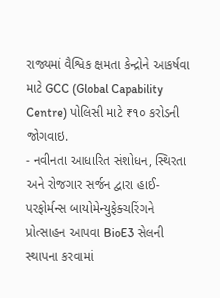રાજ્યમાં વૈશ્વિક ક્ષમતા કેન્દ્રોને આકર્ષવા માટે GCC (Global Capability Centre) પોલિસી માટે ₹૧૦ કરોડની જોગવાઇ.
- નવીનતા આધારિત સંશોધન, સ્થિરતા અને રોજગાર સર્જન દ્વારા હાઈ-પરફોર્મન્સ બાયોમેન્યુફેક્ચરિંગને પ્રોત્સાહન આપવા BioE3 સેલની સ્થાપના કરવામાં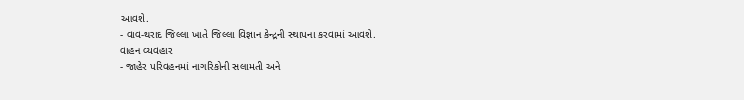આવશે.
- વાવ-થરાદ જિલ્લા ખાતે જિલ્લા વિજ્ઞાન કેન્દ્રની સ્થાપના કરવામાં આવશે.
વાહન વ્યવહાર
- જાહેર પરિવહનમાં નાગરિકોની સલામતી અને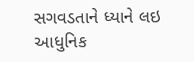સગવડતાને ધ્યાને લઇ આધુનિક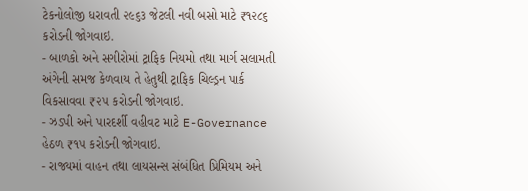ટેકનોલોજી ધરાવતી ૨૯૬૩ જેટલી નવી બસો માટે ₹૧૨૮૬ કરોડની જોગવાઇ.
- બાળકો અને સગીરોમાં ટ્રાફિક નિયમો તથા માર્ગ સલામતી અંગેની સમજ કેળવાય તે હેતુથી ટ્રાફિક ચિલ્ડ્રન પાર્ક વિકસાવવા ₹૨૫ કરોડની જોગવાઇ.
- ઝડપી અને પારદર્શી વહીવટ માટે E-Governance હેઠળ ₹૧૫ કરોડની જોગવાઇ.
- રાજ્યમાં વાહન તથા લાયસન્સ સંબંધિત પ્રિમિયમ અને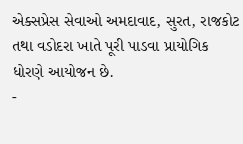એક્સપ્રેસ સેવાઓ અમદાવાદ, સુરત, રાજકોટ તથા વડોદરા ખાતે પૂરી પાડવા પ્રાયોગિક ધોરણે આયોજન છે.
-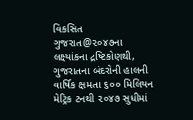વિકસિત ગુજરાત@૨૦૪૭ના લક્ષ્યાંકના દ્રષ્ટિકોણથી, ગુજરાતના બંદરોની હાલની વાર્ષિક ક્ષમતા ૬૦૦ મિલિયન મેટ્રિક ટનથી ૨૦૪૭ સુધીમાં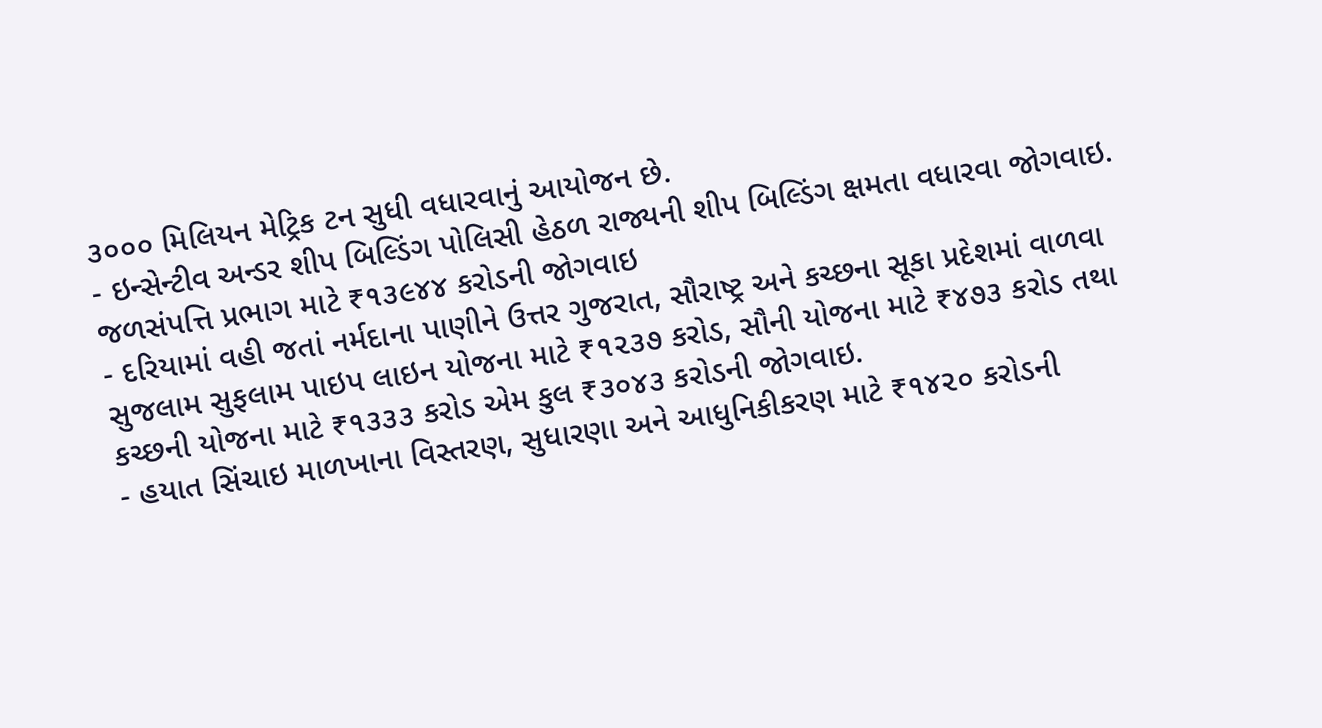૩૦૦૦ મિલિયન મેટ્રિક ટન સુધી વધારવાનું આયોજન છે.
- ઇન્સેન્ટીવ અન્ડર શીપ બિલ્ડિંગ પોલિસી હેઠળ રાજ્યની શીપ બિલ્ડિંગ ક્ષમતા વધારવા જોગવાઇ.
જળસંપત્તિ પ્રભાગ માટે ₹૧૩૯૪૪ કરોડની જોગવાઇ
- દરિયામાં વહી જતાં નર્મદાના પાણીને ઉત્તર ગુજરાત, સૌરાષ્ટ્ર અને કચ્છના સૂકા પ્રદેશમાં વાળવા સુજલામ સુફલામ પાઇપ લાઇન યોજના માટે ₹૧૨૩૭ કરોડ, સૌની યોજના માટે ₹૪૭૩ કરોડ તથા કચ્છની યોજના માટે ₹૧૩૩૩ કરોડ એમ કુલ ₹૩૦૪૩ કરોડની જોગવાઇ.
- હયાત સિંચાઇ માળખાના વિસ્તરણ, સુધારણા અને આધુનિકીકરણ માટે ₹૧૪૨૦ કરોડની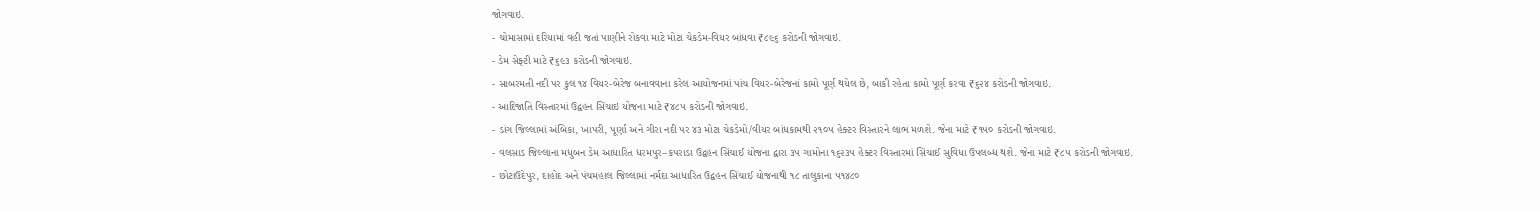જોગવાઇ.
- ચોમાસામાં દરિયામાં વહી જતાં પાણીને રોકવા માટે મોટા ચેકડેમ-વિયર બાંધવા ₹૮૯૬ કરોડની જોગવાઇ.
- ડેમ સેફ્ટી માટે ₹૬૯૩ કરોડની જોગવાઇ.
- સાબરમતી નદી પર કુલ ૧૪ વિયર-બેરેજ બનાવવાના કરેલ આયોજનમાં પાંચ વિયર-બેરેજનાં કામો પૂર્ણ થયેલ છે, બાકી રહેતા કામો પૂર્ણ કરવા ₹૬૨૪ કરોડની જોગવાઇ.
- આદિજાતિ વિસ્તારમાં ઉદ્વહન સિંચાઇ યોજના માટે ₹૪૮૫ કરોડની જોગવાઇ.
- ડાંગ જિલ્લામાં અંબિકા, ખાપરી, પૂર્ણા અને ગીરા નદી પર ૪૩ મોટા ચેકડેમો/વીયર બાંધકામથી ૨૧૦૫ હેક્ટર વિસ્તારને લાભ મળશે. જેના માટે ₹૧૫૦ કરોડની જોગવાઇ.
- વલસાડ જિલ્લાના મધુબન ડેમ આધારિત ધરમપુર–કપરાડા ઉદ્વહન સિંચાઈ યોજના દ્વારા ૩૫ ગામોના ૧૬૨૩૫ હેક્ટર વિસ્તારમાં સિંચાઈ સુવિધા ઉપલબ્ધ થશે. જેના માટે ₹૮૫ કરોડની જોગવાઇ.
- છોટાઉદેપુર, દાહોદ અને પંચમહાલ જિલ્લામાં નર્મદા આધારિત ઉદ્વહન સિંચાઈ યોજનાથી ૧૮ તાલુકાના ૫૧૪૮૦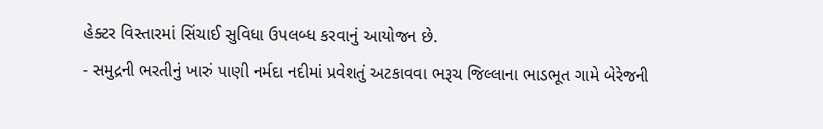હેક્ટર વિસ્તારમાં સિંચાઈ સુવિધા ઉપલબ્ધ કરવાનું આયોજન છે.
- સમુદ્રની ભરતીનું ખારું પાણી નર્મદા નદીમાં પ્રવેશતું અટકાવવા ભરૂચ જિલ્લાના ભાડભૂત ગામે બેરેજની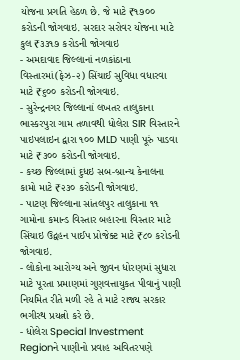યોજના પ્રગતિ હેઠળ છે. જે માટે ₹૧૭૦૦ કરોડની જોગવાઇ. સરદાર સરોવર યોજના માટે કુલ ₹૩૩૧૭ કરોડની જોગવાઇ
- અમદાવાદ જિલ્લાનાં નળકાંઠાના વિસ્તારમાં(ફેઝ-૨) સિંચાઈ સુવિધા વધારવા માટે ₹૬૦૦ કરોડની જોગવાઇ.
- સુરેન્દ્રનગર જિલ્લાનાં લખતર તાલુકાના ભાસ્કરપુરા ગામ તળાવથી ધોલેરા SIR વિસ્તારને પાઇપલાઇન દ્વારા ૧૦૦ MLD પાણી પૂરું પાડવા માટે ₹૩૦૦ કરોડની જોગવાઇ.
- કચ્છ જિલ્લામાં દુધઇ સબ-બ્રાન્ચ કેનાલના કામો માટે ₹૨૩૦ કરોડની જોગવાઇ.
- પાટણ જિલ્લાના સાંતલપુર તાલુકાના ૧૧ ગામોના કમાન્ડ વિસ્તાર બહારના વિસ્તાર માટે સિંચાઇ ઉદ્વહન પાઈપ પ્રોજેક્ટ માટે ₹૮૦ કરોડની જોગવાઇ.
- લોકોના આરોગ્ય અને જીવન ધોરણમાં સુધારા માટે પૂરતા પ્રમાણમાં ગુણવત્તાયુકત પીવાનું પાણી નિયમિત રીતે મળી રહે તે માટે રાજ્ય સરકાર ભગીરથ પ્રયત્નો કરે છે.
- ધોલેરા Special Investment Regionને પાણીનો પ્રવાહ અવિતરપણે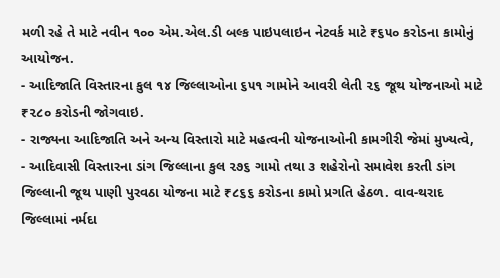મળી રહે તે માટે નવીન ૧૦૦ એમ.એલ.ડી બલ્ક પાઇપલાઇન નેટવર્ક માટે ₹૬૫૦ કરોડના કામોનું આયોજન.
- આદિજાતિ વિસ્તારના કુલ ૧૪ જિલ્લાઓના ૬૫૧ ગામોને આવરી લેતી ૨૬ જૂથ યોજનાઓ માટે ₹૨૮૦ કરોડની જોગવાઇ.
- રાજ્યના આદિજાતિ અને અન્ય વિસ્તારો માટે મહત્વની યોજનાઓની કામગીરી જેમાં મુખ્યત્વે,
- આદિવાસી વિસ્તારના ડાંગ જિલ્લાના કુલ ૨૭૬ ગામો તથા ૩ શહેરોનો સમાવેશ કરતી ડાંગ જિલ્લાની જૂથ પાણી પુરવઠા યોજના માટે ₹૮૬૬ કરોડના કામો પ્રગતિ હેઠળ. વાવ-થરાદ જિલ્લામાં નર્મદા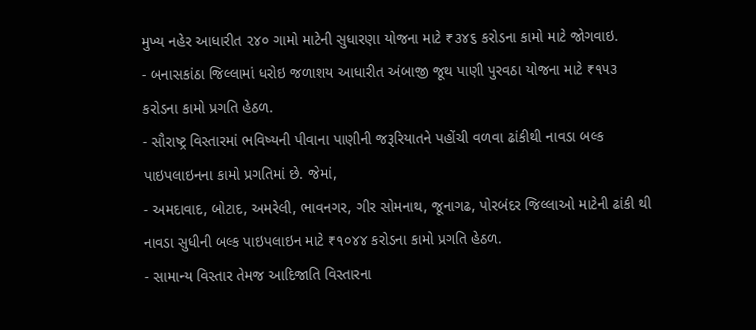મુખ્ય નહેર આધારીત ૨૪૦ ગામો માટેની સુધારણા યોજના માટે ₹૩૪૬ કરોડના કામો માટે જોગવાઇ.
- બનાસકાંઠા જિલ્લામાં ધરોઇ જળાશય આધારીત અંબાજી જૂથ પાણી પુરવઠા યોજના માટે ₹૧૫૩ કરોડના કામો પ્રગતિ હેઠળ.
- સૌરાષ્ટ્ર વિસ્તારમાં ભવિષ્યની પીવાના પાણીની જરૂરિયાતને પહોંચી વળવા ઢાંકીથી નાવડા બલ્ક પાઇપલાઇનના કામો પ્રગતિમાં છે. જેમાં,
- અમદાવાદ, બોટાદ, અમરેલી, ભાવનગર, ગીર સોમનાથ, જૂનાગઢ, પોરબંદર જિલ્લાઓ માટેની ઢાંકી થી નાવડા સુધીની બલ્ક પાઇપલાઇન માટે ₹૧૦૪૪ કરોડના કામો પ્રગતિ હેઠળ.
- સામાન્ય વિસ્તાર તેમજ આદિજાતિ વિસ્તારના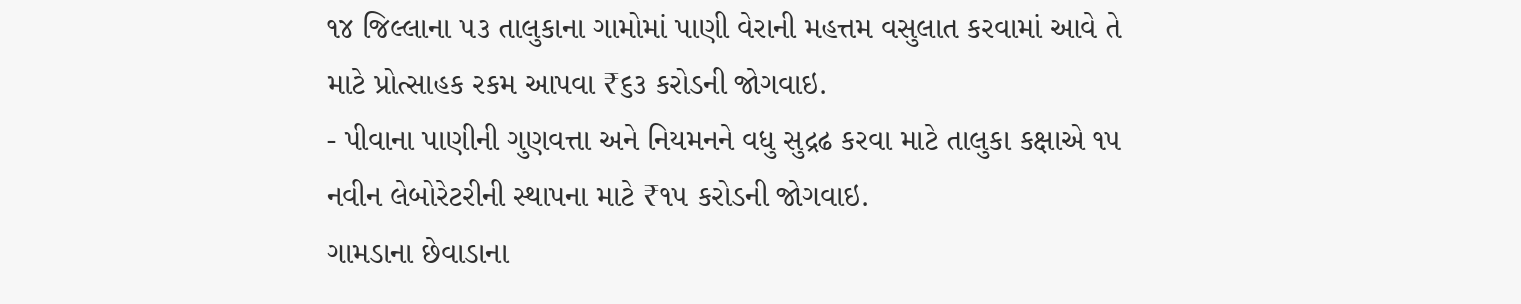૧૪ જિલ્લાના ૫૩ તાલુકાના ગામોમાં પાણી વેરાની મહત્તમ વસુલાત કરવામાં આવે તે માટે પ્રોત્સાહક રકમ આપવા ₹૬૩ કરોડની જોગવાઇ.
- પીવાના પાણીની ગુણવત્તા અને નિયમનને વધુ સુદ્રઢ કરવા માટે તાલુકા કક્ષાએ ૧૫ નવીન લેબોરેટરીની સ્થાપના માટે ₹૧૫ કરોડની જોગવાઇ.
ગામડાના છેવાડાના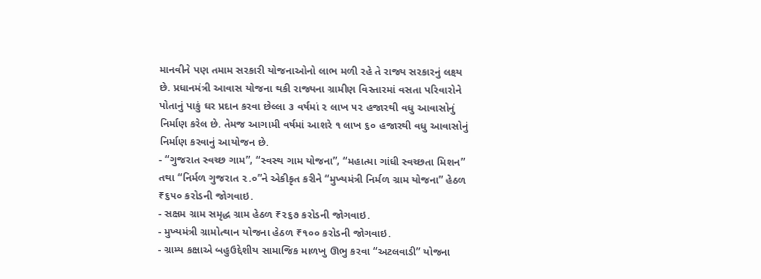માનવીને પણ તમામ સરકારી યોજનાઓનો લાભ મળી રહે તે રાજ્ય સરકારનું લક્ષ્ય છે. પ્રધાનમંત્રી આવાસ યોજના થકી રાજ્યના ગ્રામીણ વિસ્તારમાં વસતા પરિવારોને પોતાનું પાકું ઘર પ્રદાન કરવા છેલ્લા ૩ વર્ષમાં ૨ લાખ ૫૨ હજારથી વધુ આવાસોનું નિર્માણ કરેલ છે. તેમજ આગામી વર્ષમાં આશરે ૧ લાખ ૬૦ હજારથી વધુ આવાસોનું નિર્માણ કરવાનું આયોજન છે.
- “ગુજરાત સ્વચ્છ ગામ”, “સ્વસ્થ ગામ યોજના”, “મહાત્મા ગાંધી સ્વચ્છતા મિશન” તથા “નિર્મળ ગુજરાત ૨.૦”ને એકીકૃત કરીને “મુખ્યમંત્રી નિર્મળ ગ્રામ યોજના” હેઠળ ₹૬૫૦ કરોડની જોગવાઇ.
- સક્ષમ ગ્રામ સમૃદ્ધ ગ્રામ હેઠળ ₹૨૬૭ કરોડની જોગવાઇ.
- મુખ્યમંત્રી ગ્રામોત્થાન યોજના હેઠળ ₹૧૦૦ કરોડની જોગવાઇ.
- ગ્રામ્ય કક્ષાએ બહુઉદ્દેશીય સામાજિક માળખુ ઊભુ કરવા “અટલવાડી” યોજના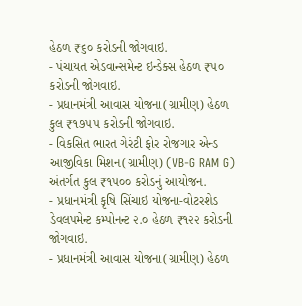હેઠળ ₹૬૦ કરોડની જોગવાઇ.
- પંચાયત એડવાન્સમેન્ટ ઇન્ડેક્સ હેઠળ ₹૫૦ કરોડની જોગવાઇ.
- પ્રધાનમંત્રી આવાસ યોજના(ગ્રામીણ) હેઠળ કુલ ₹૧૭૫૫ કરોડની જોગવાઇ.
- વિકસિત ભારત ગેરંટી ફોર રોજગાર એન્ડ આજીવિકા મિશન(ગ્રામીણ) (VB-G RAM G) અંતર્ગત કુલ ₹૧૫૦૦ કરોડનું આયોજન.
- પ્રધાનમંત્રી કૃષિ સિંચાઇ યોજના-વોટરશેડ ડેવલપમેન્ટ કમ્પોનન્ટ ૨.૦ હેઠળ ₹૧૨૨ કરોડની જોગવાઇ.
- પ્રધાનમંત્રી આવાસ યોજના(ગ્રામીણ) હેઠળ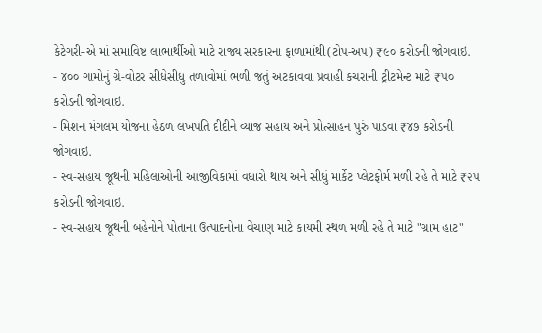કેટેગરી-એ માં સમાવિષ્ટ લાભાર્થીઓ માટે રાજ્ય સરકારના ફાળામાંથી(ટોપ-અપ) ₹૯૦ કરોડની જોગવાઇ.
- ૪૦૦ ગામોનું ગ્રે-વોટર સીધેસીધુ તળાવોમાં ભળી જતું અટકાવવા પ્રવાહી કચરાની ટ્રીટમેન્ટ માટે ₹૫૦ કરોડની જોગવાઇ.
- મિશન મંગલમ યોજના હેઠળ લખપતિ દીદીને વ્યાજ સહાય અને પ્રોત્સાહન પુરું પાડવા ₹૪૭ કરોડની જોગવાઇ.
- સ્વ-સહાય જૂથની મહિલાઓની આજીવિકામાં વધારો થાય અને સીધું માર્કેટ પ્લેટફોર્મ મળી રહે તે માટે ₹૨૫ કરોડની જોગવાઇ.
- સ્વ-સહાય જૂથની બહેનોને પોતાના ઉત્પાદનોના વેચાણ માટે કાયમી સ્થળ મળી રહે તે માટે "ગ્રામ હાટ"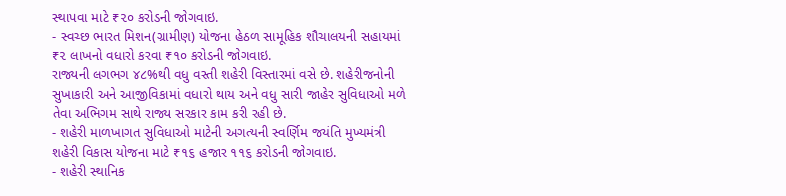સ્થાપવા માટે ₹૨૦ કરોડની જોગવાઇ.
- સ્વચ્છ ભારત મિશન(ગ્રામીણ) યોજના હેઠળ સામૂહિક શૌચાલયની સહાયમાં ₹૨ લાખનો વધારો કરવા ₹૧૦ કરોડની જોગવાઇ.
રાજ્યની લગભગ ૪૮%થી વધુ વસ્તી શહેરી વિસ્તારમાં વસે છે. શહેરીજનોની સુખાકારી અને આજીવિકામાં વધારો થાય અને વધુ સારી જાહેર સુવિધાઓ મળે તેવા અભિગમ સાથે રાજ્ય સરકાર કામ કરી રહી છે.
- શહેરી માળખાગત સુવિધાઓ માટેની અગત્યની સ્વર્ણિમ જયંતિ મુખ્યમંત્રી શહેરી વિકાસ યોજના માટે ₹૧૬ હજાર ૧૧૬ કરોડની જોગવાઇ.
- શહેરી સ્થાનિક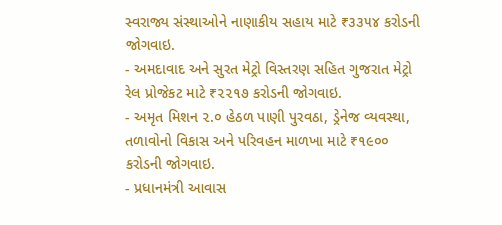સ્વરાજ્ય સંસ્થાઓને નાણાકીય સહાય માટે ₹૩૩૫૪ કરોડની જોગવાઇ.
- અમદાવાદ અને સુરત મેટ્રો વિસ્તરણ સહિત ગુજરાત મેટ્રો રેલ પ્રોજેકટ માટે ₹૨૨૧૭ કરોડની જોગવાઇ.
- અમૃત મિશન ૨.૦ હેઠળ પાણી પુરવઠા, ડ્રેનેજ વ્યવસ્થા, તળાવોનો વિકાસ અને પરિવહન માળખા માટે ₹૧૯૦૦ કરોડની જોગવાઇ.
- પ્રધાનમંત્રી આવાસ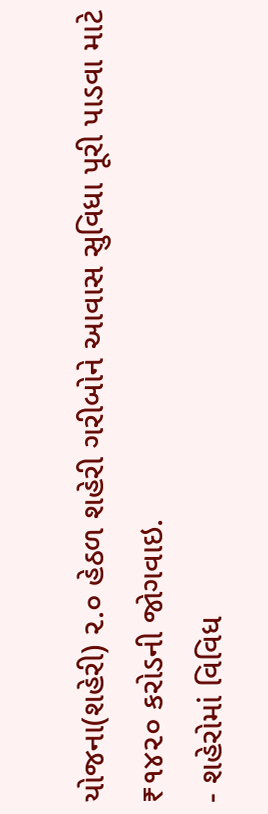યોજના(શહેરી) ૨.૦ હેઠળ શહેરી ગરીબોને આવાસ સુવિધા પૂરી પાડવા માટે ₹૧૪૨૦ કરોડની જોગવાઇ.
- શહેરોમાં વિવિધ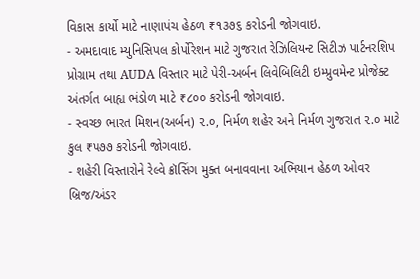વિકાસ કાર્યો માટે નાણાપંચ હેઠળ ₹૧૩૭૬ કરોડની જોગવાઇ.
- અમદાવાદ મ્યુનિસિપલ કોર્પોરેશન માટે ગુજરાત રેઝિલિયન્ટ સિટીઝ પાર્ટનરશિપ પ્રોગ્રામ તથા AUDA વિસ્તાર માટે પેરી-અર્બન લિવેબિલિટી ઇમ્પ્રુવમેન્ટ પ્રોજેક્ટ અંતર્ગત બાહ્ય ભંડોળ માટે ₹૮૦૦ કરોડની જોગવાઇ.
- સ્વચ્છ ભારત મિશન(અર્બન) ૨.૦, નિર્મળ શહેર અને નિર્મળ ગુજરાત ૨.૦ માટે કુલ ₹૫૭૭ કરોડની જોગવાઇ.
- શહેરી વિસ્તારોને રેલ્વે ક્રૉસિંગ મુક્ત બનાવવાના અભિયાન હેઠળ ઓવર બ્રિજ/અંડર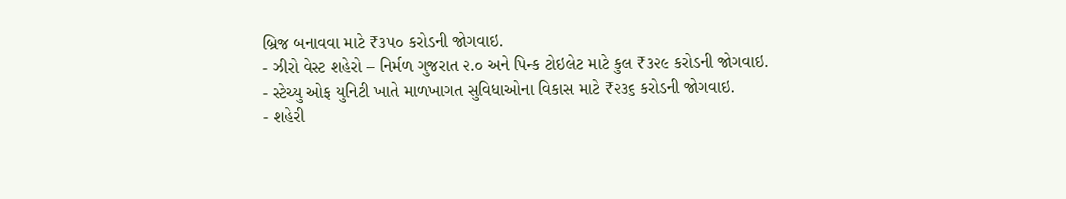બ્રિજ બનાવવા માટે ₹૩૫૦ કરોડની જોગવાઇ.
- ઝીરો વેસ્ટ શહેરો – નિર્મળ ગુજરાત ૨.૦ અને પિન્ક ટોઇલેટ માટે કુલ ₹૩૨૯ કરોડની જોગવાઇ.
- સ્ટેચ્યુ ઓફ યુનિટી ખાતે માળખાગત સુવિધાઓના વિકાસ માટે ₹૨૩૬ કરોડની જોગવાઇ.
- શહેરી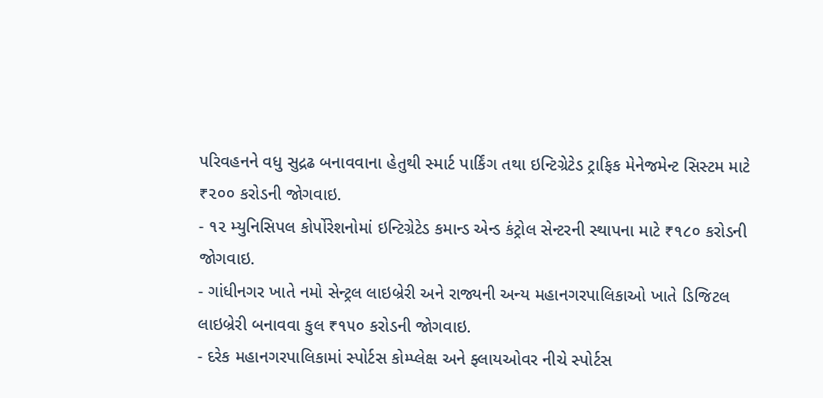પરિવહનને વધુ સુદ્રઢ બનાવવાના હેતુથી સ્માર્ટ પાર્કિંગ તથા ઇન્ટિગ્રેટેડ ટ્રાફિક મેનેજમેન્ટ સિસ્ટમ માટે ₹૨૦૦ કરોડની જોગવાઇ.
- ૧૨ મ્યુનિસિપલ કોર્પોરેશનોમાં ઇન્ટિગ્રેટેડ કમાન્ડ એન્ડ કંટ્રોલ સેન્ટરની સ્થાપના માટે ₹૧૮૦ કરોડની જોગવાઇ.
- ગાંધીનગર ખાતે નમો સેન્ટ્રલ લાઇબ્રેરી અને રાજ્યની અન્ય મહાનગરપાલિકાઓ ખાતે ડિજિટલ લાઇબ્રેરી બનાવવા કુલ ₹૧૫૦ કરોડની જોગવાઇ.
- દરેક મહાનગરપાલિકામાં સ્પોર્ટસ કોમ્પ્લેક્ષ અને ફ્લાયઓવર નીચે સ્પોર્ટસ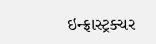ઇન્ફ્રાસ્ટ્રક્ચર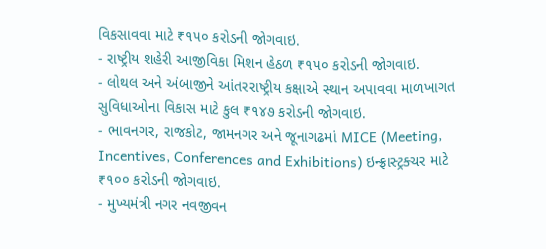વિકસાવવા માટે ₹૧૫૦ કરોડની જોગવાઇ.
- રાષ્ટ્રીય શહેરી આજીવિકા મિશન હેઠળ ₹૧૫૦ કરોડની જોગવાઇ.
- લોથલ અને અંબાજીને આંતરરાષ્ટ્રીય કક્ષાએ સ્થાન અપાવવા માળખાગત સુવિધાઓના વિકાસ માટે કુલ ₹૧૪૭ કરોડની જોગવાઇ.
- ભાવનગર, રાજકોટ, જામનગર અને જૂનાગઢમાં MICE (Meeting, Incentives, Conferences and Exhibitions) ઇન્ફ્રાસ્ટ્રક્ચર માટે ₹૧૦૦ કરોડની જોગવાઇ.
- મુખ્યમંત્રી નગર નવજીવન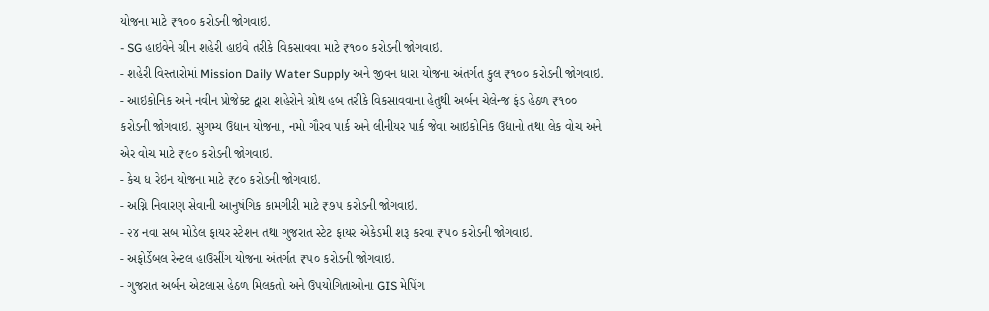યોજના માટે ₹૧૦૦ કરોડની જોગવાઇ.
- SG હાઇવેને ગ્રીન શહેરી હાઇવે તરીકે વિકસાવવા માટે ₹૧૦૦ કરોડની જોગવાઇ.
- શહેરી વિસ્તારોમાં Mission Daily Water Supply અને જીવન ધારા યોજના અંતર્ગત કુલ ₹૧૦૦ કરોડની જોગવાઇ.
- આઇકોનિક અને નવીન પ્રોજેક્ટ દ્વારા શહેરોને ગ્રોથ હબ તરીકે વિકસાવવાના હેતુથી અર્બન ચેલેન્જ ફંડ હેઠળ ₹૧૦૦ કરોડની જોગવાઇ. સુગમ્ય ઉદ્યાન યોજના, નમો ગૌરવ પાર્ક અને લીનીયર પાર્ક જેવા આઇકોનિક ઉદ્યાનો તથા લેક વોચ અને એર વોચ માટે ₹૯૦ કરોડની જોગવાઇ.
- કેચ ધ રેઇન યોજના માટે ₹૮૦ કરોડની જોગવાઇ.
- અગ્નિ નિવારણ સેવાની આનુષંગિક કામગીરી માટે ₹૭૫ કરોડની જોગવાઇ.
- ૨૪ નવા સબ મોડેલ ફાયર સ્ટેશન તથા ગુજરાત સ્ટેટ ફાયર એકેડમી શરૂ કરવા ₹૫૦ કરોડની જોગવાઇ.
- અફોર્ડેબલ રેન્ટલ હાઉસીંગ યોજના અંતર્ગત ₹૫૦ કરોડની જોગવાઇ.
- ગુજરાત અર્બન એટલાસ હેઠળ મિલકતો અને ઉપયોગિતાઓના GIS મેપિંગ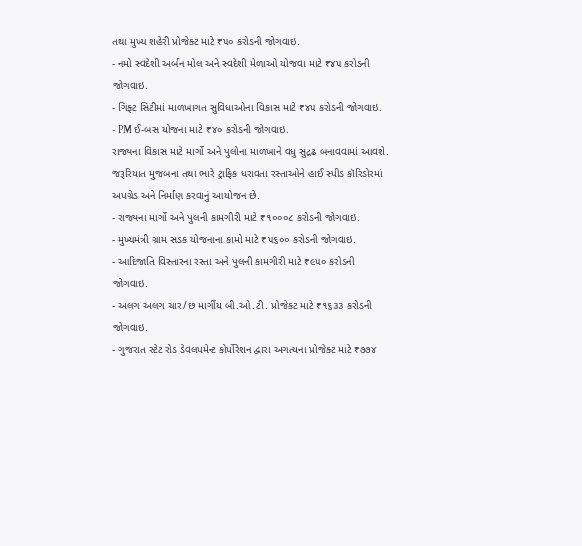તથા મુખ્ય શહેરી પ્રોજેક્ટ માટે ₹૫૦ કરોડની જોગવાઇ.
- નમો સ્વદેશી અર્બન મોલ અને સ્વદેશી મેળાઓ યોજવા માટે ₹૪૫ કરોડની જોગવાઇ.
- ગિફ્ટ સિટીમાં માળખાગત સુવિધાઓના વિકાસ માટે ₹૪૫ કરોડની જોગવાઇ.
- PM ઈ-બસ યોજના માટે ₹૪૦ કરોડની જોગવાઇ.
રાજ્યના વિકાસ માટે માર્ગો અને પુલોના માળખાને વધુ સુદ્રઢ બનાવવામાં આવશે. જરૂરિયાત મુજબના તથા ભારે ટ્રાફિક ધરાવતા રસ્તાઓને હાઈ સ્પીડ કૉરિડોરમાં અપગ્રેડ અને નિર્માણ કરવાનું આયોજન છે.
- રાજ્યના માર્ગો અને પુલની કામગીરી માટે ₹૧૦૦૦૮ કરોડની જોગવાઇ.
- મુખ્યમંત્રી ગ્રામ સડક યોજનાના કામો માટે ₹૫૬૦૦ કરોડની જોગવાઇ.
- આદિજાતિ વિસ્તારના રસ્તા અને પુલની કામગીરી માટે ₹૯૫૦ કરોડની જોગવાઇ.
- અલગ અલગ ચાર/છ માર્ગીય બી.ઓ.ટી. પ્રોજેકટ માટે ₹૧૬૩૩ કરોડની જોગવાઇ.
- ગુજરાત સ્ટેટ રોડ ડેવલપમેન્ટ કોર્પોરેશન દ્વારા અગત્યના પ્રોજેક્ટ માટે ₹૭૭૪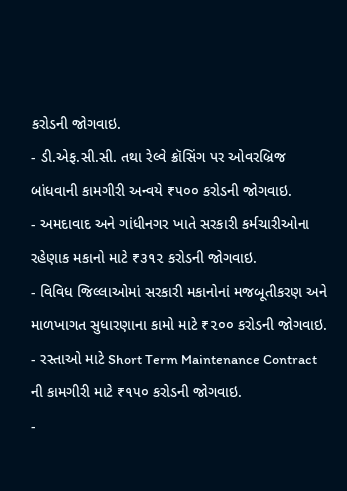કરોડની જોગવાઇ.
- ડી.એફ.સી.સી. તથા રેલ્વે ક્રૉસિંગ પર ઓવરબ્રિજ બાંધવાની કામગીરી અન્વયે ₹૫૦૦ કરોડની જોગવાઇ.
- અમદાવાદ અને ગાંધીનગર ખાતે સરકારી કર્મચારીઓના રહેણાક મકાનો માટે ₹૩૧૨ કરોડની જોગવાઇ.
- વિવિધ જિલ્લાઓમાં સરકારી મકાનોનાં મજબૂતીકરણ અને માળખાગત સુધારણાના કામો માટે ₹૨૦૦ કરોડની જોગવાઇ.
- રસ્તાઓ માટે Short Term Maintenance Contract ની કામગીરી માટે ₹૧૫૦ કરોડની જોગવાઇ.
-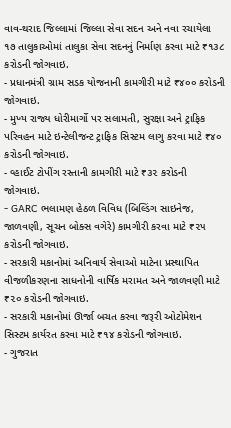વાવ-થરાદ જિલ્લામાં જિલ્લા સેવા સદન અને નવા રચાયેલા ૧૭ તાલુકાઓમાં તાલુકા સેવા સદનનું નિર્માણ કરવા માટે ₹૧૩૮ કરોડની જોગવાઇ.
- પ્રધાનમંત્રી ગ્રામ સડક યોજનાની કામગીરી માટે ₹૪૦૦ કરોડની જોગવાઇ.
- મુખ્ય રાજ્ય ધોરીમાર્ગો પર સલામતી, સુરક્ષા અને ટ્રાફિક પરિવહન માટે ઇન્ટેલીજન્ટ ટ્રાફિક સિસ્ટમ લાગુ કરવા માટે ₹૪૦ કરોડની જોગવાઇ.
- વ્હાઈટ ટોપીંગ રસ્તાની કામગીરી માટે ₹૩૨ કરોડની જોગવાઇ.
- GARC ભલામણ હેઠળ વિવિધ (બિલ્ડિંગ સાઇનેજ, જાળવણી, સૂચન બોક્સ વગેરે) કામગીરી કરવા માટે ₹૨૫ કરોડની જોગવાઇ.
- સરકારી મકાનોમાં અનિવાર્ય સેવાઓ માટેના પ્રસ્થાપિત વીજળીકરણના સાધનોની વાર્ષિક મરામત અને જાળવણી માટે ₹૨૦ કરોડની જોગવાઇ.
- સરકારી મકાનોમાં ઊર્જા બચત કરવા જરૂરી ઓટોમેશન સિસ્ટમ કાર્યરત કરવા માટે ₹૧૪ કરોડની જોગવાઇ.
- ગુજરાત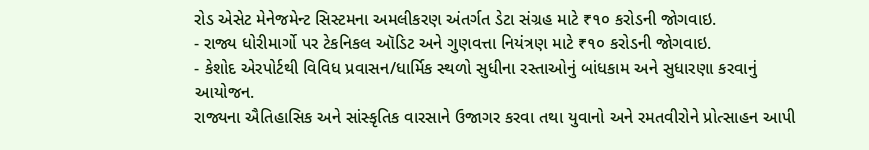રોડ એસેટ મેનેજમેન્ટ સિસ્ટમના અમલીકરણ અંતર્ગત ડેટા સંગ્રહ માટે ₹૧૦ કરોડની જોગવાઇ.
- રાજ્ય ધોરીમાર્ગો પર ટેકનિકલ ઑડિટ અને ગુણવત્તા નિયંત્રણ માટે ₹૧૦ કરોડની જોગવાઇ.
- કેશોદ એરપોર્ટથી વિવિધ પ્રવાસન/ધાર્મિક સ્થળો સુધીના રસ્તાઓનું બાંધકામ અને સુધારણા કરવાનું આયોજન.
રાજ્યના ઐતિહાસિક અને સાંસ્કૃતિક વારસાને ઉજાગર કરવા તથા યુવાનો અને રમતવીરોને પ્રોત્સાહન આપી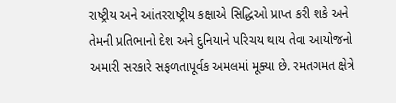રાષ્ટ્રીય અને આંતરરાષ્ટ્રીય કક્ષાએ સિદ્ધિઓ પ્રાપ્ત કરી શકે અને તેમની પ્રતિભાનો દેશ અને દુનિયાને પરિચય થાય તેવા આયોજનો અમારી સરકારે સફળતાપૂર્વક અમલમાં મૂક્યા છે. રમતગમત ક્ષેત્રે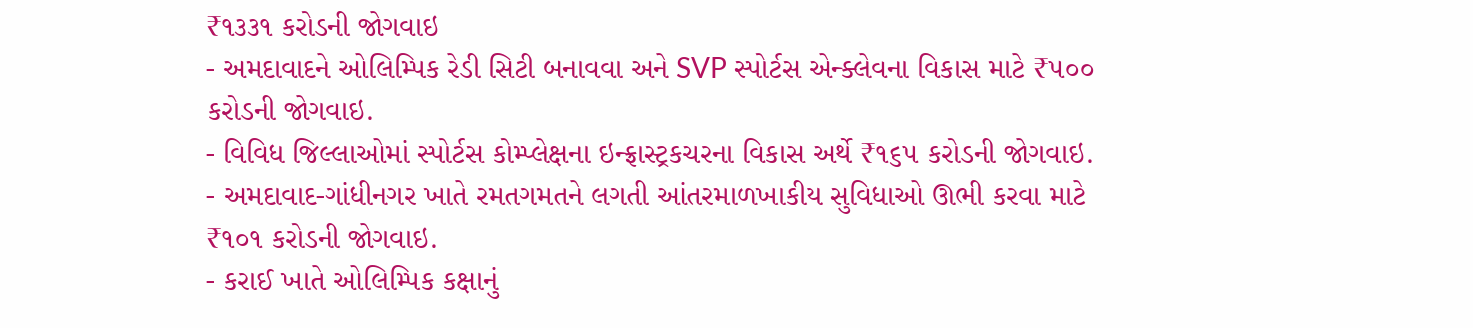₹૧૩૩૧ કરોડની જોગવાઇ
- અમદાવાદને ઓલિમ્પિક રેડી સિટી બનાવવા અને SVP સ્પોર્ટસ એન્ક્લેવના વિકાસ માટે ₹૫૦૦ કરોડની જોગવાઇ.
- વિવિધ જિલ્લાઓમાં સ્પોર્ટસ કોમ્પ્લેક્ષના ઇન્ફ્રાસ્ટ્રકચરના વિકાસ અર્થે ₹૧૬૫ કરોડની જોગવાઇ.
- અમદાવાદ-ગાંધીનગર ખાતે રમતગમતને લગતી આંતરમાળખાકીય સુવિધાઓ ઊભી કરવા માટે ₹૧૦૧ કરોડની જોગવાઇ.
- કરાઈ ખાતે ઓલિમ્પિક કક્ષાનું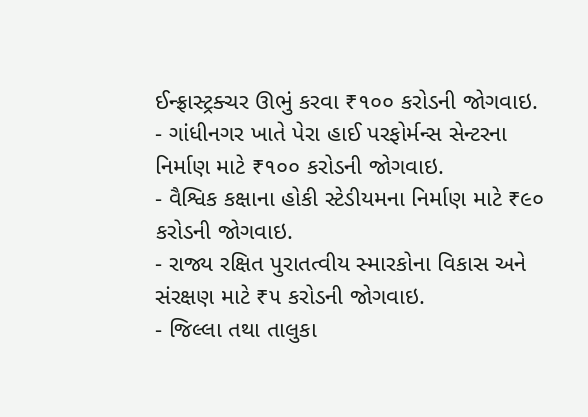ઈન્ફ્રાસ્ટ્રક્ચર ઊભું કરવા ₹૧૦૦ કરોડની જોગવાઇ.
- ગાંધીનગર ખાતે પેરા હાઈ પરફોર્મન્સ સેન્ટરના નિર્માણ માટે ₹૧૦૦ કરોડની જોગવાઇ.
- વૈશ્વિક કક્ષાના હોકી સ્ટેડીયમના નિર્માણ માટે ₹૯૦ કરોડની જોગવાઇ.
- રાજ્ય રક્ષિત પુરાતત્વીય સ્મારકોના વિકાસ અને સંરક્ષણ માટે ₹૫ કરોડની જોગવાઇ.
- જિલ્લા તથા તાલુકા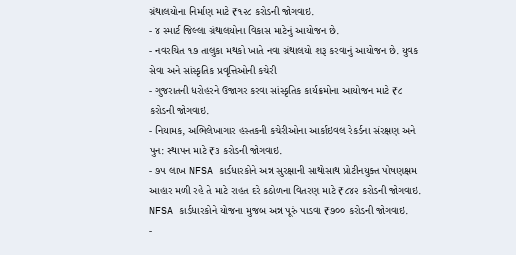ગ્રંથાલયોના નિર્માણ માટે ₹૧૨૮ કરોડની જોગવાઇ.
- ૪ સ્માર્ટ જિલ્લા ગ્રંથાલયોના વિકાસ માટેનું આયોજન છે.
- નવરચિત ૧૭ તાલુકા મથકો ખાતે નવા ગ્રંથાલયો શરૂ કરવાનું આયોજન છે. યુવક સેવા અને સાંસ્કૃતિક પ્રવૃત્તિઓની કચેરી
- ગુજરાતની ધરોહરને ઉજાગર કરવા સાંસ્કૃતિક કાર્યક્રમોના આયોજન માટે ₹૮ કરોડની જોગવાઇ.
- નિયામક, અભિલેખાગાર હસ્તકની કચેરીઓના આર્કાઇવલ રેકર્ડના સંરક્ષણ અને પુન: સ્થાપન માટે ₹૩ કરોડની જોગવાઇ.
- ૭૫ લાખ NFSA કાર્ડધારકોને અન્ન સુરક્ષાની સાથોસાથ પ્રોટીનયુક્ત પોષણક્ષમ આહાર મળી રહે તે માટે રાહત દરે કઠોળના વિતરણ માટે ₹૮૪૨ કરોડની જોગવાઇ. NFSA કાર્ડધારકોને યોજના મુજબ અન્ન પૂરું પાડવા ₹૭૦૦ કરોડની જોગવાઇ.
-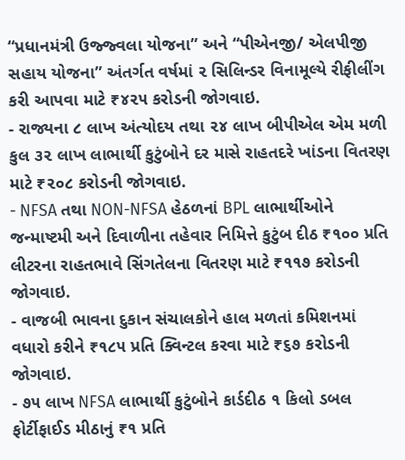“પ્રધાનમંત્રી ઉજ્જ્વલા યોજના” અને “પીએનજી/ એલપીજી સહાય યોજના” અંતર્ગત વર્ષમાં ૨ સિલિન્ડર વિનામૂલ્યે રીફીલીંગ કરી આપવા માટે ₹૪૨૫ કરોડની જોગવાઇ.
- રાજ્યના ૮ લાખ અંત્યોદય તથા ૨૪ લાખ બીપીએલ એમ મળી કુલ ૩૨ લાખ લાભાર્થી કુટુંબોને દર માસે રાહતદરે ખાંડના વિતરણ માટે ₹૨૦૮ કરોડની જોગવાઇ.
- NFSA તથા NON-NFSA હેઠળનાં BPL લાભાર્થીઓને જન્માષ્ટમી અને દિવાળીના તહેવાર નિમિત્તે કુટુંબ દીઠ ₹૧૦૦ પ્રતિ લીટરના રાહતભાવે સિંગતેલના વિતરણ માટે ₹૧૧૭ કરોડની જોગવાઇ.
- વાજબી ભાવના દુકાન સંચાલકોને હાલ મળતાં કમિશનમાં વધારો કરીને ₹૧૮૫ પ્રતિ ક્વિન્ટલ કરવા માટે ₹૬૭ કરોડની જોગવાઇ.
- ૭૫ લાખ NFSA લાભાર્થી કુટુંબોને કાર્ડદીઠ ૧ કિલો ડબલ ફોર્ટીફાઈડ મીઠાનું ₹૧ પ્રતિ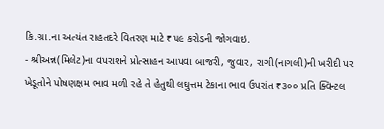કિ.ગ્રા.ના અત્યંત રાહતદરે વિતરણ માટે ₹૫૯ કરોડની જોગવાઇ.
- શ્રીઅન્ન(મિલેટ)ના વપરાશને પ્રોત્સાહન આપવા બાજરી, જુવાર, રાગી(નાગલી)ની ખરીદી પર ખેડૂતોને પોષણક્ષમ ભાવ મળી રહે તે હેતુથી લઘુત્તમ ટેકાના ભાવ ઉપરાંત ₹૩૦૦ પ્રતિ ક્વિન્ટલ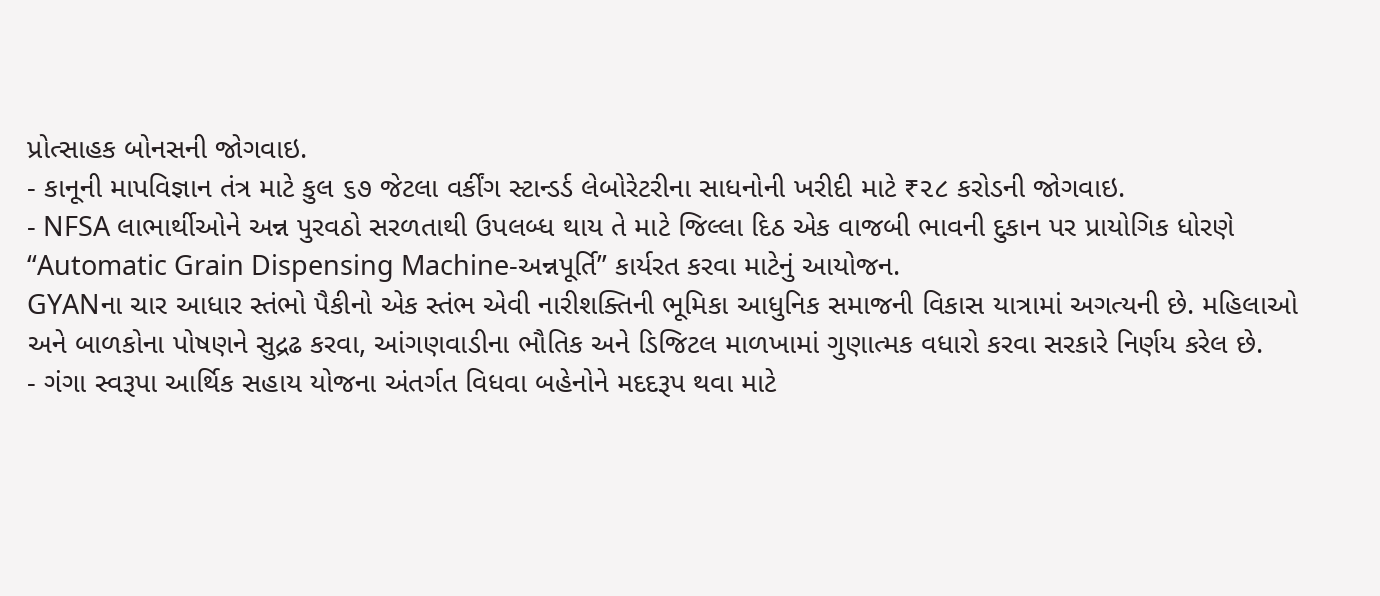પ્રોત્સાહક બોનસની જોગવાઇ.
- કાનૂની માપવિજ્ઞાન તંત્ર માટે કુલ ૬૭ જેટલા વર્કીંગ સ્ટાન્ડર્ડ લેબોરેટરીના સાધનોની ખરીદી માટે ₹૨૮ કરોડની જોગવાઇ.
- NFSA લાભાર્થીઓને અન્ન પુરવઠો સરળતાથી ઉપલબ્ધ થાય તે માટે જિલ્લા દિઠ એક વાજબી ભાવની દુકાન પર પ્રાયોગિક ધોરણે “Automatic Grain Dispensing Machine-અન્નપૂર્તિ” કાર્યરત કરવા માટેનું આયોજન.
GYANના ચાર આધાર સ્તંભો પૈકીનો એક સ્તંભ એવી નારીશક્તિની ભૂમિકા આધુનિક સમાજની વિકાસ યાત્રામાં અગત્યની છે. મહિલાઓ અને બાળકોના પોષણને સુદ્રઢ કરવા, આંગણવાડીના ભૌતિક અને ડિજિટલ માળખામાં ગુણાત્મક વધારો કરવા સરકારે નિર્ણય કરેલ છે.
- ગંગા સ્વરૂપા આર્થિક સહાય યોજના અંતર્ગત વિધવા બહેનોને મદદરૂપ થવા માટે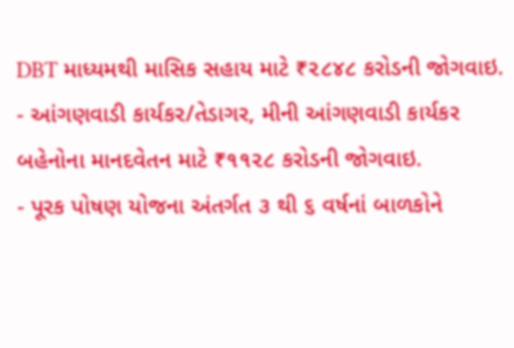DBT માધ્યમથી માસિક સહાય માટે ₹૨૮૪૮ કરોડની જોગવાઇ.
- આંગણવાડી કાર્યકર/તેડાગર, મીની આંગણવાડી કાર્યકર બહેનોના માનદવેતન માટે ₹૧૧૨૮ કરોડની જોગવાઇ.
- પૂરક પોષણ યોજના અંતર્ગત ૩ થી ૬ વર્ષનાં બાળકોને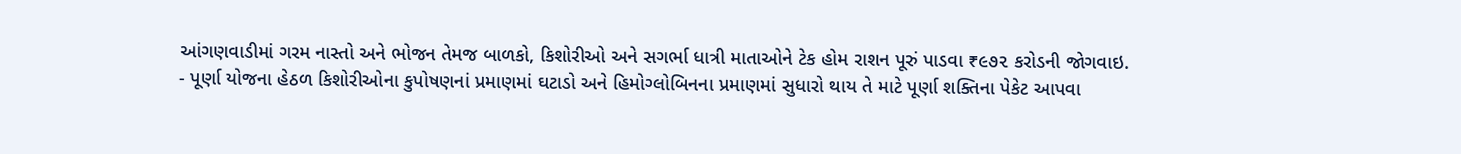આંગણવાડીમાં ગરમ નાસ્તો અને ભોજન તેમજ બાળકો, કિશોરીઓ અને સગર્ભા ધાત્રી માતાઓને ટેક હોમ રાશન પૂરું પાડવા ₹૯૭૨ કરોડની જોગવાઇ.
- પૂર્ણા યોજના હેઠળ કિશોરીઓના કુપોષણનાં પ્રમાણમાં ઘટાડો અને હિમોગ્લોબિનના પ્રમાણમાં સુધારો થાય તે માટે પૂર્ણા શક્તિના પેકેટ આપવા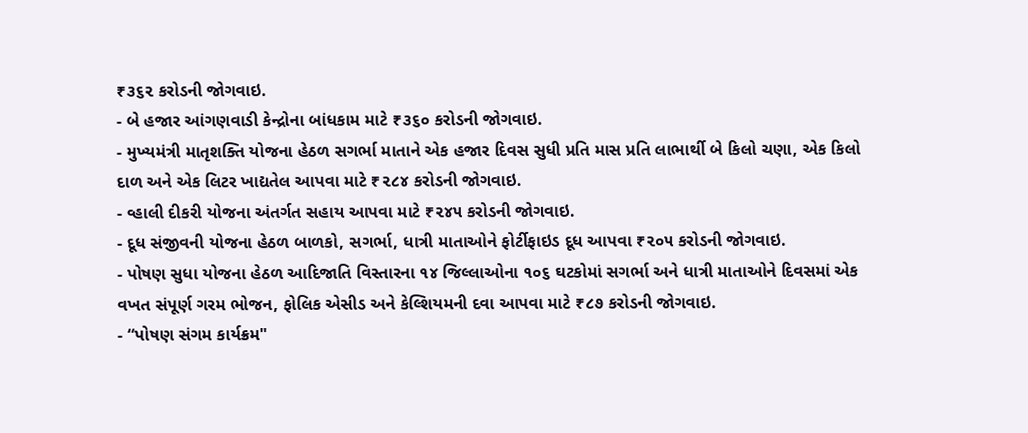₹૩૬૨ કરોડની જોગવાઇ.
- બે હજાર આંગણવાડી કેન્દ્રોના બાંધકામ માટે ₹૩૬૦ કરોડની જોગવાઇ.
- મુખ્યમંત્રી માતૃશક્તિ યોજના હેઠળ સગર્ભા માતાને એક હજાર દિવસ સુધી પ્રતિ માસ પ્રતિ લાભાર્થી બે કિલો ચણા, એક કિલો દાળ અને એક લિટર ખાદ્યતેલ આપવા માટે ₹૨૮૪ કરોડની જોગવાઇ.
- વ્હાલી દીકરી યોજના અંતર્ગત સહાય આપવા માટે ₹૨૪૫ કરોડની જોગવાઇ.
- દૂધ સંજીવની યોજના હેઠળ બાળકો, સગર્ભા, ધાત્રી માતાઓને ફોર્ટીફાઇડ દૂધ આપવા ₹૨૦૫ કરોડની જોગવાઇ.
- પોષણ સુધા યોજના હેઠળ આદિજાતિ વિસ્તારના ૧૪ જિલ્લાઓના ૧૦૬ ઘટકોમાં સગર્ભા અને ધાત્રી માતાઓને દિવસમાં એક વખત સંપૂર્ણ ગરમ ભોજન, ફોલિક એસીડ અને કેલ્શિયમની દવા આપવા માટે ₹૮૭ કરોડની જોગવાઇ.
- “પોષણ સંગમ કાર્યક્રમ"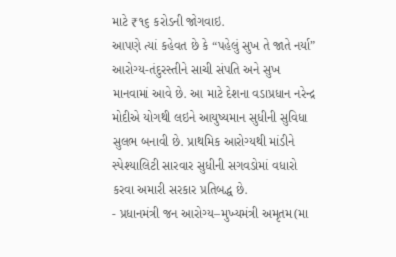માટે ₹૧૬ કરોડની જોગવાઇ.
આપણે ત્યાં કહેવત છે કે “પહેલું સુખ તે જાતે નર્યા” આરોગ્ય-તંદુરસ્તીને સાચી સંપતિ અને સુખ માનવામાં આવે છે. આ માટે દેશના વડાપ્રધાન નરેન્દ્ર મોદીએ યોગથી લઇને આયુષ્યમાન સુધીની સુવિધા સુલભ બનાવી છે. પ્રાથમિક આરોગ્યથી માંડીને સ્પેશ્યાલિટી સારવાર સુધીની સગવડોમાં વધારો કરવા અમારી સરકાર પ્રતિબદ્ધ છે.
- પ્રધાનમંત્રી જન આરોગ્ય–મુખ્યમંત્રી અમૃતમ(મા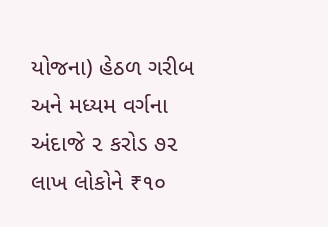યોજના) હેઠળ ગરીબ અને મધ્યમ વર્ગના અંદાજે ૨ કરોડ ૭૨ લાખ લોકોને ₹૧૦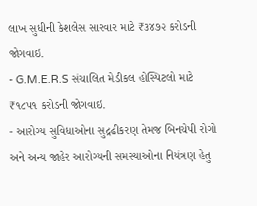લાખ સુધીની કેશલેસ સારવાર માટે ₹૩૪૭૨ કરોડની જોગવાઇ.
- G.M.E.R.S સંચાલિત મેડીકલ હોસ્પિટલો માટે ₹૧૮૫૧ કરોડની જોગવાઇ.
- આરોગ્ય સુવિધાઓના સુદ્રઢીકરણ તેમજ બિનચેપી રોગો અને અન્ય જાહેર આરોગ્યની સમસ્યાઓના નિયંત્રણ હેતુ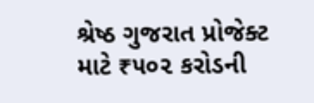શ્રેષ્ઠ ગુજરાત પ્રોજેક્ટ માટે ₹૫૦૨ કરોડની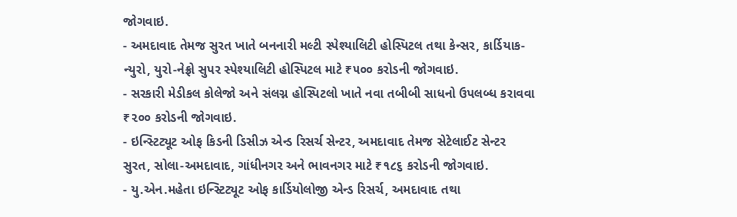જોગવાઇ.
- અમદાવાદ તેમજ સુરત ખાતે બનનારી મલ્ટી સ્પેશ્યાલિટી હોસ્પિટલ તથા કેન્સર, કાર્ડિયાક-ન્યુરો, યુરો-નેફ્રો સુપર સ્પેશ્યાલિટી હોસ્પિટલ માટે ₹૫૦૦ કરોડની જોગવાઇ.
- સરકારી મેડીકલ કોલેજો અને સંલગ્ન હોસ્પિટલો ખાતે નવા તબીબી સાધનો ઉપલબ્ધ કરાવવા ₹૨૦૦ કરોડની જોગવાઇ.
- ઇન્સ્ટિટ્યૂટ ઓફ કિડની ડિસીઝ એન્ડ રિસર્ચ સેન્ટર, અમદાવાદ તેમજ સેટેલાઈટ સેન્ટર સુરત, સોલા-અમદાવાદ, ગાંધીનગર અને ભાવનગર માટે ₹૧૮૬ કરોડની જોગવાઇ.
- યુ.એન.મહેતા ઇન્સ્ટિટ્યૂટ ઓફ કાર્ડિયોલોજી એન્ડ રિસર્ચ, અમદાવાદ તથા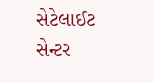સેટેલાઈટ સેન્ટર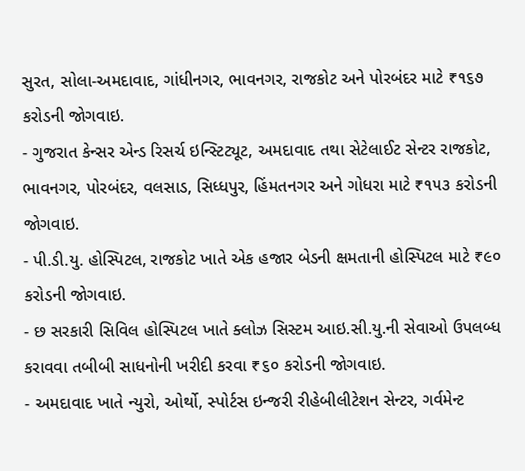સુરત, સોલા-અમદાવાદ, ગાંધીનગર, ભાવનગર, રાજકોટ અને પોરબંદર માટે ₹૧૬૭ કરોડની જોગવાઇ.
- ગુજરાત કેન્સર એન્ડ રિસર્ચ ઇન્સ્ટિટ્યૂટ, અમદાવાદ તથા સેટેલાઈટ સેન્ટર રાજકોટ, ભાવનગર, પોરબંદર, વલસાડ, સિધ્ધપુર, હિંમતનગર અને ગોધરા માટે ₹૧૫૩ કરોડની જોગવાઇ.
- પી.ડી.યુ. હોસ્પિટલ, રાજકોટ ખાતે એક હજાર બેડની ક્ષમતાની હોસ્પિટલ માટે ₹૯૦ કરોડની જોગવાઇ.
- છ સરકારી સિવિલ હોસ્પિટલ ખાતે ક્લોઝ સિસ્ટમ આઇ.સી.યુ.ની સેવાઓ ઉપલબ્ધ કરાવવા તબીબી સાધનોની ખરીદી કરવા ₹૬૦ કરોડની જોગવાઇ.
- અમદાવાદ ખાતે ન્યુરો, ઓર્થો, સ્પોર્ટસ ઇન્જરી રીહેબીલીટેશન સેન્ટર, ગર્વમેન્ટ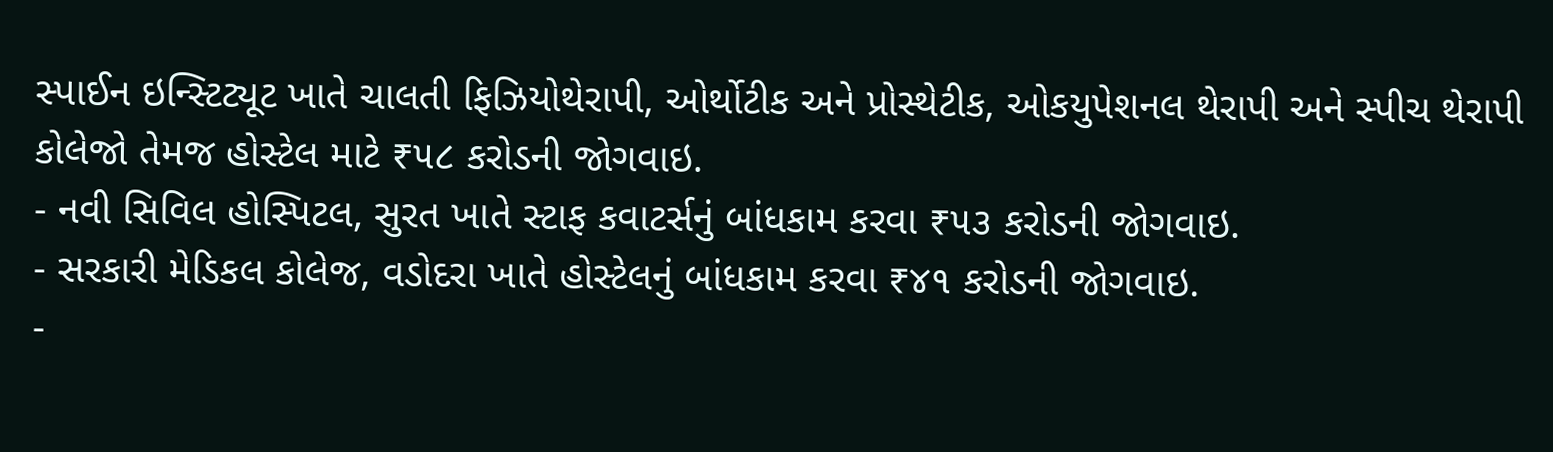સ્પાઈન ઇન્સ્ટિટ્યૂટ ખાતે ચાલતી ફિઝિયોથેરાપી, ઓર્થોટીક અને પ્રોસ્થેટીક, ઓકયુપેશનલ થેરાપી અને સ્પીચ થેરાપી કોલેજો તેમજ હોસ્ટેલ માટે ₹૫૮ કરોડની જોગવાઇ.
- નવી સિવિલ હોસ્પિટલ, સુરત ખાતે સ્ટાફ કવાટર્સનું બાંધકામ કરવા ₹૫૩ કરોડની જોગવાઇ.
- સરકારી મેડિકલ કોલેજ, વડોદરા ખાતે હોસ્ટેલનું બાંધકામ કરવા ₹૪૧ કરોડની જોગવાઇ.
-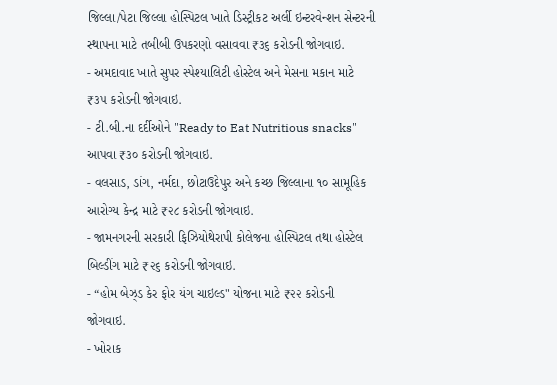જિલ્લા/પેટા જિલ્લા હોસ્પિટલ ખાતે ડિસ્ટ્રીકટ અર્લી ઇન્ટરવેન્શન સેન્ટરની સ્થાપના માટે તબીબી ઉપકરણો વસાવવા ₹૩૬ કરોડની જોગવાઇ.
- અમદાવાદ ખાતે સુપર સ્પેશ્યાલિટી હોસ્ટેલ અને મેસના મકાન માટે ₹૩૫ કરોડની જોગવાઇ.
- ટી.બી.ના દર્દીઓને "Ready to Eat Nutritious snacks" આપવા ₹૩૦ કરોડની જોગવાઇ.
- વલસાડ, ડાંગ, નર્મદા, છોટાઉદેપુર અને કચ્છ જિલ્લાના ૧૦ સામૂહિક આરોગ્ય કેન્દ્ર માટે ₹૨૮ કરોડની જોગવાઇ.
- જામનગરની સરકારી ફિઝિયોથેરાપી કોલેજના હોસ્પિટલ તથા હોસ્ટેલ બિલ્ડીંગ માટે ₹૨૬ કરોડની જોગવાઇ.
- “હોમ બેઝ્ડ કેર ફોર યંગ ચાઇલ્ડ" યોજના માટે ₹૨૨ કરોડની જોગવાઇ.
- ખોરાક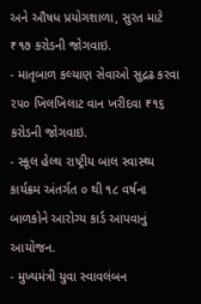અને ઔષધ પ્રયોગશાળા, સુરત માટે ₹૧૭ કરોડની જોગવાઇ.
- માતૃબાળ કલ્યાણ સેવાઓ સુદ્રઢ કરવા ૨૫૦ ખિલખિલાટ વાન ખરીદવા ₹૧૬ કરોડની જોગવાઇ.
- સ્કૂલ હેલ્થ રાષ્ટ્રીય બાલ સ્વાસ્થ્ય કાર્યક્રમ અંતર્ગત ૦ થી ૧૮ વર્ષના બાળકોને આરોગ્ય કાર્ડ આપવાનું આયોજન.
- મુખ્યમંત્રી યુવા સ્વાવલંબન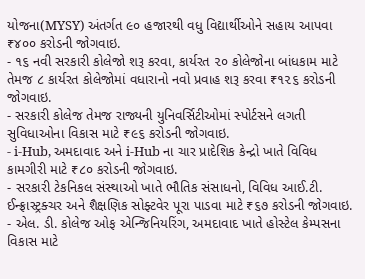યોજના(MYSY) અંતર્ગત ૯૦ હજારથી વધુ વિદ્યાર્થીઓને સહાય આપવા ₹૪૦૦ કરોડની જોગવાઇ.
- ૧૬ નવી સરકારી કોલેજો શરૂ કરવા, કાર્યરત ૨૦ કોલેજોના બાંધકામ માટે તેમજ ૮ કાર્યરત કોલેજોમાં વધારાનો નવો પ્રવાહ શરૂ કરવા ₹૧૨૬ કરોડની જોગવાઇ.
- સરકારી કોલેજ તેમજ રાજ્યની યુનિવર્સિટીઓમાં સ્પોર્ટસને લગતી સુવિધાઓના વિકાસ માટે ₹૯૬ કરોડની જોગવાઇ.
- i-Hub, અમદાવાદ અને i-Hub ના ચાર પ્રાદેશિક કેન્દ્રો ખાતે વિવિધ કામગીરી માટે ₹૮૦ કરોડની જોગવાઇ.
- સરકારી ટેકનિકલ સંસ્થાઓ ખાતે ભૌતિક સંસાધનો, વિવિધ આઈ.ટી. ઈન્ફ્રાસ્ટ્રક્ચર અને શૈક્ષણિક સોફ્ટવેર પૂરા પાડવા માટે ₹૬૭ કરોડની જોગવાઇ.
- એલ. ડી. કોલેજ ઓફ એન્જિનિયરિંગ, અમદાવાદ ખાતે હોસ્ટેલ કેમ્પસના વિકાસ માટે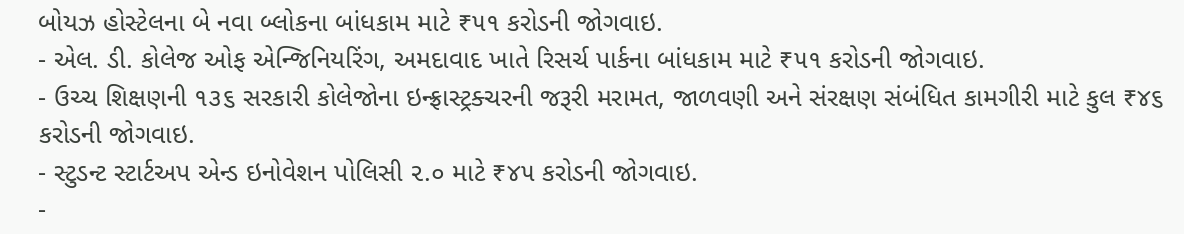બોયઝ હોસ્ટેલના બે નવા બ્લોકના બાંધકામ માટે ₹૫૧ કરોડની જોગવાઇ.
- એલ. ડી. કોલેજ ઓફ એન્જિનિયરિંગ, અમદાવાદ ખાતે રિસર્ચ પાર્કના બાંધકામ માટે ₹૫૧ કરોડની જોગવાઇ.
- ઉચ્ચ શિક્ષણની ૧૩૬ સરકારી કોલેજોના ઇન્ફ્રાસ્ટ્રક્ચરની જરૂરી મરામત, જાળવણી અને સંરક્ષણ સંબંધિત કામગીરી માટે કુલ ₹૪૬ કરોડની જોગવાઇ.
- સ્ટુડન્ટ સ્ટાર્ટઅપ એન્ડ ઇનોવેશન પોલિસી ૨.૦ માટે ₹૪૫ કરોડની જોગવાઇ.
-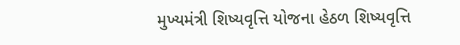મુખ્યમંત્રી શિષ્યવૃત્તિ યોજના હેઠળ શિષ્યવૃત્તિ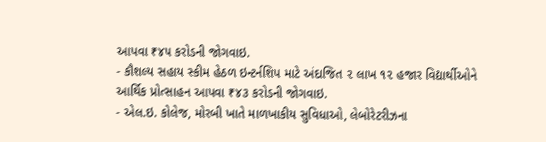આપવા ₹૪૫ કરોડની જોગવાઇ.
- કૌશલ્ય સહાય સ્કીમ હેઠળ ઇન્ટર્નશિપ માટે અંદાજિત ૨ લાખ ૧૨ હજાર વિદ્યાર્થીઓને આર્થિક પ્રોત્સાહન આપવા ₹૪૩ કરોડની જોગવાઇ.
- એલ.ઇ. કોલેજ, મોરબી ખાતે માળખાકીય સુવિધાઓ, લેબોરેટરીઝના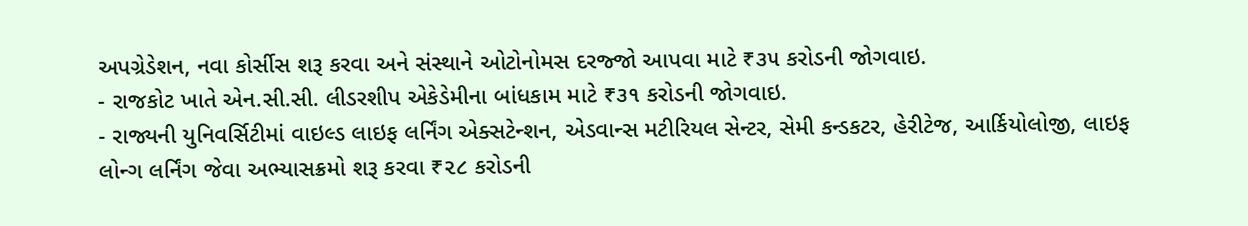અપગ્રેડેશન, નવા કોર્સીસ શરૂ કરવા અને સંસ્થાને ઓટોનોમસ દરજ્જો આપવા માટે ₹૩૫ કરોડની જોગવાઇ.
- રાજકોટ ખાતે એન.સી.સી. લીડરશીપ એકેડેમીના બાંધકામ માટે ₹૩૧ કરોડની જોગવાઇ.
- રાજ્યની યુનિવર્સિટીમાં વાઇલ્ડ લાઇફ લર્નિંગ એક્સટેન્શન, એડવાન્સ મટીરિયલ સેન્ટર, સેમી કન્ડકટર, હેરીટેજ, આર્કિયોલોજી, લાઇફ લોન્ગ લર્નિંગ જેવા અભ્યાસક્રમો શરૂ કરવા ₹૨૮ કરોડની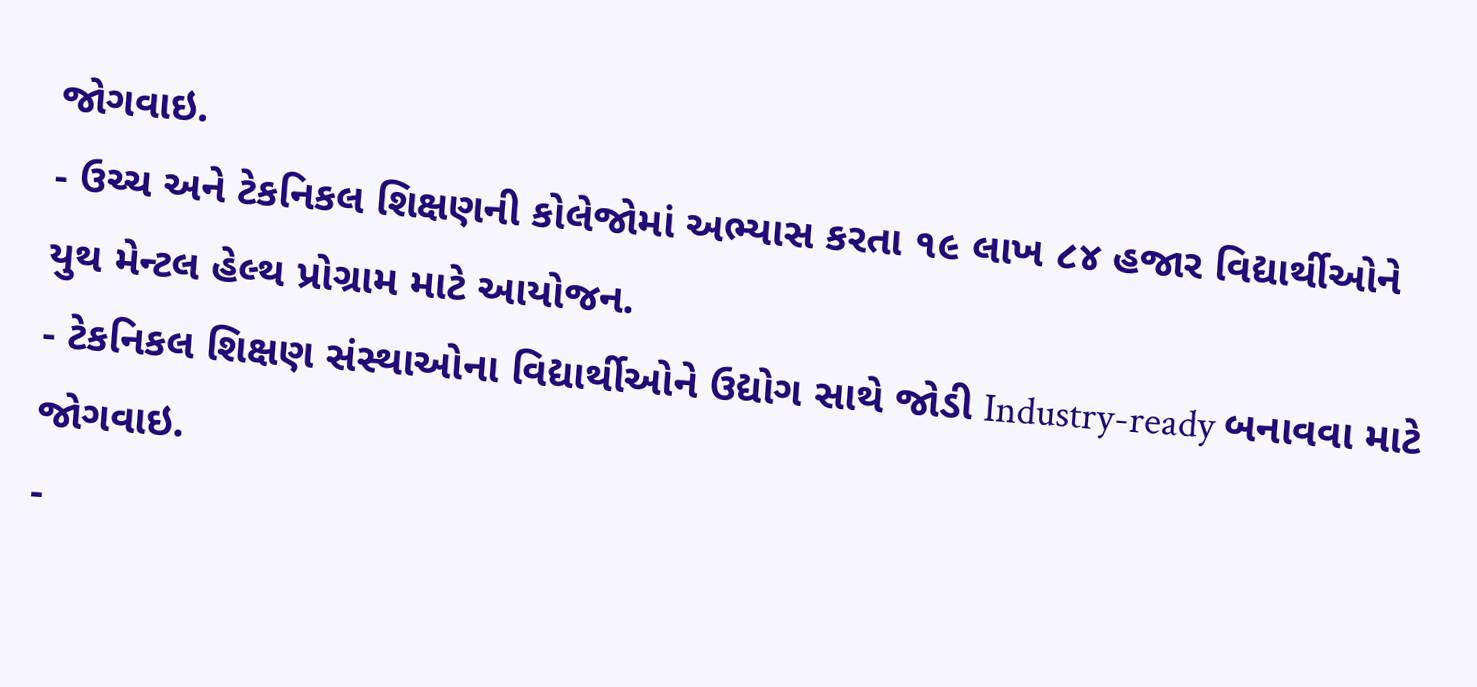જોગવાઇ.
- ઉચ્ચ અને ટેકનિકલ શિક્ષણની કોલેજોમાં અભ્યાસ કરતા ૧૯ લાખ ૮૪ હજાર વિદ્યાર્થીઓને યુથ મેન્ટલ હેલ્થ પ્રોગ્રામ માટે આયોજન.
- ટેકનિકલ શિક્ષણ સંસ્થાઓના વિદ્યાર્થીઓને ઉદ્યોગ સાથે જોડી Industry-ready બનાવવા માટે જોગવાઇ.
-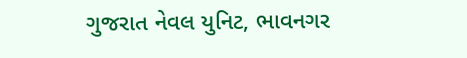ગુજરાત નેવલ યુનિટ, ભાવનગર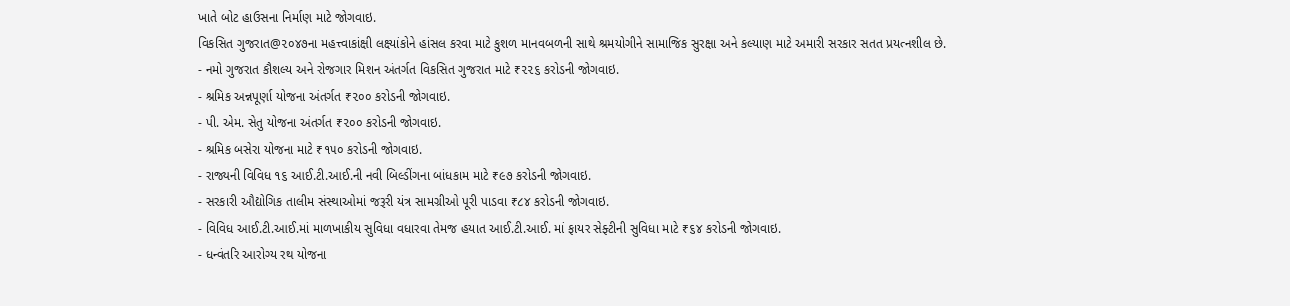ખાતે બોટ હાઉસના નિર્માણ માટે જોગવાઇ.
વિકસિત ગુજરાત@૨૦૪૭ના મહત્ત્વાકાંક્ષી લક્ષ્યાંકોને હાંસલ કરવા માટે કુશળ માનવબળની સાથે શ્રમયોગીને સામાજિક સુરક્ષા અને કલ્યાણ માટે અમારી સરકાર સતત પ્રયત્નશીલ છે.
- નમો ગુજરાત કૌશલ્ય અને રોજગાર મિશન અંતર્ગત વિકસિત ગુજરાત માટે ₹૨૨૬ કરોડની જોગવાઇ.
- શ્રમિક અન્નપૂર્ણા યોજના અંતર્ગત ₹૨૦૦ કરોડની જોગવાઇ.
- પી. એમ. સેતુ યોજના અંતર્ગત ₹૨૦૦ કરોડની જોગવાઇ.
- શ્રમિક બસેરા યોજના માટે ₹૧૫૦ કરોડની જોગવાઇ.
- રાજ્યની વિવિધ ૧૬ આઈ.ટી.આઈ.ની નવી બિલ્ડીંગના બાંધકામ માટે ₹૯૭ કરોડની જોગવાઇ.
- સરકારી ઔદ્યોગિક તાલીમ સંસ્થાઓમાં જરૂરી યંત્ર સામગ્રીઓ પૂરી પાડવા ₹૮૪ કરોડની જોગવાઇ.
- વિવિધ આઈ.ટી.આઈ.માં માળખાકીય સુવિધા વધારવા તેમજ હયાત આઈ.ટી.આઈ. માં ફાયર સેફ્ટીની સુવિધા માટે ₹૬૪ કરોડની જોગવાઇ.
- ધન્વંતરિ આરોગ્ય રથ યોજના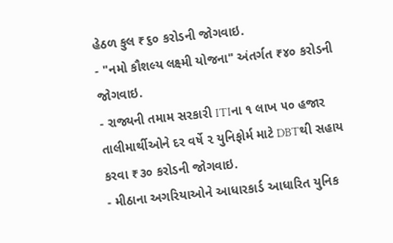હેઠળ કુલ ₹૬૦ કરોડની જોગવાઇ.
- "નમો કૌશલ્ય લક્ષ્મી યોજના" અંતર્ગત ₹૪૦ કરોડની જોગવાઇ.
- રાજ્યની તમામ સરકારી ITIના ૧ લાખ ૫૦ હજાર તાલીમાર્થીઓને દર વર્ષે ૨ યુનિફોર્મ માટે DBTથી સહાય કરવા ₹૩૦ કરોડની જોગવાઇ.
- મીઠાના અગરિયાઓને આધારકાર્ડ આધારિત યુનિક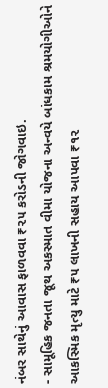નંબર સાથેનું આવાસ ફાળવવા ₹૨૫ કરોડની જોગવાઇ.
- સામૂહિક જનતા જૂથ અકસ્માત વીમા યોજના અન્વયે બાંધકામ શ્રમયોગીઓને આકસ્મિક મૃત્યુ માટે ₹૫ લાખની સહાય આપવા ₹૧૨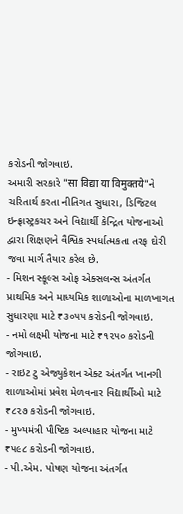કરોડની જોગવાઇ.
અમારી સરકારે "सा विद्या या विमुक्तये"ને ચરિતાર્થ કરતા નીતિગત સુધારા, ડિજિટલ ઇન્ફ્રાસ્ટ્રકચર અને વિદ્યાર્થી કેન્દ્રિત યોજનાઓ દ્વારા શિક્ષણને વૈશ્વિક સ્પર્ધાત્મકતા તરફ દોરી જવા માર્ગ તૈયાર કરેલ છે.
- મિશન સ્કૂલ્સ ઓફ એક્સલન્સ અંતર્ગત પ્રાથમિક અને માધ્યમિક શાળાઓના માળખાગત સુધારણા માટે ₹૩૦૫૫ કરોડની જોગવાઇ.
- નમો લક્ષ્મી યોજના માટે ₹૧૨૫૦ કરોડની જોગવાઇ.
- રાઇટ ટુ એજ્યુકેશન એક્ટ અંતર્ગત ખાનગી શાળાઓમાં પ્રવેશ મેળવનાર વિદ્યાર્થીઓ માટે ₹૮૨૭ કરોડની જોગવાઇ.
- મુખ્યમંત્રી પૌષ્ટિક અલ્પાહાર યોજના માટે ₹૫૯૮ કરોડની જોગવાઇ.
- પી.એમ. પોષણ યોજના અંતર્ગત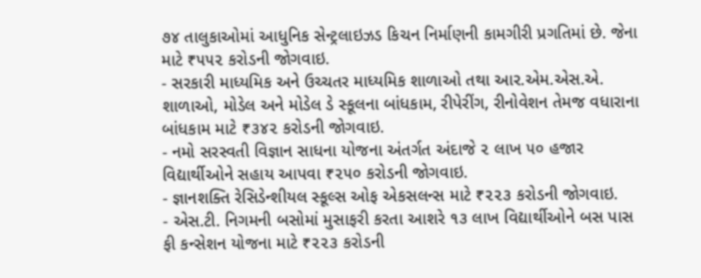૭૪ તાલુકાઓમાં આધુનિક સેન્ટ્રલાઇઝડ કિચન નિર્માણની કામગીરી પ્રગતિમાં છે. જેના માટે ₹૫૫૨ કરોડની જોગવાઇ.
- સરકારી માધ્યમિક અને ઉચ્ચતર માધ્યમિક શાળાઓ તથા આર.એમ.એસ.એ. શાળાઓ, મોડેલ અને મોડેલ ડે સ્કૂલના બાંધકામ, રીપેરીંગ, રીનોવેશન તેમજ વધારાના બાંધકામ માટે ₹૩૪૨ કરોડની જોગવાઇ.
- નમો સરસ્વતી વિજ્ઞાન સાધના યોજના અંતર્ગત અંદાજે ૨ લાખ ૫૦ હજાર વિદ્યાર્થીઓને સહાય આપવા ₹૨૫૦ કરોડની જોગવાઇ.
- જ્ઞાનશક્તિ રેસિડેન્શીયલ સ્કૂલ્સ ઓફ એકસલન્સ માટે ₹૨૨૩ કરોડની જોગવાઇ.
- એસ.ટી. નિગમની બસોમાં મુસાફરી કરતા આશરે ૧૩ લાખ વિદ્યાર્થીઓને બસ પાસ ફી કન્સેશન યોજના માટે ₹૨૨૩ કરોડની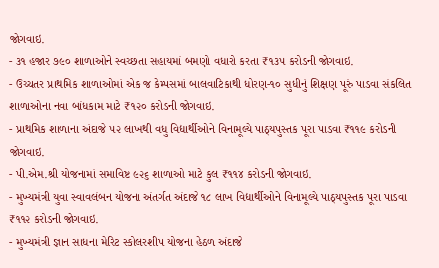જોગવાઇ.
- ૩૧ હજાર ૭૯૦ શાળાઓને સ્વચ્છતા સહાયમાં બમણો વધારો કરતા ₹૧૩૫ કરોડની જોગવાઇ.
- ઉચ્ચતર પ્રાથમિક શાળાઓમાં એક જ કેમ્પસમાં બાલવાટિકાથી ધોરણ-૧૦ સુધીનું શિક્ષણ પૂરું પાડવા સંકલિત શાળાઓના નવા બાંધકામ માટે ₹૧૨૦ કરોડની જોગવાઇ.
- પ્રાથમિક શાળાના અંદાજે ૫૨ લાખથી વધુ વિદ્યાર્થીઓને વિનામૂલ્યે પાઠ્યપુસ્તક પૂરા પાડવા ₹૧૧૯ કરોડની જોગવાઇ.
- પી.એમ.શ્રી યોજનામાં સમાવિષ્ટ ૯૨૬ શાળાઓ માટે કુલ ₹૧૧૪ કરોડની જોગવાઇ.
- મુખ્યમંત્રી યુવા સ્વાવલંબન યોજના અંતર્ગત અંદાજે ૧૮ લાખ વિદ્યાર્થીઓને વિનામૂલ્યે પાઠ્યપુસ્તક પૂરા પાડવા ₹૧૧૨ કરોડની જોગવાઇ.
- મુખ્યમંત્રી જ્ઞાન સાધના મેરિટ સ્કોલરશીપ યોજના હેઠળ અંદાજે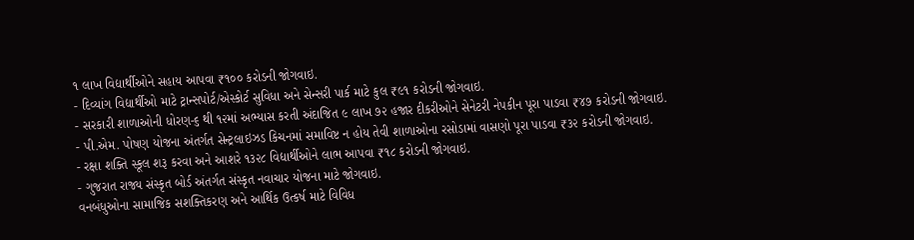૧ લાખ વિદ્યાર્થીઓને સહાય આપવા ₹૧૦૦ કરોડની જોગવાઇ.
- દિવ્યાંગ વિદ્યાર્થીઓ માટે ટ્રાન્સપોર્ટ/એસ્કોર્ટ સુવિધા અને સેન્સરી પાર્ક માટે કુલ ₹૯૧ કરોડની જોગવાઇ.
- સરકારી શાળાઓની ધોરણ-૬ થી ૧૨માં અભ્યાસ કરતી અંદાજિત ૯ લાખ ૭૨ હજાર દીકરીઓને સેનેટરી નેપકીન પૂરા પાડવા ₹૪૭ કરોડની જોગવાઇ.
- પી.એમ. પોષણ યોજના અંતર્ગત સેન્ટ્રલાઇઝડ કિચનમાં સમાવિષ્ટ ન હોય તેવી શાળાઓના રસોડામાં વાસણો પૂરા પાડવા ₹૩૨ કરોડની જોગવાઇ.
- રક્ષા શક્તિ સ્કૂલ શરૂ કરવા અને આશરે ૧૩૨૮ વિદ્યાર્થીઓને લાભ આપવા ₹૧૮ કરોડની જોગવાઇ.
- ગુજરાત રાજ્ય સંસ્કૃત બોર્ડ અંતર્ગત સંસ્કૃત નવાચાર યોજના માટે જોગવાઇ.
વનબંધુઓના સામાજિક સશક્તિકરણ અને આર્થિક ઉત્કર્ષ માટે વિવિધ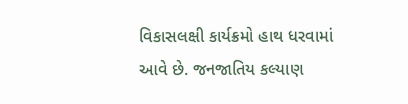વિકાસલક્ષી કાર્યક્રમો હાથ ધરવામાં આવે છે. જનજાતિય કલ્યાણ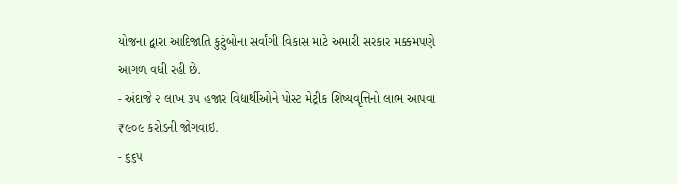યોજના દ્વારા આદિજાતિ કુટુંબોના સર્વાંગી વિકાસ માટે અમારી સરકાર મક્કમપણે આગળ વધી રહી છે.
- અંદાજે ૨ લાખ ૩૫ હજાર વિદ્યાર્થીઓને પોસ્ટ મેટ્રીક શિષ્યવૃત્તિનો લાભ આપવા ₹૯૦૯ કરોડની જોગવાઇ.
- ૬૬૫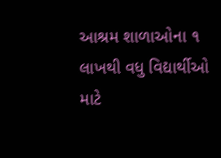આશ્રમ શાળાઓના ૧ લાખથી વધુ વિદ્યાર્થીઓ માટે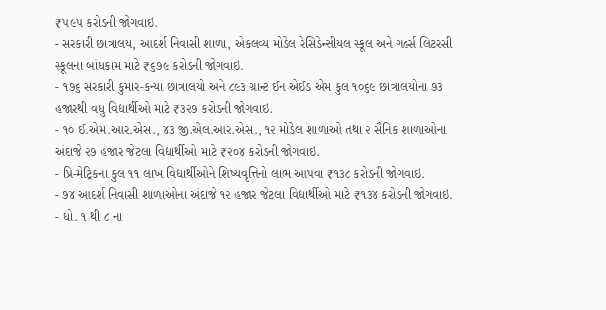₹૫૯૫ કરોડની જોગવાઇ.
- સરકારી છાત્રાલય, આદર્શ નિવાસી શાળા, એકલવ્ય મોડેલ રેસિડેન્સીયલ સ્કૂલ અને ગર્લ્સ લિટરસી સ્કૂલના બાંધકામ માટે ₹૬૭૯ કરોડની જોગવાઇ.
- ૧૭૬ સરકારી કુમાર-કન્યા છાત્રાલયો અને ૮૯૩ ગ્રાન્ટ ઈન એઈડ એમ કુલ ૧૦૬૯ છાત્રાલયોના ૭૩ હજારથી વધુ વિદ્યાર્થીઓ માટે ₹૩૨૭ કરોડની જોગવાઇ.
- ૧૦ ઈ.એમ.આર.એસ., ૪૩ જી.એલ.આર.એસ., ૧૨ મોડેલ શાળાઓ તથા ૨ સૈનિક શાળાઓના અંદાજે ૨૭ હજાર જેટલા વિદ્યાર્થીઓ માટે ₹૨૦૪ કરોડની જોગવાઇ.
- પ્રિ-મેટ્રિકના કુલ ૧૧ લાખ વિદ્યાર્થીઓને શિષ્યવૃત્તિનો લાભ આપવા ₹૧૩૮ કરોડની જોગવાઇ.
- ૭૪ આદર્શ નિવાસી શાળાઓના અંદાજે ૧૨ હજાર જેટલા વિદ્યાર્થીઓ માટે ₹૧૩૪ કરોડની જોગવાઇ.
- ધો. ૧ થી ૮ ના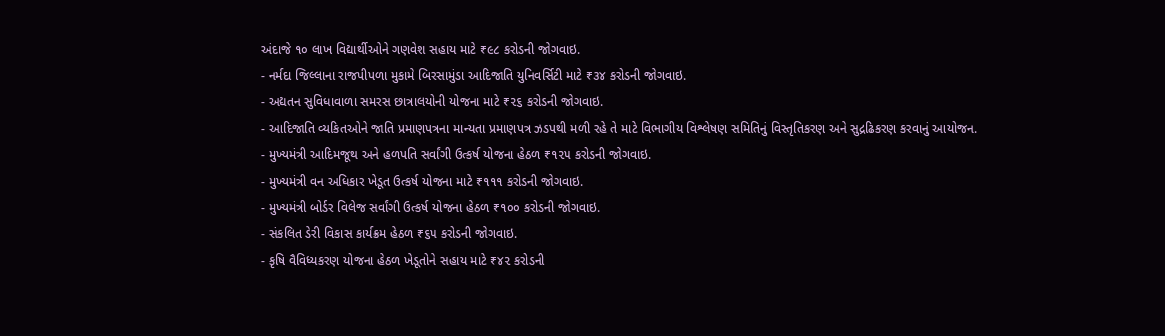અંદાજે ૧૦ લાખ વિદ્યાર્થીઓને ગણવેશ સહાય માટે ₹૯૮ કરોડની જોગવાઇ.
- નર્મદા જિલ્લાના રાજપીપળા મુકામે બિરસામુંડા આદિજાતિ યુનિવર્સિટી માટે ₹૩૪ કરોડની જોગવાઇ.
- અદ્યતન સુવિધાવાળા સમરસ છાત્રાલયોની યોજના માટે ₹૨૬ કરોડની જોગવાઇ.
- આદિજાતિ વ્યકિતઓને જાતિ પ્રમાણપત્રના માન્યતા પ્રમાણપત્ર ઝડપથી મળી રહે તે માટે વિભાગીય વિશ્લેષણ સમિતિનું વિસ્તૃતિકરણ અને સુદ્રઢિકરણ કરવાનું આયોજન.
- મુખ્યમંત્રી આદિમજૂથ અને હળપતિ સર્વાંગી ઉત્કર્ષ યોજના હેઠળ ₹૧૨૫ કરોડની જોગવાઇ.
- મુખ્યમંત્રી વન અધિકાર ખેડૂત ઉત્કર્ષ યોજના માટે ₹૧૧૧ કરોડની જોગવાઇ.
- મુખ્યમંત્રી બોર્ડર વિલેજ સર્વાંગી ઉત્કર્ષ યોજના હેઠળ ₹૧૦૦ કરોડની જોગવાઇ.
- સંકલિત ડેરી વિકાસ કાર્યક્રમ હેઠળ ₹૬૫ કરોડની જોગવાઇ.
- કૃષિ વૈવિધ્યકરણ યોજના હેઠળ ખેડૂતોને સહાય માટે ₹૪૨ કરોડની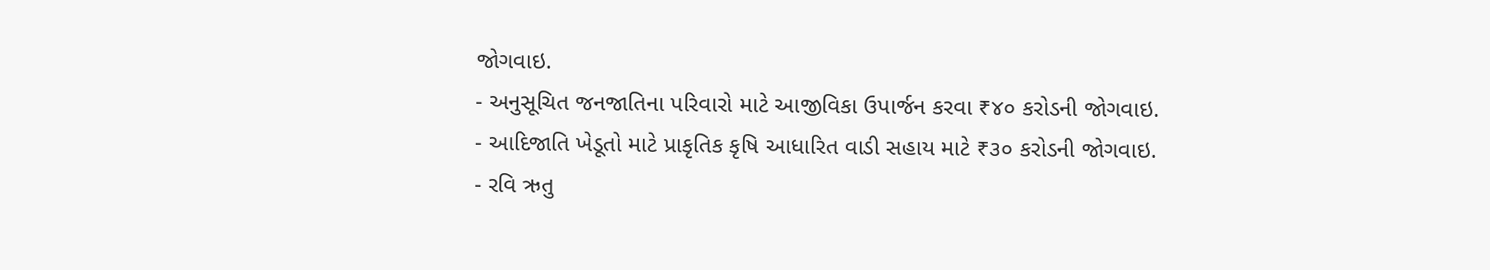જોગવાઇ.
- અનુસૂચિત જનજાતિના પરિવારો માટે આજીવિકા ઉપાર્જન કરવા ₹૪૦ કરોડની જોગવાઇ.
- આદિજાતિ ખેડૂતો માટે પ્રાકૃતિક કૃષિ આધારિત વાડી સહાય માટે ₹૩૦ કરોડની જોગવાઇ.
- રવિ ઋતુ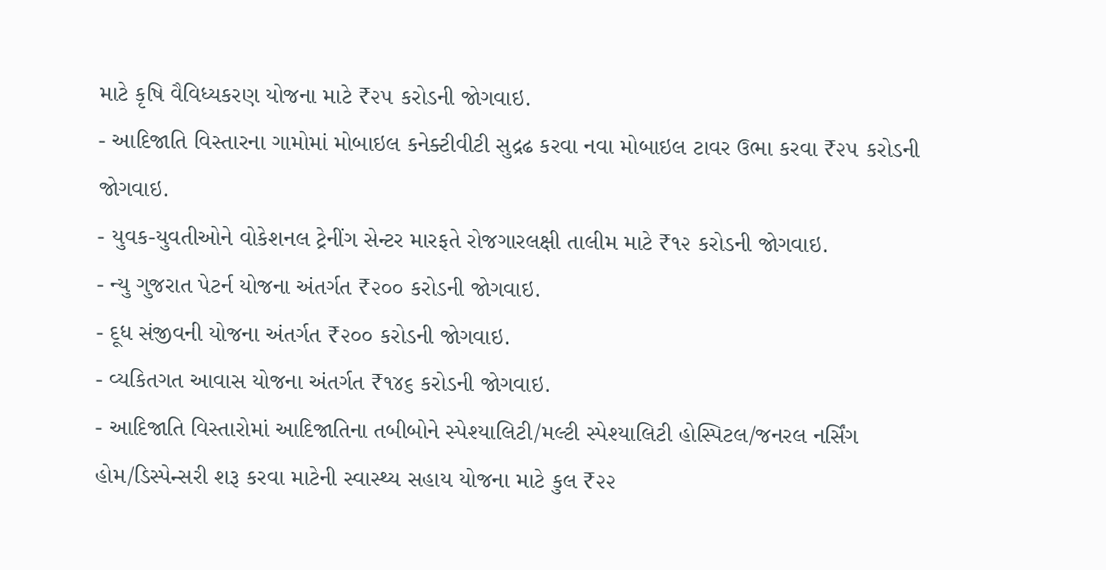માટે કૃષિ વૈવિધ્યકરણ યોજના માટે ₹૨૫ કરોડની જોગવાઇ.
- આદિજાતિ વિસ્તારના ગામોમાં મોબાઇલ કનેક્ટીવીટી સુદ્રઢ કરવા નવા મોબાઇલ ટાવર ઉભા કરવા ₹૨૫ કરોડની જોગવાઇ.
- યુવક-યુવતીઓને વોકેશનલ ટ્રેનીંગ સેન્ટર મારફતે રોજગારલક્ષી તાલીમ માટે ₹૧૨ કરોડની જોગવાઇ.
- ન્યુ ગુજરાત પેટર્ન યોજના અંતર્ગત ₹૨૦૦ કરોડની જોગવાઇ.
- દૂધ સંજીવની યોજના અંતર્ગત ₹૨૦૦ કરોડની જોગવાઇ.
- વ્યકિતગત આવાસ યોજના અંતર્ગત ₹૧૪૬ કરોડની જોગવાઇ.
- આદિજાતિ વિસ્તારોમાં આદિજાતિના તબીબોને સ્પેશ્યાલિટી/મલ્ટી સ્પેશ્યાલિટી હોસ્પિટલ/જનરલ નર્સિંગ હોમ/ડિસ્પેન્સરી શરૂ કરવા માટેની સ્વાસ્થ્ય સહાય યોજના માટે કુલ ₹૨૨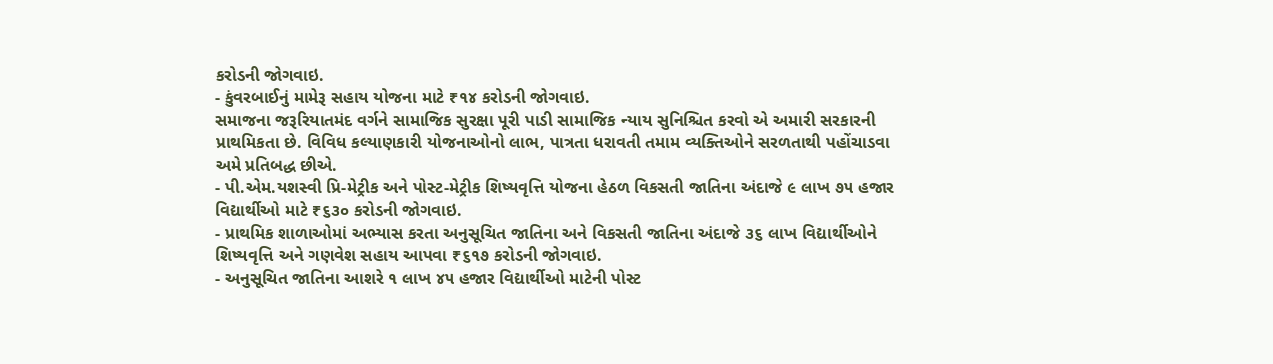કરોડની જોગવાઇ.
- કુંવરબાઈનું મામેરૂ સહાય યોજના માટે ₹૧૪ કરોડની જોગવાઇ.
સમાજના જરૂરિયાતમંદ વર્ગને સામાજિક સુરક્ષા પૂરી પાડી સામાજિક ન્યાય સુનિશ્ચિત કરવો એ અમારી સરકારની પ્રાથમિકતા છે. વિવિધ કલ્યાણકારી યોજનાઓનો લાભ, પાત્રતા ધરાવતી તમામ વ્યક્તિઓને સરળતાથી પહોંચાડવા અમે પ્રતિબદ્ધ છીએ.
- પી.એમ.યશસ્વી પ્રિ-મેટ્રીક અને પોસ્ટ-મેટ્રીક શિષ્યવૃત્તિ યોજના હેઠળ વિકસતી જાતિના અંદાજે ૯ લાખ ૭૫ હજાર વિદ્યાર્થીઓ માટે ₹૬૩૦ કરોડની જોગવાઇ.
- પ્રાથમિક શાળાઓમાં અભ્યાસ કરતા અનુસૂચિત જાતિના અને વિકસતી જાતિના અંદાજે ૩૬ લાખ વિદ્યાર્થીઓને શિષ્યવૃત્તિ અને ગણવેશ સહાય આપવા ₹૬૧૭ કરોડની જોગવાઇ.
- અનુસૂચિત જાતિના આશરે ૧ લાખ ૪૫ હજાર વિદ્યાર્થીઓ માટેની પોસ્ટ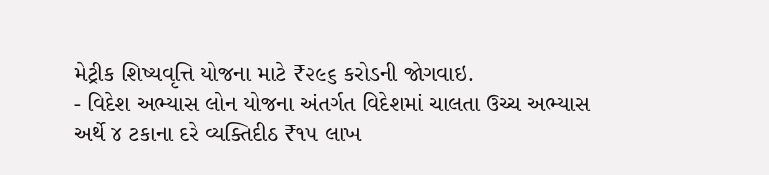મેટ્રીક શિષ્યવૃત્તિ યોજના માટે ₹૨૯૬ કરોડની જોગવાઇ.
- વિદેશ અભ્યાસ લોન યોજના અંતર્ગત વિદેશમાં ચાલતા ઉચ્ચ અભ્યાસ અર્થે ૪ ટકાના દરે વ્યક્તિદીઠ ₹૧૫ લાખ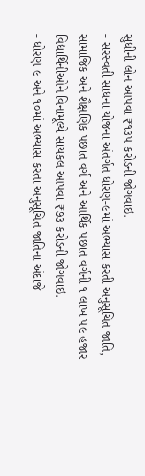સુધીની લોન આપવા ₹૧૩૫ કરોડની જોગવાઇ.
- સરસ્વતી સાધના યોજના અંતર્ગત ધોરણ-૯માં અભ્યાસ કરતી અનુસૂચિત જાતિ, સામાજિક અને શૈક્ષણિક પછાત વર્ગ અને આર્થિક પછાત વર્ગની ૧ લાખ ૫૯ હજાર વિદ્યાર્થિનીઓને વિનામૂલ્યે સાયકલ આપવા ₹૭૩ કરોડની જોગવાઇ.
- ધોરણ ૯ અને ૧૦માં અભ્યાસ કરતા અનુસૂચિત જાતિના અંદાજે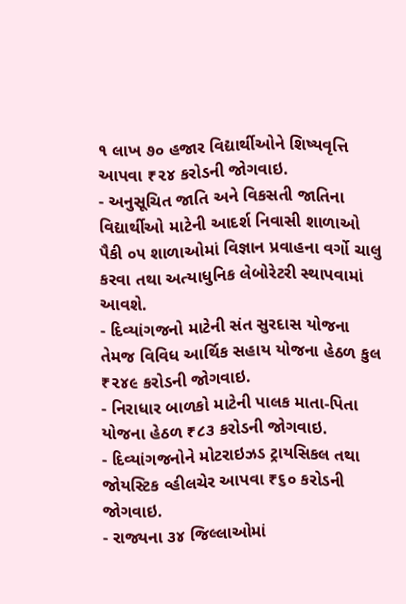૧ લાખ ૭૦ હજાર વિદ્યાર્થીઓને શિષ્યવૃત્તિ આપવા ₹૨૪ કરોડની જોગવાઇ.
- અનુસૂચિત જાતિ અને વિકસતી જાતિના વિદ્યાર્થીઓ માટેની આદર્શ નિવાસી શાળાઓ પૈકી ૦૫ શાળાઓમાં વિજ્ઞાન પ્રવાહના વર્ગો ચાલુ કરવા તથા અત્યાધુનિક લેબોરેટરી સ્થાપવામાં આવશે.
- દિવ્યાંગજનો માટેની સંત સુરદાસ યોજના તેમજ વિવિધ આર્થિક સહાય યોજના હેઠળ કુલ ₹૨૪૯ કરોડની જોગવાઇ.
- નિરાધાર બાળકો માટેની પાલક માતા-પિતા યોજના હેઠળ ₹૮૩ કરોડની જોગવાઇ.
- દિવ્યાંગજનોને મોટરાઇઝડ ટ્રાયસિકલ તથા જોયસ્ટિક વ્હીલચેર આપવા ₹૬૦ કરોડની જોગવાઇ.
- રાજ્યના ૩૪ જિલ્લાઓમાં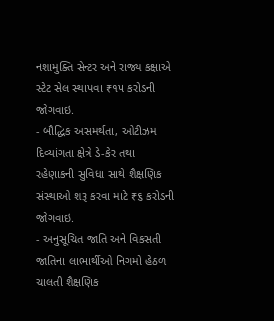નશામુક્તિ સેન્ટર અને રાજ્ય કક્ષાએ સ્ટેટ સેલ સ્થાપવા ₹૧૫ કરોડની જોગવાઇ.
- બૌદ્ધિક અસમર્થતા, ઓટીઝમ દિવ્યાંગતા ક્ષેત્રે ડે-કેર તથા રહેણાકની સુવિધા સાથે શૈક્ષણિક સંસ્થાઓ શરૂ કરવા માટે ₹૬ કરોડની જોગવાઇ.
- અનુસૂચિત જાતિ અને વિકસતી જાતિના લાભાર્થીઓ નિગમો હેઠળ ચાલતી શૈક્ષણિક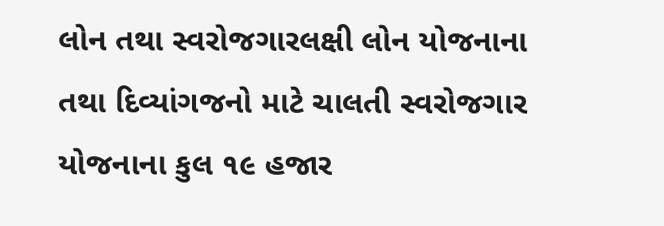લોન તથા સ્વરોજગારલક્ષી લોન યોજનાના તથા દિવ્યાંગજનો માટે ચાલતી સ્વરોજગાર યોજનાના કુલ ૧૯ હજાર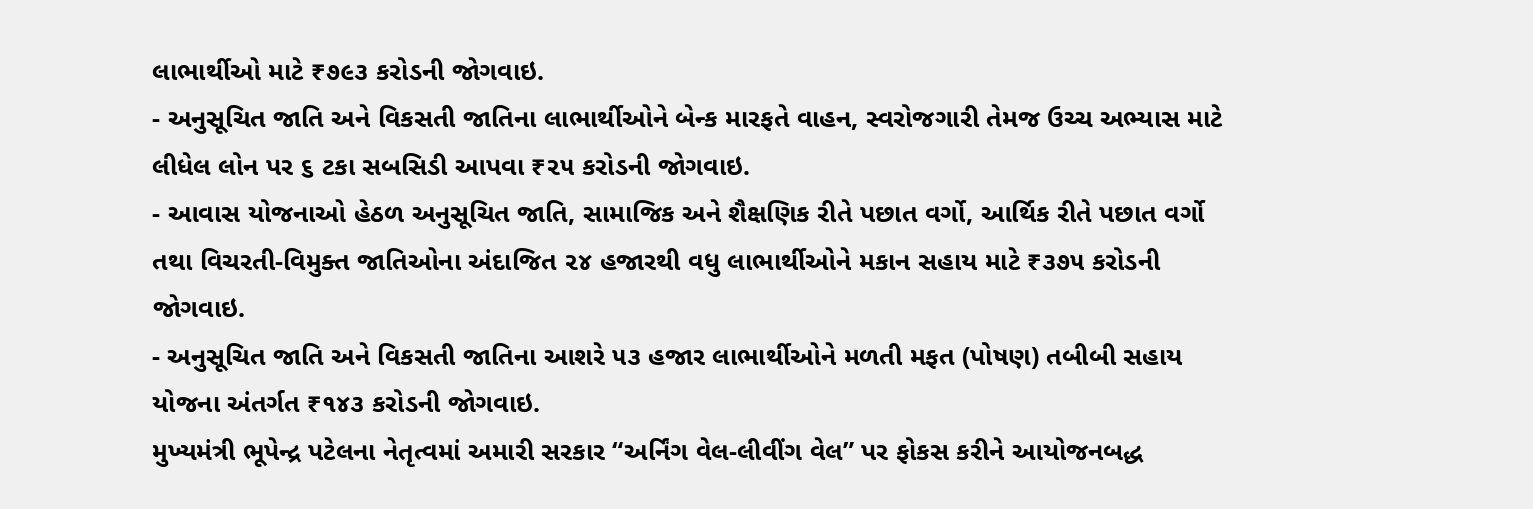લાભાર્થીઓ માટે ₹૭૯૩ કરોડની જોગવાઇ.
- અનુસૂચિત જાતિ અને વિકસતી જાતિના લાભાર્થીઓને બેન્ક મારફતે વાહન, સ્વરોજગારી તેમજ ઉચ્ચ અભ્યાસ માટે લીધેલ લોન પર ૬ ટકા સબસિડી આપવા ₹૨૫ કરોડની જોગવાઇ.
- આવાસ યોજનાઓ હેઠળ અનુસૂચિત જાતિ, સામાજિક અને શૈક્ષણિક રીતે પછાત વર્ગો, આર્થિક રીતે પછાત વર્ગો તથા વિચરતી-વિમુક્ત જાતિઓના અંદાજિત ૨૪ હજારથી વધુ લાભાર્થીઓને મકાન સહાય માટે ₹૩૭૫ કરોડની જોગવાઇ.
- અનુસૂચિત જાતિ અને વિકસતી જાતિના આશરે ૫૩ હજાર લાભાર્થીઓને મળતી મફત (પોષણ) તબીબી સહાય યોજના અંતર્ગત ₹૧૪૩ કરોડની જોગવાઇ.
મુખ્યમંત્રી ભૂપેન્દ્ર પટેલના નેતૃત્વમાં અમારી સરકાર “અર્નિંગ વેલ-લીવીંગ વેલ” પર ફોકસ કરીને આયોજનબદ્ધ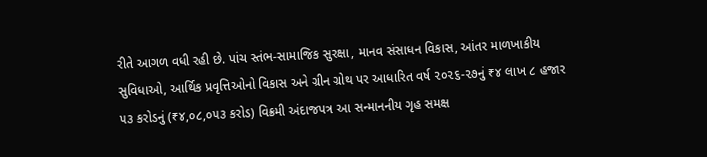રીતે આગળ વધી રહી છે. પાંચ સ્તંભ-સામાજિક સુરક્ષા, માનવ સંસાધન વિકાસ, આંતર માળખાકીય સુવિધાઓ, આર્થિક પ્રવૃત્તિઓનો વિકાસ અને ગ્રીન ગ્રોથ પર આધારિત વર્ષ ૨૦૨૬-૨૭નું ₹૪ લાખ ૮ હજાર ૫૩ કરોડનું (₹૪,૦૮,૦૫૩ કરોડ) વિક્રમી અંદાજપત્ર આ સન્માનનીય ગૃહ સમક્ષ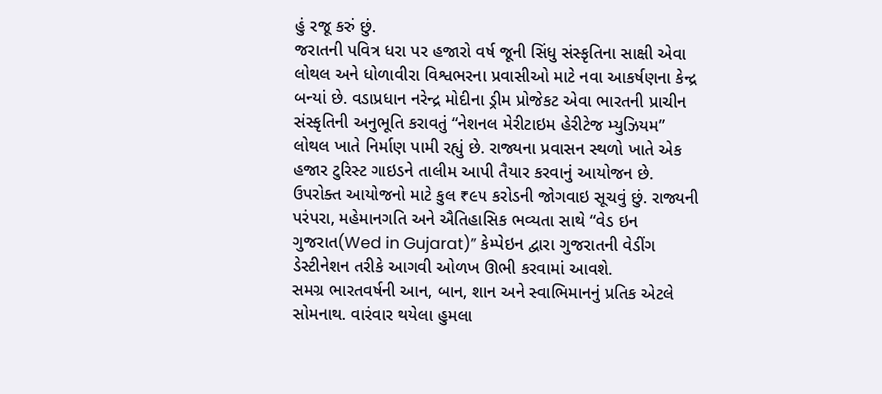હું રજૂ કરું છું.
જરાતની પવિત્ર ધરા પર હજારો વર્ષ જૂની સિંધુ સંસ્કૃતિના સાક્ષી એવા લોથલ અને ધોળાવીરા વિશ્વભરના પ્રવાસીઓ માટે નવા આકર્ષણના કેન્દ્ર બન્યાં છે. વડાપ્રધાન નરેન્દ્ર મોદીના ડ્રીમ પ્રોજેકટ એવા ભારતની પ્રાચીન સંસ્કૃતિની અનુભૂતિ કરાવતું “નેશનલ મેરીટાઇમ હેરીટેજ મ્યુઝિયમ” લોથલ ખાતે નિર્માણ પામી રહ્યું છે. રાજ્યના પ્રવાસન સ્થળો ખાતે એક હજાર ટુરિસ્ટ ગાઇડને તાલીમ આપી તૈયાર કરવાનું આયોજન છે. ઉપરોક્ત આયોજનો માટે કુલ ₹૯૫ કરોડની જોગવાઇ સૂચવું છું. રાજ્યની પરંપરા, મહેમાનગતિ અને ઐતિહાસિક ભવ્યતા સાથે “વેડ ઇન ગુજરાત(Wed in Gujarat)” કેમ્પેઇન દ્વારા ગુજરાતની વેડીંગ ડેસ્ટીનેશન તરીકે આગવી ઓળખ ઊભી કરવામાં આવશે.
સમગ્ર ભારતવર્ષની આન, બાન, શાન અને સ્વાભિમાનનું પ્રતિક એટલે સોમનાથ. વારંવાર થયેલા હુમલા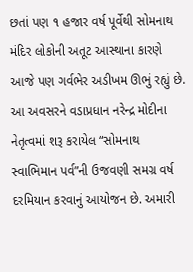છતાં પણ ૧ હજાર વર્ષ પૂર્વેથી સોમનાથ મંદિર લોકોની અતૂટ આસ્થાના કારણે આજે પણ ગર્વભેર અડીખમ ઊભું રહ્યું છે. આ અવસરને વડાપ્રધાન નરેન્દ્ર મોદીના નેતૃત્વમાં શરૂ કરાયેલ “સોમનાથ સ્વાભિમાન પર્વ”ની ઉજવણી સમગ્ર વર્ષ દરમિયાન કરવાનું આયોજન છે. અમારી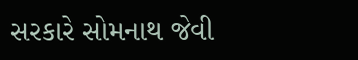સરકારે સોમનાથ જેવી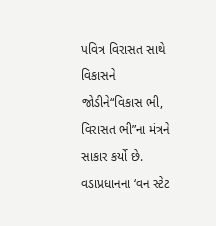પવિત્ર વિરાસત સાથે વિકાસને જોડીને“વિકાસ ભી, વિરાસત ભી”ના મંત્રને સાકાર કર્યો છે. વડાપ્રધાનના ‘વન સ્ટેટ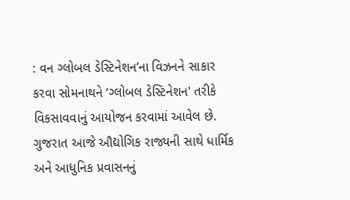: વન ગ્લોબલ ડેસ્ટિનેશન’ના વિઝનને સાકાર કરવા સોમનાથને ‘ગ્લોબલ ડેસ્ટિનેશન' તરીકે વિકસાવવાનું આયોજન કરવામાં આવેલ છે.
ગુજરાત આજે ઔદ્યોગિક રાજ્યની સાથે ધાર્મિક અને આધુનિક પ્રવાસનનું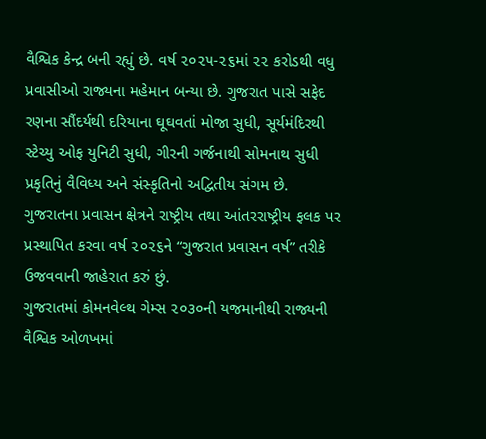વૈશ્વિક કેન્દ્ર બની રહ્યું છે. વર્ષ ૨૦૨૫-૨૬માં ૨૨ કરોડથી વધુ પ્રવાસીઓ રાજ્યના મહેમાન બન્યા છે. ગુજરાત પાસે સફેદ રણના સૌંદર્યથી દરિયાના ઘૂઘવતાં મોજા સુધી, સૂર્યમંદિરથી સ્ટેચ્યુ ઓફ યુનિટી સુધી, ગીરની ગર્જનાથી સોમનાથ સુધી પ્રકૃતિનું વૈવિધ્ય અને સંસ્કૃતિનો અદ્વિતીય સંગમ છે. ગુજરાતના પ્રવાસન ક્ષેત્રને રાષ્ટ્રીય તથા આંતરરાષ્ટ્રીય ફલક પર પ્રસ્થાપિત કરવા વર્ષ ૨૦૨૬ને “ગુજરાત પ્રવાસન વર્ષ” તરીકે ઉજવવાની જાહેરાત કરું છું.
ગુજરાતમાં કોમનવેલ્થ ગેમ્સ ૨૦૩૦ની યજમાનીથી રાજ્યની વૈશ્વિક ઓળખમાં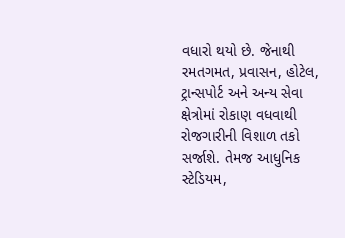વધારો થયો છે. જેનાથી રમતગમત, પ્રવાસન, હોટેલ, ટ્રાન્સપોર્ટ અને અન્ય સેવા ક્ષેત્રોમાં રોકાણ વધવાથી રોજગારીની વિશાળ તકો સર્જાશે. તેમજ આધુનિક સ્ટેડિયમ,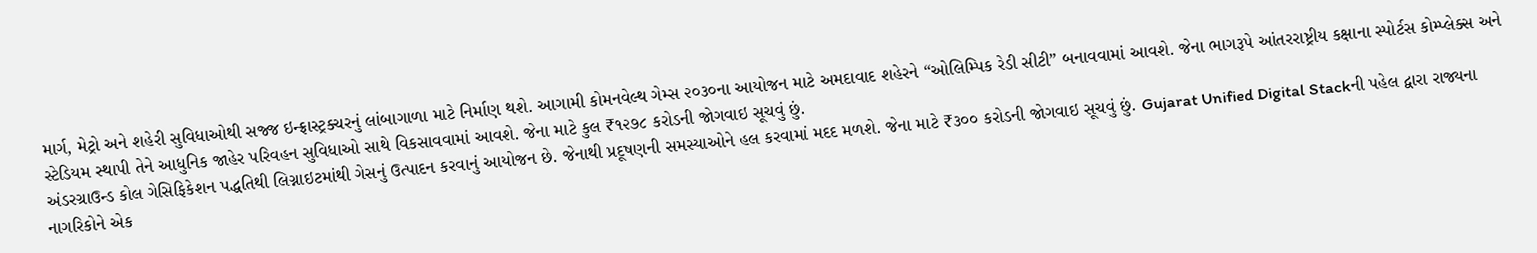માર્ગ, મેટ્રો અને શહેરી સુવિધાઓથી સજ્જ ઇન્ફ્રાસ્ટ્રક્ચરનું લાંબાગાળા માટે નિર્માણ થશે. આગામી કોમનવેલ્થ ગેમ્સ ૨૦૩૦ના આયોજન માટે અમદાવાદ શહેરને “ઓલિમ્પિક રેડી સીટી” બનાવવામાં આવશે. જેના ભાગરૂપે આંતરરાષ્ટ્રીય કક્ષાના સ્પોર્ટસ કોમ્પ્લેક્સ અને સ્ટેડિયમ સ્થાપી તેને આધુનિક જાહેર પરિવહન સુવિધાઓ સાથે વિકસાવવામાં આવશે. જેના માટે કુલ ₹૧૨૭૮ કરોડની જોગવાઇ સૂચવું છું.
અંડરગ્રાઉન્ડ કોલ ગેસિફિકેશન પદ્ધતિથી લિગ્નાઇટમાંથી ગેસનું ઉત્પાદન કરવાનું આયોજન છે. જેનાથી પ્રદૂષણની સમસ્યાઓને હલ કરવામાં મદદ મળશે. જેના માટે ₹૩૦૦ કરોડની જોગવાઇ સૂચવું છું. Gujarat Unified Digital Stackની પહેલ દ્વારા રાજ્યના નાગરિકોને એક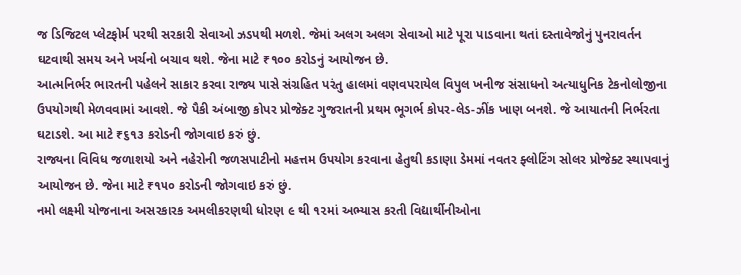જ ડિજિટલ પ્લેટફોર્મ પરથી સરકારી સેવાઓ ઝડપથી મળશે. જેમાં અલગ અલગ સેવાઓ માટે પૂરા પાડવાના થતાં દસ્તાવેજોનું પુનરાવર્તન ઘટવાથી સમય અને ખર્ચનો બચાવ થશે. જેના માટે ₹૧૦૦ કરોડનું આયોજન છે.
આત્મનિર્ભર ભારતની પહેલને સાકાર કરવા રાજ્ય પાસે સંગ્રહિત પરંતુ હાલમાં વણવપરાયેલ વિપુલ ખનીજ સંસાધનો અત્યાધુનિક ટેકનોલોજીના ઉપયોગથી મેળવવામાં આવશે. જે પૈકી અંબાજી કોપર પ્રોજેક્ટ ગુજરાતની પ્રથમ ભૂગર્ભ કોપર-લેડ-ઝીંક ખાણ બનશે. જે આયાતની નિર્ભરતા ઘટાડશે. આ માટે ₹૬૧૩ કરોડની જોગવાઇ કરું છું.
રાજ્યના વિવિધ જળાશયો અને નહેરોની જળસપાટીનો મહત્તમ ઉપયોગ કરવાના હેતુથી કડાણા ડેમમાં નવતર ફ્લોટિંગ સોલર પ્રોજેક્ટ સ્થાપવાનું આયોજન છે. જેના માટે ₹૧૫૦ કરોડની જોગવાઇ કરું છું.
નમો લક્ષ્મી યોજનાના અસરકારક અમલીકરણથી ધોરણ ૯ થી ૧૨માં અભ્યાસ કરતી વિદ્યાર્થીનીઓના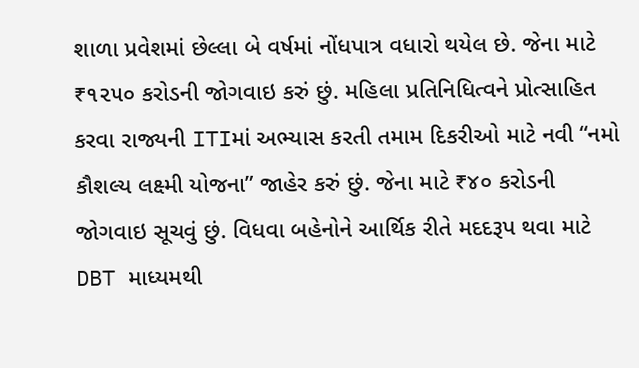શાળા પ્રવેશમાં છેલ્લા બે વર્ષમાં નોંધપાત્ર વધારો થયેલ છે. જેના માટે ₹૧૨૫૦ કરોડની જોગવાઇ કરું છું. મહિલા પ્રતિનિધિત્વને પ્રોત્સાહિત કરવા રાજ્યની ITIમાં અભ્યાસ કરતી તમામ દિકરીઓ માટે નવી “નમો કૌશલ્ય લક્ષ્મી યોજના” જાહેર કરું છું. જેના માટે ₹૪૦ કરોડની જોગવાઇ સૂચવું છું. વિધવા બહેનોને આર્થિક રીતે મદદરૂપ થવા માટે DBT માધ્યમથી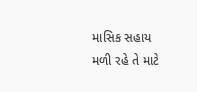માસિક સહાય મળી રહે તે માટે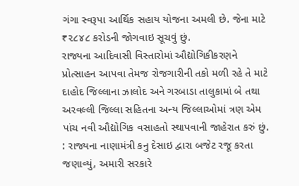ગંગા સ્વરૂપા આર્થિક સહાય યોજના અમલી છે. જેના માટે ₹૨૮૪૮ કરોડની જોગવાઇ સૂચવું છું.
રાજ્યના આદિવાસી વિસ્તારોમાં ઔદ્યોગિકીકરણને પ્રોત્સાહન આપવા તેમજ રોજગારીની તકો મળી રહે તે માટે દાહોદ જિલ્લાના ઝાલોદ અને ગરબાડા તાલુકામાં બે તથા અરવલ્લી જિલ્લા સહિતના અન્ય જિલ્લાઓમાં ત્રણ એમ પાંચ નવી ઔદ્યોગિક વસાહતો સ્થાપવાની જાહેરાત કરું છું.
: રાજ્યના નાણામંત્રી કનુ દેસાઇ દ્વારા બજેટ રજૂ કરતા જણાવ્યું, અમારી સરકારે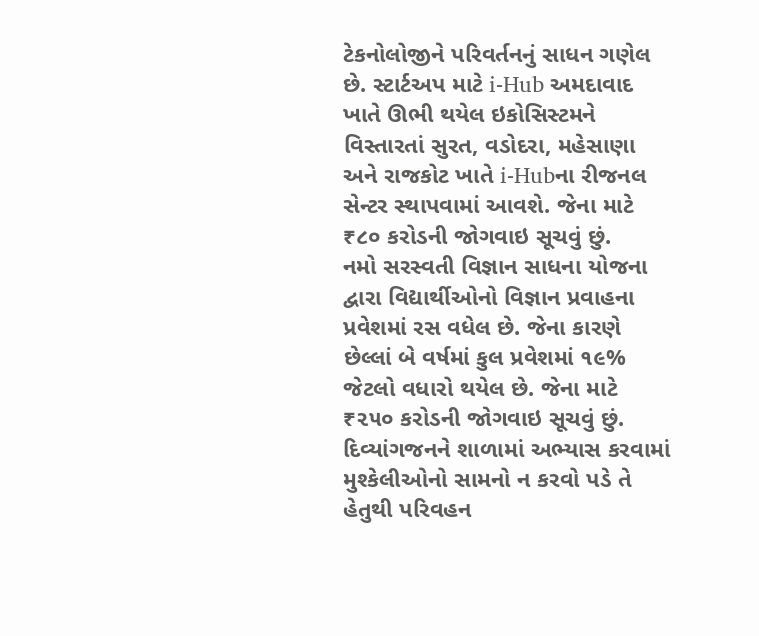ટેકનોલોજીને પરિવર્તનનું સાધન ગણેલ છે. સ્ટાર્ટઅપ માટે i-Hub અમદાવાદ ખાતે ઊભી થયેલ ઇકોસિસ્ટમને વિસ્તારતાં સુરત, વડોદરા, મહેસાણા અને રાજકોટ ખાતે i-Hubના રીજનલ સેન્ટર સ્થાપવામાં આવશે. જેના માટે ₹૮૦ કરોડની જોગવાઇ સૂચવું છું.
નમો સરસ્વતી વિજ્ઞાન સાધના યોજના દ્વારા વિદ્યાર્થીઓનો વિજ્ઞાન પ્રવાહના પ્રવેશમાં રસ વધેલ છે. જેના કારણે છેલ્લાં બે વર્ષમાં કુલ પ્રવેશમાં ૧૯% જેટલો વધારો થયેલ છે. જેના માટે ₹૨૫૦ કરોડની જોગવાઇ સૂચવું છું. દિવ્યાંગજનને શાળામાં અભ્યાસ કરવામાં મુશ્કેલીઓનો સામનો ન કરવો પડે તે હેતુથી પરિવહન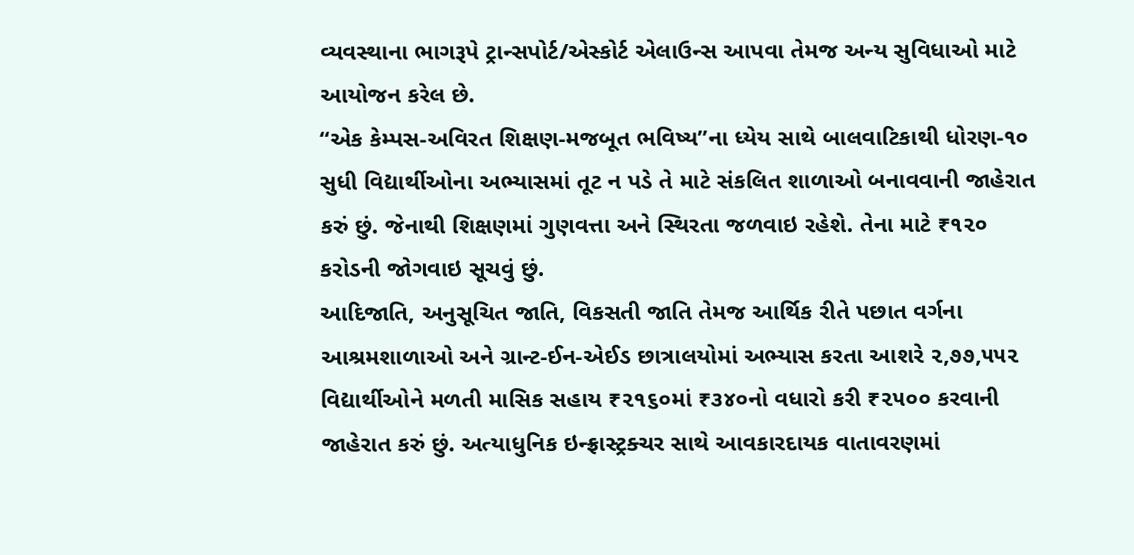વ્યવસ્થાના ભાગરૂપે ટ્રાન્સપોર્ટ/એસ્કોર્ટ એલાઉન્સ આપવા તેમજ અન્ય સુવિધાઓ માટે આયોજન કરેલ છે.
“એક કેમ્પસ-અવિરત શિક્ષણ-મજબૂત ભવિષ્ય”ના ધ્યેય સાથે બાલવાટિકાથી ધોરણ-૧૦ સુધી વિદ્યાર્થીઓના અભ્યાસમાં તૂટ ન પડે તે માટે સંકલિત શાળાઓ બનાવવાની જાહેરાત કરું છું. જેનાથી શિક્ષણમાં ગુણવત્તા અને સ્થિરતા જળવાઇ રહેશે. તેના માટે ₹૧૨૦ કરોડની જોગવાઇ સૂચવું છું.
આદિજાતિ, અનુસૂચિત જાતિ, વિકસતી જાતિ તેમજ આર્થિક રીતે પછાત વર્ગના આશ્રમશાળાઓ અને ગ્રાન્ટ-ઈન-એઈડ છાત્રાલયોમાં અભ્યાસ કરતા આશરે ૨,૭૭,૫૫૨ વિદ્યાર્થીઓને મળતી માસિક સહાય ₹૨૧૬૦માં ₹૩૪૦નો વધારો કરી ₹૨૫૦૦ કરવાની જાહેરાત કરું છું. અત્યાધુનિક ઇન્ફ્રાસ્ટ્રક્ચર સાથે આવકારદાયક વાતાવરણમાં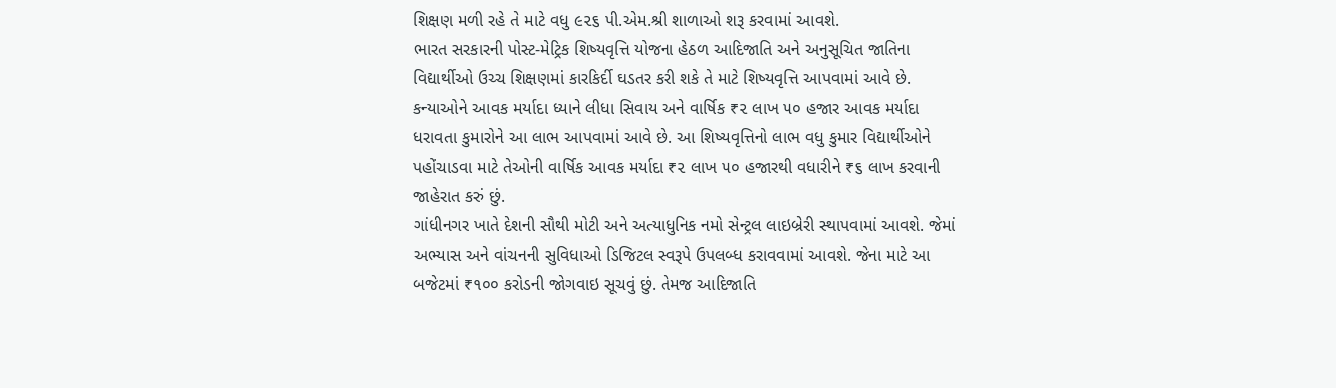શિક્ષણ મળી રહે તે માટે વધુ ૯૨૬ પી.એમ.શ્રી શાળાઓ શરૂ કરવામાં આવશે.
ભારત સરકારની પોસ્ટ-મેટ્રિક શિષ્યવૃત્તિ યોજના હેઠળ આદિજાતિ અને અનુસૂચિત જાતિના વિદ્યાર્થીઓ ઉચ્ચ શિક્ષણમાં કારકિર્દી ઘડતર કરી શકે તે માટે શિષ્યવૃત્તિ આપવામાં આવે છે. કન્યાઓને આવક મર્યાદા ધ્યાને લીધા સિવાય અને વાર્ષિક ₹૨ લાખ ૫૦ હજાર આવક મર્યાદા ધરાવતા કુમારોને આ લાભ આપવામાં આવે છે. આ શિષ્યવૃત્તિનો લાભ વધુ કુમાર વિદ્યાર્થીઓને પહોંચાડવા માટે તેઓની વાર્ષિક આવક મર્યાદા ₹૨ લાખ ૫૦ હજારથી વધારીને ₹૬ લાખ કરવાની જાહેરાત કરું છું.
ગાંધીનગર ખાતે દેશની સૌથી મોટી અને અત્યાધુનિક નમો સેન્ટ્રલ લાઇબ્રેરી સ્થાપવામાં આવશે. જેમાં અભ્યાસ અને વાંચનની સુવિધાઓ ડિજિટલ સ્વરૂપે ઉપલબ્ધ કરાવવામાં આવશે. જેના માટે આ બજેટમાં ₹૧૦૦ કરોડની જોગવાઇ સૂચવું છું. તેમજ આદિજાતિ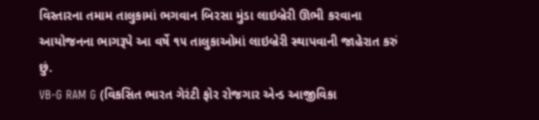વિસ્તારના તમામ તાલુકામાં ભગવાન બિરસા મુંડા લાઇબ્રેરી ઊભી કરવાના આયોજનના ભાગરૂપે આ વર્ષે ૧૫ તાલુકાઓમાં લાઇબ્રેરી સ્થાપવાની જાહેરાત કરું છું.
VB-G RAM G (વિકસિત ભારત ગેરંટી ફોર રોજગાર એન્ડ આજીવિકા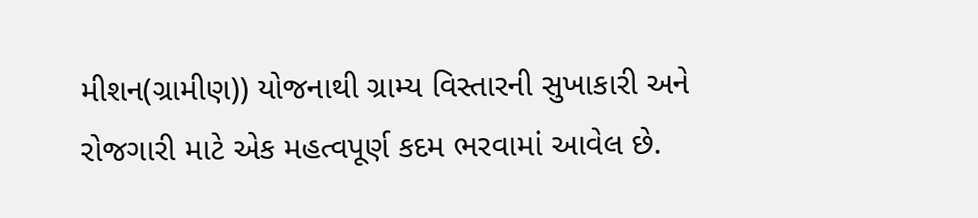મીશન(ગ્રામીણ)) યોજનાથી ગ્રામ્ય વિસ્તારની સુખાકારી અને રોજગારી માટે એક મહત્વપૂર્ણ કદમ ભરવામાં આવેલ છે.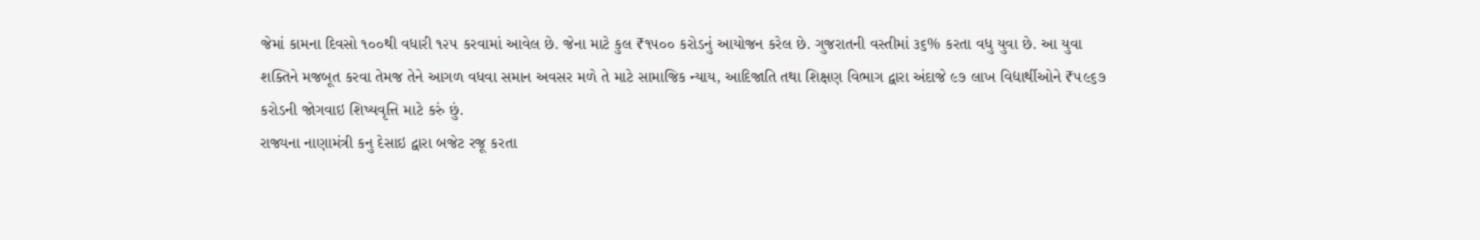જેમાં કામના દિવસો ૧૦૦થી વધારી ૧૨૫ કરવામાં આવેલ છે. જેના માટે કુલ ₹૧૫૦૦ કરોડનું આયોજન કરેલ છે. ગુજરાતની વસ્તીમાં ૩૬% કરતા વધુ યુવા છે. આ યુવા શક્તિને મજબૂત કરવા તેમજ તેને આગળ વધવા સમાન અવસર મળે તે માટે સામાજિક ન્યાય, આદિજાતિ તથા શિક્ષણ વિભાગ દ્વારા અંદાજે ૯૭ લાખ વિદ્યાર્થીઓને ₹૫૯૬૭ કરોડની જોગવાઇ શિષ્યવૃત્તિ માટે કરું છું.
રાજ્યના નાણામંત્રી કનુ દેસાઇ દ્વારા બજેટ રજૂ કરતા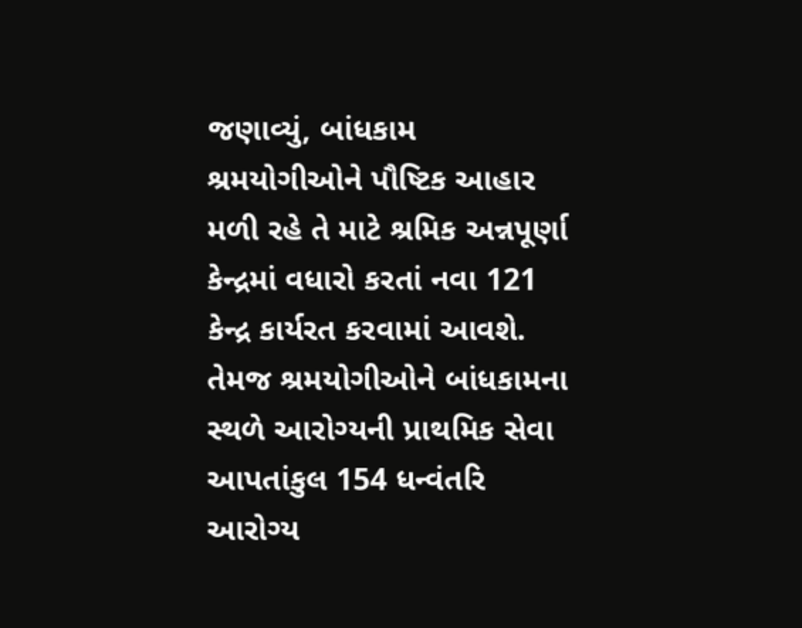જણાવ્યું, બાંધકામ શ્રમયોગીઓને પૌષ્ટિક આહાર મળી રહે તે માટે શ્રમિક અન્નપૂર્ણા કેન્દ્રમાં વધારો કરતાં નવા 121 કેન્દ્ર કાર્યરત કરવામાં આવશે. તેમજ શ્રમયોગીઓને બાંધકામના સ્થળે આરોગ્યની પ્રાથમિક સેવા આપતાંકુલ 154 ધન્વંતરિ આરોગ્ય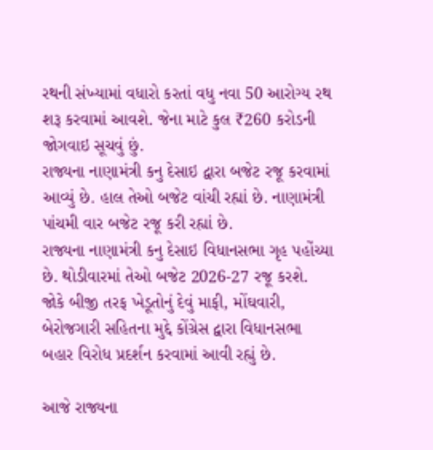રથની સંખ્યામાં વધારો કરતાં વધુ નવા 50 આરોગ્ય રથ શરૂ કરવામાં આવશે. જેના માટે કુલ ₹260 કરોડની જોગવાઇ સૂચવું છું.
રાજ્યના નાણામંત્રી કનુ દેસાઇ દ્વારા બજેટ રજૂ કરવામાં આવ્યું છે. હાલ તેઓ બજેટ વાંચી રહ્યાં છે. નાણામંત્રી પાંચમી વાર બજેટ રજૂ કરી રહ્યાં છે.
રાજ્યના નાણામંત્રી કનુ દેસાઇ વિધાનસભા ગૃહ પહોંચ્યા છે. થોડીવારમાં તેઓ બજેટ 2026-27 રજૂ કરશે. જોકે બીજી તરફ ખેડૂતોનું દેવું માફી, મોંઘવારી, બેરોજગારી સહિતના મુદ્દે કોંગ્રેસ દ્વારા વિધાનસભા બહાર વિરોધ પ્રદર્શન કરવામાં આવી રહ્યું છે.

આજે રાજ્યના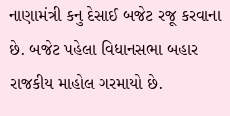નાણામંત્રી કનુ દેસાઈ બજેટ રજૂ કરવાના છે. બજેટ પહેલા વિધાનસભા બહાર રાજકીય માહોલ ગરમાયો છે.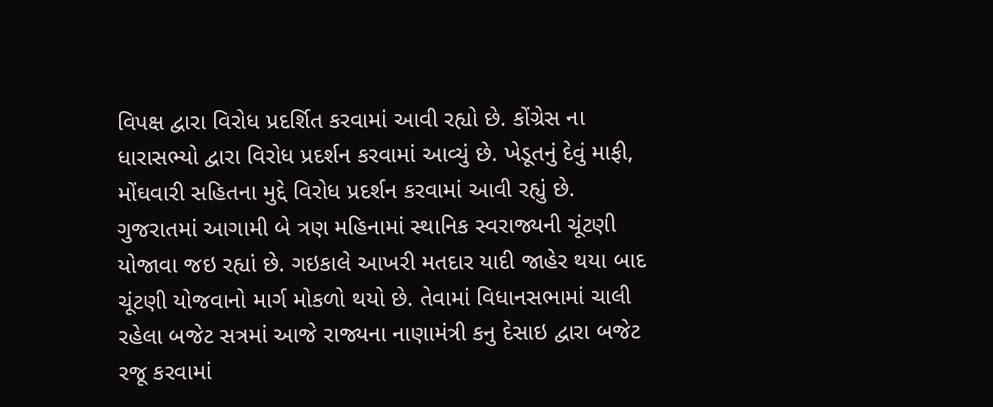વિપક્ષ દ્વારા વિરોધ પ્રદર્શિત કરવામાં આવી રહ્યો છે. કોંગ્રેસ ના ધારાસભ્યો દ્વારા વિરોધ પ્રદર્શન કરવામાં આવ્યું છે. ખેડૂતનું દેવું માફી, મોંઘવારી સહિતના મુદ્દે વિરોધ પ્રદર્શન કરવામાં આવી રહ્યું છે.
ગુજરાતમાં આગામી બે ત્રણ મહિનામાં સ્થાનિક સ્વરાજ્યની ચૂંટણી યોજાવા જઇ રહ્યાં છે. ગઇકાલે આખરી મતદાર યાદી જાહેર થયા બાદ ચૂંટણી યોજવાનો માર્ગ મોકળો થયો છે. તેવામાં વિધાનસભામાં ચાલી રહેલા બજેટ સત્રમાં આજે રાજ્યના નાણામંત્રી કનુ દેસાઇ દ્વારા બજેટ રજૂ કરવામાં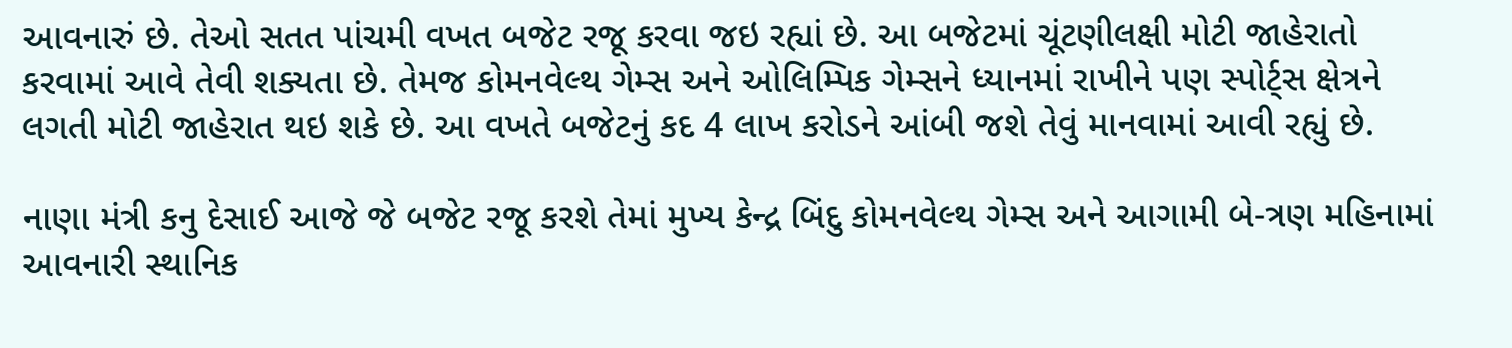આવનારું છે. તેઓ સતત પાંચમી વખત બજેટ રજૂ કરવા જઇ રહ્યાં છે. આ બજેટમાં ચૂંટણીલક્ષી મોટી જાહેરાતો કરવામાં આવે તેવી શક્યતા છે. તેમજ કોમનવેલ્થ ગેમ્સ અને ઓલિમ્પિક ગેમ્સને ધ્યાનમાં રાખીને પણ સ્પોર્ટ્સ ક્ષેત્રને લગતી મોટી જાહેરાત થઇ શકે છે. આ વખતે બજેટનું કદ 4 લાખ કરોડને આંબી જશે તેવું માનવામાં આવી રહ્યું છે.

નાણા મંત્રી કનુ દેસાઈ આજે જે બજેટ રજૂ કરશે તેમાં મુખ્ય કેન્દ્ર બિંદુ કોમનવેલ્થ ગેમ્સ અને આગામી બે-ત્રણ મહિનામાં આવનારી સ્થાનિક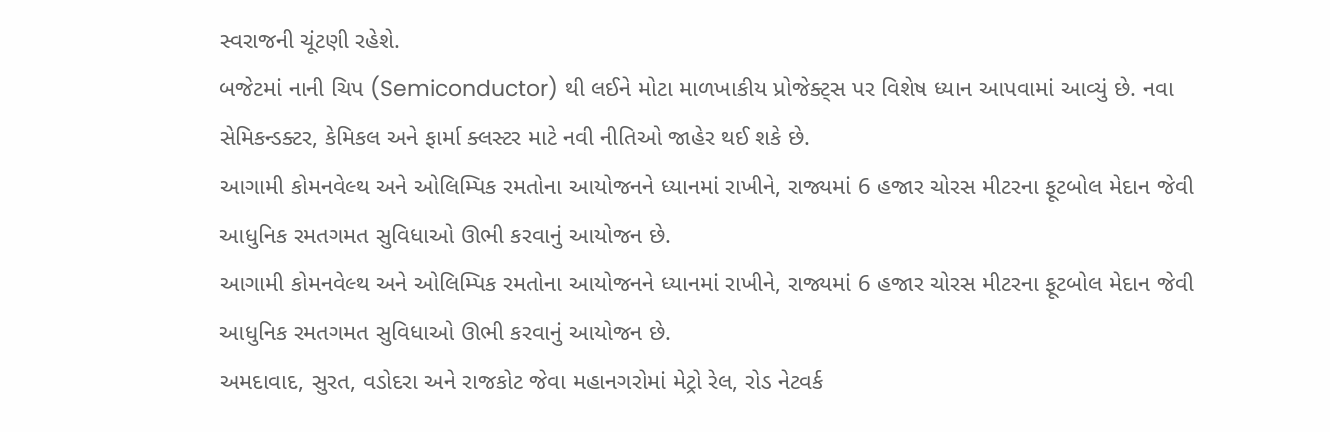સ્વરાજની ચૂંટણી રહેશે.
બજેટમાં નાની ચિપ (Semiconductor) થી લઈને મોટા માળખાકીય પ્રોજેક્ટ્સ પર વિશેષ ધ્યાન આપવામાં આવ્યું છે. નવા સેમિકન્ડક્ટર, કેમિકલ અને ફાર્મા ક્લસ્ટર માટે નવી નીતિઓ જાહેર થઈ શકે છે.
આગામી કોમનવેલ્થ અને ઓલિમ્પિક રમતોના આયોજનને ધ્યાનમાં રાખીને, રાજ્યમાં 6 હજાર ચોરસ મીટરના ફૂટબોલ મેદાન જેવી આધુનિક રમતગમત સુવિધાઓ ઊભી કરવાનું આયોજન છે.
આગામી કોમનવેલ્થ અને ઓલિમ્પિક રમતોના આયોજનને ધ્યાનમાં રાખીને, રાજ્યમાં 6 હજાર ચોરસ મીટરના ફૂટબોલ મેદાન જેવી આધુનિક રમતગમત સુવિધાઓ ઊભી કરવાનું આયોજન છે.
અમદાવાદ, સુરત, વડોદરા અને રાજકોટ જેવા મહાનગરોમાં મેટ્રો રેલ, રોડ નેટવર્ક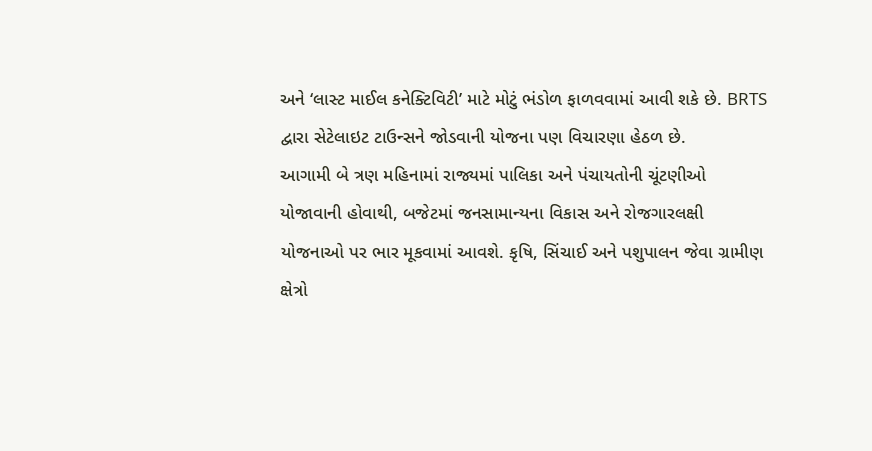અને ‘લાસ્ટ માઈલ કનેક્ટિવિટી’ માટે મોટું ભંડોળ ફાળવવામાં આવી શકે છે. BRTS દ્વારા સેટેલાઇટ ટાઉન્સને જોડવાની યોજના પણ વિચારણા હેઠળ છે.
આગામી બે ત્રણ મહિનામાં રાજ્યમાં પાલિકા અને પંચાયતોની ચૂંટણીઓ યોજાવાની હોવાથી, બજેટમાં જનસામાન્યના વિકાસ અને રોજગારલક્ષી યોજનાઓ પર ભાર મૂકવામાં આવશે. કૃષિ, સિંચાઈ અને પશુપાલન જેવા ગ્રામીણ ક્ષેત્રો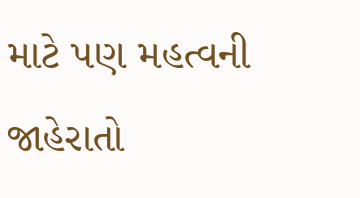માટે પણ મહત્વની જાહેરાતો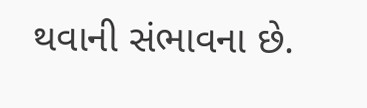થવાની સંભાવના છે.